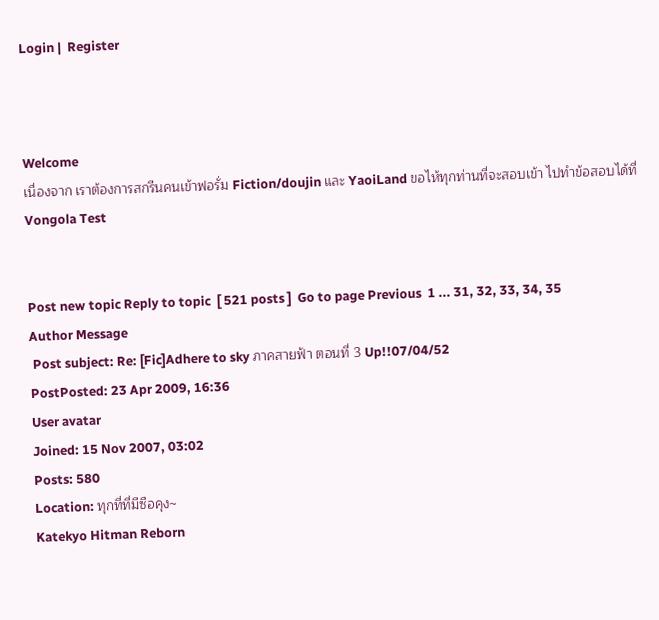Login |  Register



Welcome
เนื่องจาก เราต้องการสกรีนคนเข้าฟอรั่ม Fiction/doujin และ YaoiLand ขอไห้ทุกท่านที่จะสอบเข้า ไปทำข้อสอบได้ที่ Vongola Test


Post new topic Reply to topic  [ 521 posts ]  Go to page Previous  1 ... 31, 32, 33, 34, 35
Author Message
 Post subject: Re: [Fic]Adhere to sky ภาคสายฟ้า ตอนที่ 3 Up!!07/04/52
PostPosted: 23 Apr 2009, 16:36
User avatar
Joined: 15 Nov 2007, 03:02
Posts: 580
Location: ทุกที่ที่มีซือคุง~
Katekyo Hitman Reborn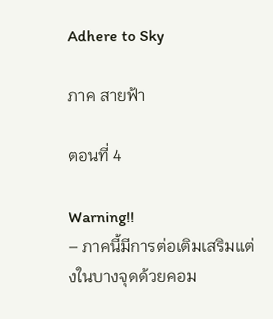Adhere to Sky

ภาค สายฟ้า

ตอนที่ 4

Warning!!
– ภาคนี้มีการต่อเติมเสริมแต่งในบางจุดด้วยคอม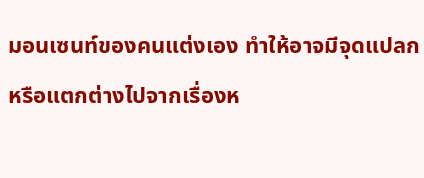มอนเซนท์ของคนแต่งเอง ทำให้อาจมีจุดแปลกหรือแตกต่างไปจากเรื่องห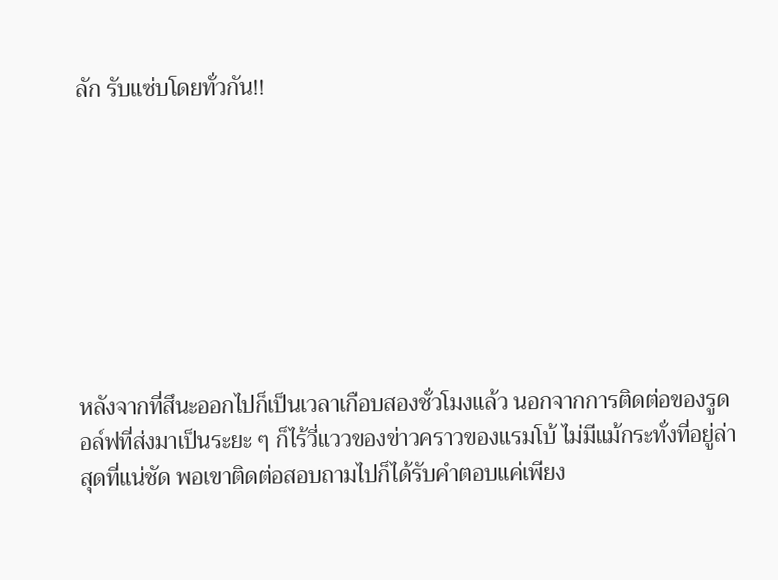ลัก รับแซ่บโดยทั่วกัน!!








หลังจากที่สึนะออกไปก็เป็นเวลาเกือบสองชั่วโมงแล้ว นอกจากการติดต่อของรูดอล์ฟที่ส่งมาเป็นระยะ ๆ ก็ไร้วี่แววของข่าวคราวของแรมโบ้ ไม่มีแม้กระทั่งที่อยู่ล่าสุดที่แน่ชัด พอเขาติดต่อสอบถามไปก็ได้รับคำตอบแค่เพียง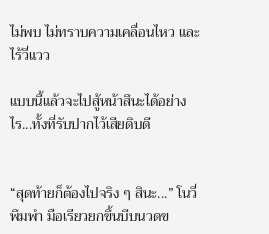ไม่พบ ไม่ทราบความเคลื่อนไหว และไร้วี่แวว

แบบนี้แล้วจะไปสู้หน้าสึนะได้อย่างไร...ทั้งที่รับปากไว้เสียดิบดี


“สุดท้ายก็ต้องไปจริง ๆ สินะ...” โนวี่พึมพำ มือเรียวยกขึ้นบีบนวดข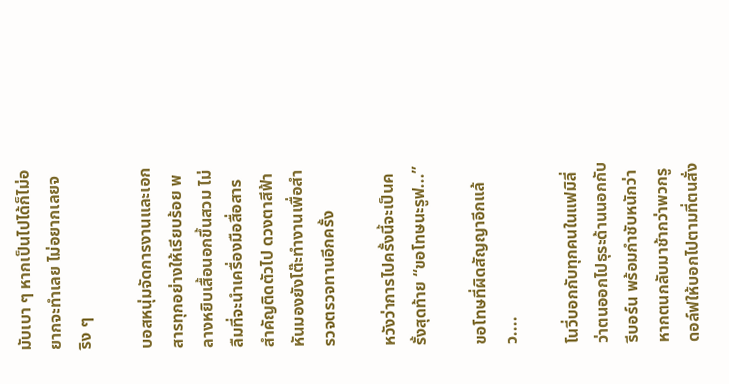มับเบา ๆ หากเป็นไปได้ก็ไม่อยากจะทำเลย ไม่อยากเลยจริง ๆ

บอสหนุ่มจัดการงานและเอกสารทุกอย่างให้เรียบร้อย พลางหยิบเสื้อนอกขึ้นสวม ไม่ลืมที่จะนำเครื่องมือสื่อสารสำคัญติดตัวไป ดวงตาสีฟ้าหันมองยังโต๊ะทำงานเพื่อสำรวจตรวจทานอีกครั้ง

หวังว่าการไปครั้งนี้จะเป็นครั้งสุดท้าย “ขอโทษนะรูฟ...”

ขอโทษที่ผิดสัญญาอีกแล้ว....

โนวี่บอกกับทุกคนในแฟมิลี่ว่าตนออกไปธุระด้านนอกกับรีบอร์น พร้อมกำชับหนักว่าหากตนกลับมาช้ากว่าพวกรูดอล์ฟให้บอกไปตามที่ตนสั่ง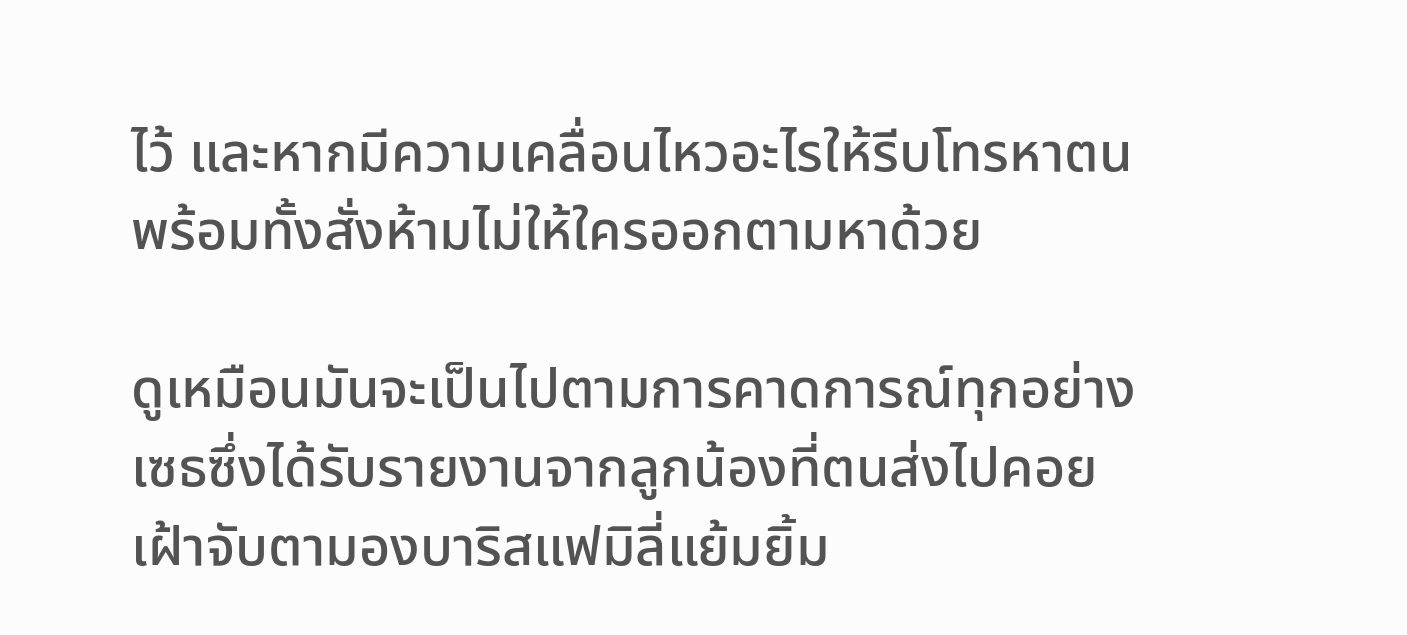ไว้ และหากมีความเคลื่อนไหวอะไรให้รีบโทรหาตน พร้อมทั้งสั่งห้ามไม่ให้ใครออกตามหาด้วย

ดูเหมือนมันจะเป็นไปตามการคาดการณ์ทุกอย่าง เซธซึ่งได้รับรายงานจากลูกน้องที่ตนส่งไปคอยเฝ้าจับตามองบาริสแฟมิลี่แย้มยิ้ม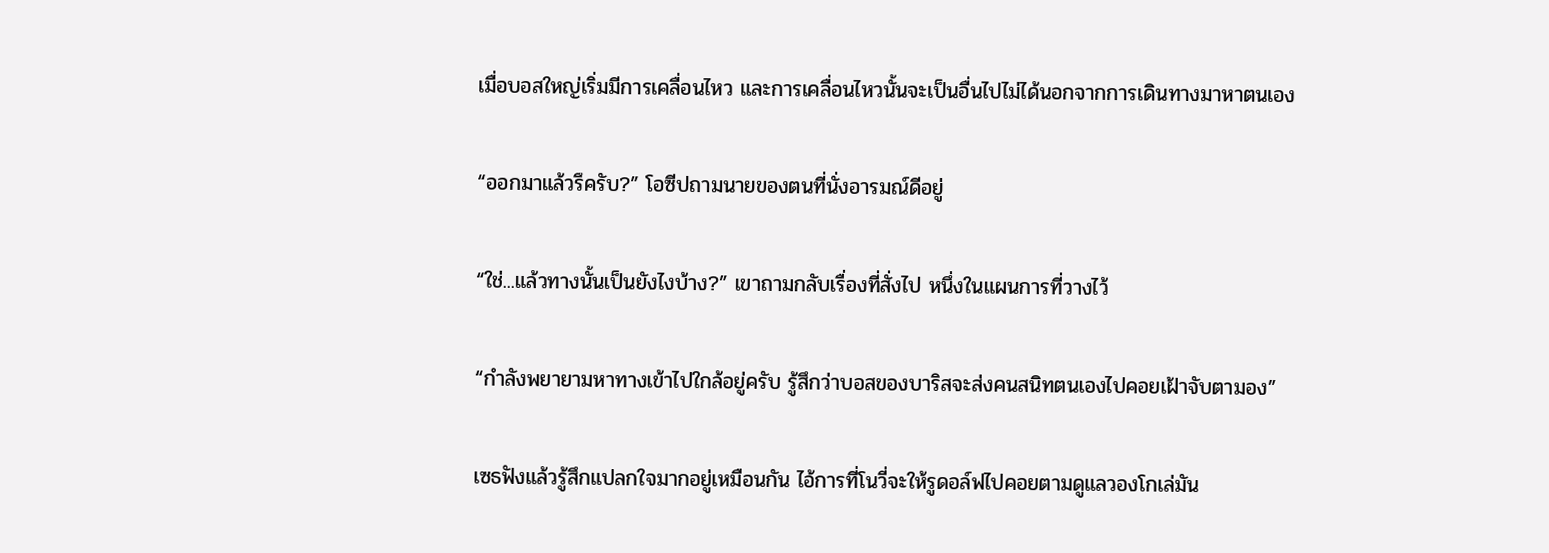เมื่อบอสใหญ่เริ่มมีการเคลื่อนไหว และการเคลื่อนไหวนั้นจะเป็นอื่นไปไม่ได้นอกจากการเดินทางมาหาตนเอง

“ออกมาแล้วรึครับ?” โอซีปถามนายของตนที่นั่งอารมณ์ดีอยู่

“ใช่...แล้วทางนั้นเป็นยังไงบ้าง?” เขาถามกลับเรื่องที่สั่งไป หนึ่งในแผนการที่วางไว้

“กำลังพยายามหาทางเข้าไปใกล้อยู่ครับ รู้สึกว่าบอสของบาริสจะส่งคนสนิทตนเองไปคอยเฝ้าจับตามอง”

เซธฟังแล้วรู้สึกแปลกใจมากอยู่เหมือนกัน ไอ้การที่โนวี่จะให้รูดอล์ฟไปคอยตามดูแลวองโกเล่มัน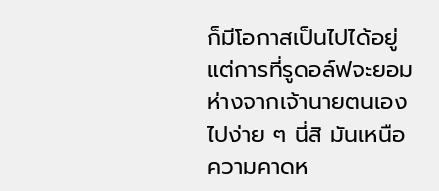ก็มีโอกาสเป็นไปได้อยู่ แต่การที่รูดอล์ฟจะยอมห่างจากเจ้านายตนเองไปง่าย ๆ นี่สิ มันเหนือความคาดห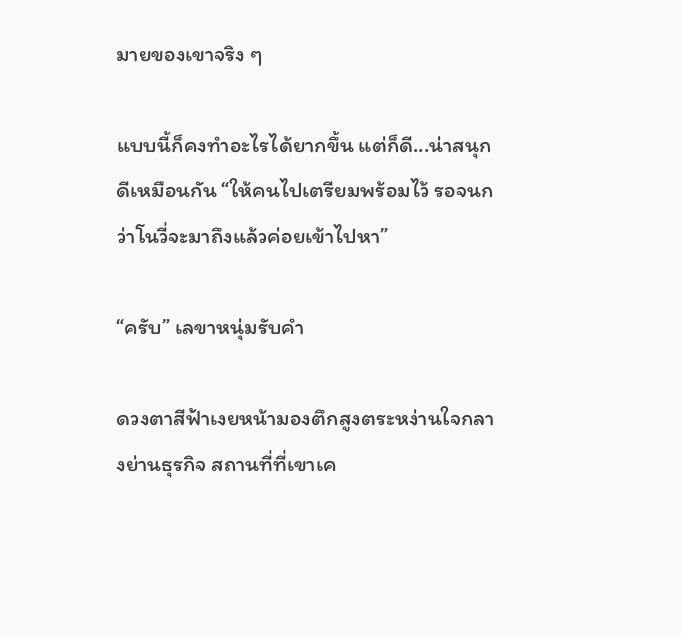มายของเขาจริง ๆ

แบบนี้ก็คงทำอะไรได้ยากขึ้น แต่ก็ดี...น่าสนุกดีเหมือนกัน “ให้คนไปเตรียมพร้อมไว้ รอจนกว่าโนวี่จะมาถึงแล้วค่อยเข้าไปหา”

“ครับ” เลขาหนุ่มรับคำ

ดวงตาสีฟ้าเงยหน้ามองตึกสูงตระหง่านใจกลางย่านธุรกิจ สถานที่ที่เขาเค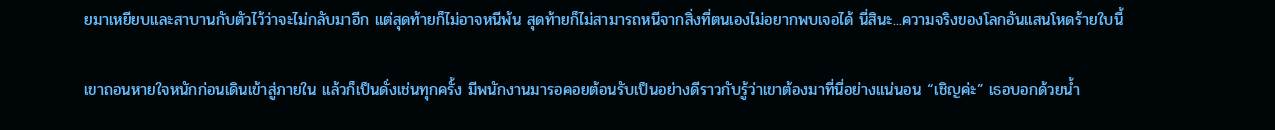ยมาเหยียบและสาบานกับตัวไว้ว่าจะไม่กลับมาอีก แต่สุดท้ายก็ไม่อาจหนีพ้น สุดท้ายก็ไม่สามารถหนีจากสิ่งที่ตนเองไม่อยากพบเจอได้ นี่สินะ...ความจริงของโลกอันแสนโหดร้ายใบนี้

เขาถอนหายใจหนักก่อนเดินเข้าสู่ภายใน แล้วก็เป็นดั่งเช่นทุกครั้ง มีพนักงานมารอคอยต้อนรับเป็นอย่างดีราวกับรู้ว่าเขาต้องมาที่นี่อย่างแน่นอน “เชิญค่ะ” เธอบอกด้วยน้ำ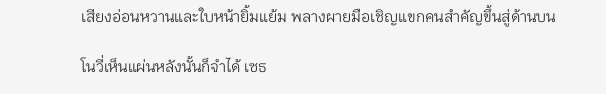เสียงอ่อนหวานและใบหน้ายิ้มแย้ม พลางผายมือเชิญแขกคนสำคัญขึ้นสู่ด้านบน

โนวี่เห็นแผ่นหลังนั้นก็จำได้ เซธ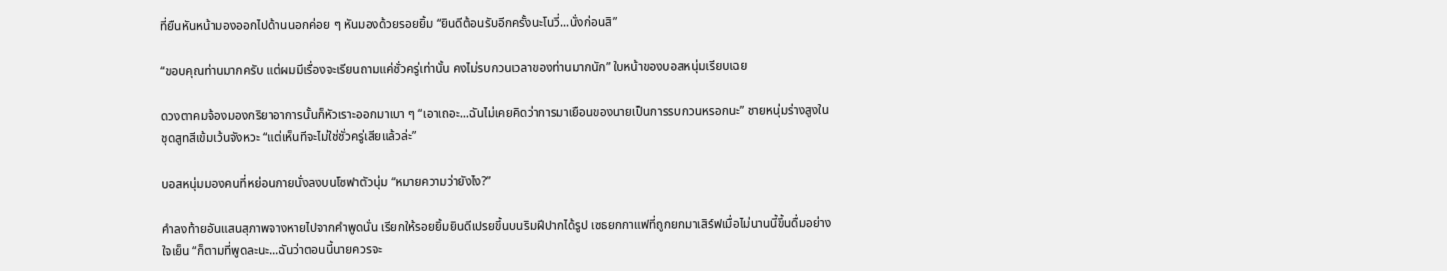ที่ยืนหันหน้ามองออกไปด้านนอกค่อย ๆ หันมองด้วยรอยยิ้ม “ยินดีต้อนรับอีกครั้งนะโนวี่...นั่งก่อนสิ”

“ขอบคุณท่านมากครับ แต่ผมมีเรื่องจะเรียนถามแค่ชั่วครู่เท่านั้น คงไม่รบกวนเวลาของท่านมากนัก” ใบหน้าของบอสหนุ่มเรียบเฉย

ดวงตาคมจ้องมองกริยาอาการนั้นก็หัวเราะออกมาเบา ๆ “เอาเถอะ...ฉันไม่เคยคิดว่าการมาเยือนของนายเป็นการรบกวนหรอกนะ” ชายหนุ่มร่างสูงในชุดสูทสีเข้มเว้นจังหวะ “แต่เห็นทีจะไม่ใช่ชั่วครู่เสียแล้วล่ะ”

บอสหนุ่มมองคนที่หย่อนกายนั่งลงบนโซฟาตัวนุ่ม “หมายความว่ายังไง?”

คำลงท้ายอันแสนสุภาพจางหายไปจากคำพูดนั่น เรียกให้รอยยิ้มยินดีเปรยขึ้นบนริมฝีปากได้รูป เซธยกกาแฟที่ถูกยกมาเสิร์ฟเมื่อไม่นานนี้ขึ้นดื่มอย่างใจเย็น “ก็ตามที่พูดละนะ...ฉันว่าตอนนี้นายควรจะ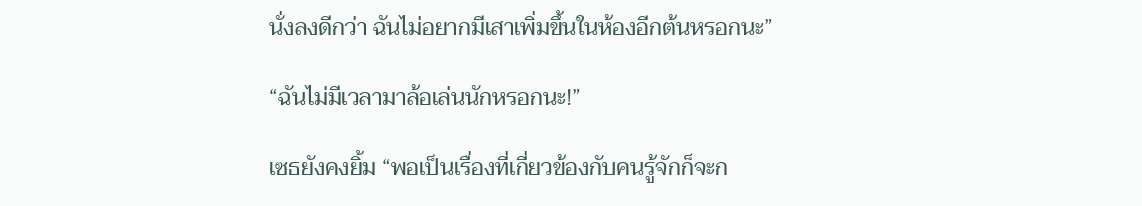นั่งลงดีกว่า ฉันไม่อยากมีเสาเพิ่มขึ้นในห้องอีกต้นหรอกนะ”

“ฉันไม่มีเวลามาล้อเล่นนักหรอกนะ!”

เซธยังคงยิ้ม “พอเป็นเรื่องที่เกี่ยวข้องกับคนรู้จักก็จะก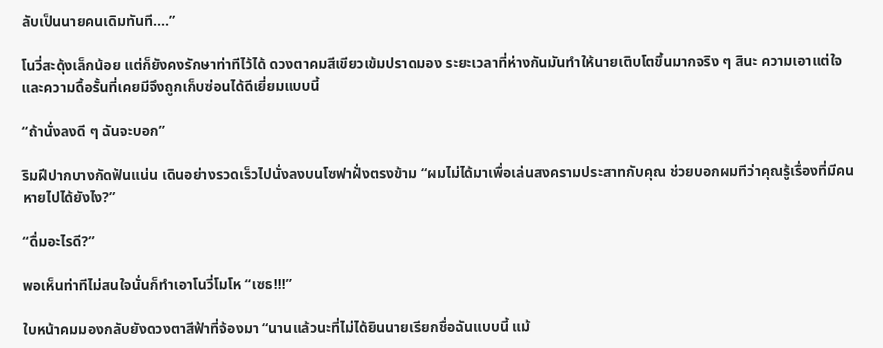ลับเป็นนายคนเดิมทันที....”

โนวี่สะดุ้งเล็กน้อย แต่ก็ยังคงรักษาท่าทีไว้ได้ ดวงตาคมสีเขียวเข้มปราดมอง ระยะเวลาที่ห่างกันมันทำให้นายเติบโตขึ้นมากจริง ๆ สินะ ความเอาแต่ใจและความดื้อรั้นที่เคยมีจึงถูกเก็บซ่อนได้ดีเยี่ยมแบบนี้

“ถ้านั่งลงดี ๆ ฉันจะบอก”

ริมฝีปากบางกัดฟันแน่น เดินอย่างรวดเร็วไปนั่งลงบนโซฟาฝั่งตรงข้าม “ผมไม่ได้มาเพื่อเล่นสงครามประสาทกับคุณ ช่วยบอกผมทีว่าคุณรู้เรื่องที่มีคนหายไปได้ยังไง?”

“ดื่มอะไรดี?”

พอเห็นท่าทีไม่สนใจนั่นก็ทำเอาโนวี่โมโห “เซธ!!!”

ใบหน้าคมมองกลับยังดวงตาสีฟ้าที่จ้องมา “นานแล้วนะที่ไม่ได้ยินนายเรียกชื่อฉันแบบนี้ แม้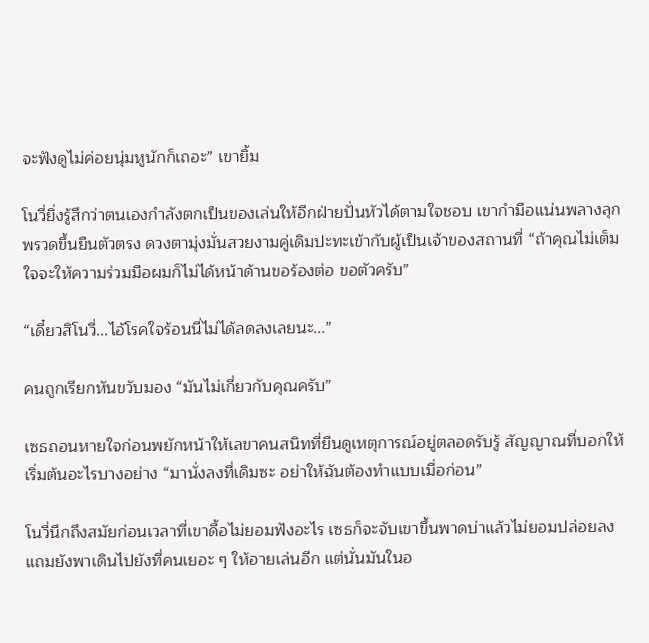จะฟังดูไม่ค่อยนุ่มหูนักก็เถอะ” เขายิ้ม

โนวี่ยิ่งรู้สึกว่าตนเองกำลังตกเป็นของเล่นให้อีกฝ่ายปั่นหัวได้ตามใจชอบ เขากำมือแน่นพลางลุกพรวดขึ้นยืนตัวตรง ดวงตามุ่งมั่นสวยงามคู่เดิมปะทะเข้ากับผู้เป็นเจ้าของสถานที่ “ถ้าคุณไม่เต็มใจจะให้ความร่วมมือผมก็ไม่ได้หน้าด้านขอร้องต่อ ขอตัวครับ”

“เดี๋ยวสิโนวี่...ไอ้โรคใจร้อนนี่ไม่ได้ลดลงเลยนะ...”

คนถูกเรียกหันขวับมอง “มันไม่เกี่ยวกับคุณครับ”

เซธถอนหายใจก่อนพยักหน้าให้เลขาคนสนิทที่ยืนดูเหตุการณ์อยู่ตลอดรับรู้ สัญญาณที่บอกให้เริ่มต้นอะไรบางอย่าง “มานั่งลงที่เดิมซะ อย่าให้ฉันต้องทำแบบเมื่อก่อน”

โนวี่นึกถึงสมัยก่อนเวลาที่เขาดื้อไม่ยอมฟังอะไร เซธก็จะจับเขาขึ้นพาดบ่าแล้วไม่ยอมปล่อยลง แถมยังพาเดินไปยังที่คนเยอะ ๆ ให้อายเล่นอีก แต่นั่นมันในอ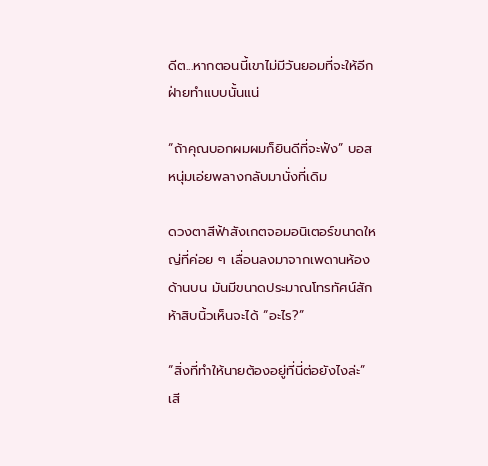ดีต...หากตอนนี้เขาไม่มีวันยอมที่จะให้อีกฝ่ายทำแบบนั้นแน่

“ถ้าคุณบอกผมผมก็ยินดีที่จะฟัง” บอสหนุ่มเอ่ยพลางกลับมานั่งที่เดิม

ดวงตาสีฟ้าสังเกตจอมอนิเตอร์ขนาดใหญ่ที่ค่อย ๆ เลื่อนลงมาจากเพดานห้องด้านบน มันมีขนาดประมาณโทรทัศน์สักห้าสิบนิ้วเห็นจะได้ “อะไร?”

“สิ่งที่ทำให้นายต้องอยู่ที่นี่ต่อยังไงล่ะ” เสี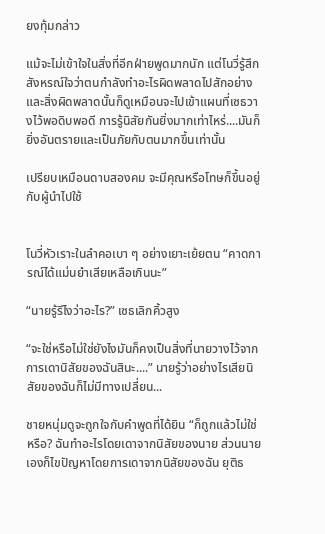ยงทุ้มกล่าว

แม้จะไม่เข้าใจในสิ่งที่อีกฝ่ายพูดมากนัก แต่โนวี่รู้สึกสังหรณ์ใจว่าตนกำลังทำอะไรผิดพลาดไปสักอย่าง และสิ่งผิดพลาดนั้นก็ดูเหมือนจะไปเข้าแผนที่เซธวางไว้พอดิบพอดี การรู้นิสัยกันยิ่งมากเท่าไหร่....มันก็ยิ่งอันตรายและเป็นภัยกับตนมากขึ้นเท่านั้น

เปรียบเหมือนดาบสองคม จะมีคุณหรือโทษก็ขึ้นอยู่กับผู้นำไปใช้


โนวี่หัวเราะในลำคอเบา ๆ อย่างเยาะเย้ยตน “คาดการณ์ได้แม่นยำเสียเหลือเกินนะ”

“นายรู้รึไงว่าอะไร?” เซธเลิกคิ้วสูง

“จะใช่หรือไม่ใช่ยังไงมันก็คงเป็นสิ่งที่นายวางไว้จากการเดานิสัยของฉันสินะ....” นายรู้ว่าอย่างไรเสียนิสัยของฉันก็ไม่มีทางเปลี่ยน...

ชายหนุ่มดูจะถูกใจกับคำพูดที่ได้ยิน “ก็ถูกแล้วไม่ใช่หรือ? ฉันทำอะไรโดยเดาจากนิสัยของนาย ส่วนนายเองก็ไขปัญหาโดยการเดาจากนิสัยของฉัน ยุติธ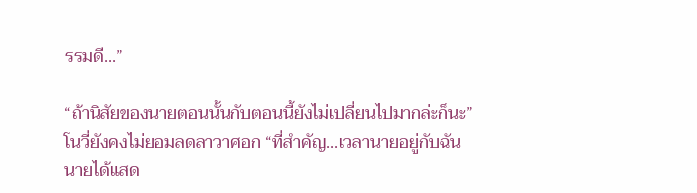รรมดี...”

“ถ้านิสัยของนายตอนนั้นกับตอนนี้ยังไม่เปลี่ยนไปมากล่ะก็นะ” โนวี่ยังคงไม่ยอมลดลาวาศอก “ที่สำคัญ...เวลานายอยู่กับฉัน นายได้แสด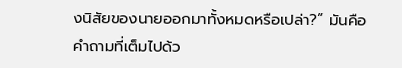งนิสัยของนายออกมาทั้งหมดหรือเปล่า?” มันคือคำถามที่เต็มไปด้ว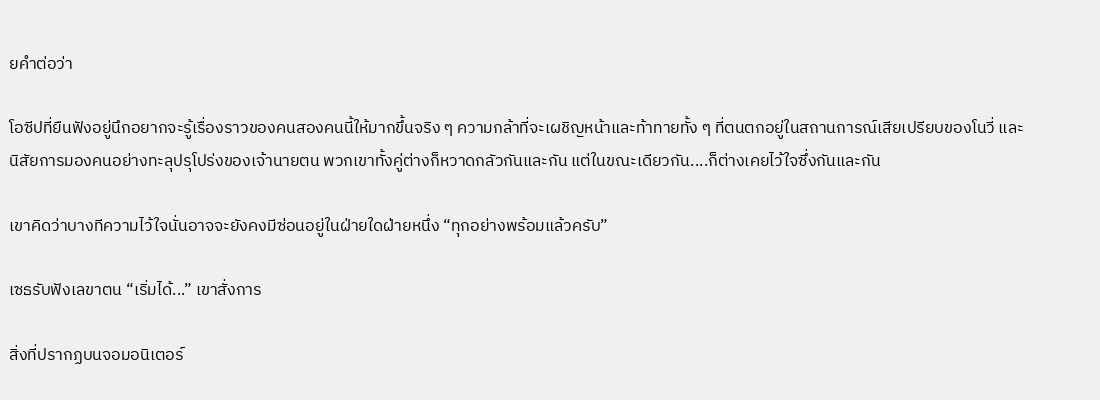ยคำต่อว่า

โอซีปที่ยืนฟังอยู่นึกอยากจะรู้เรื่องราวของคนสองคนนี้ให้มากขึ้นจริง ๆ ความกล้าที่จะเผชิญหน้าและท้าทายทั้ง ๆ ที่ตนตกอยู่ในสถานการณ์เสียเปรียบของโนวี่ และนิสัยการมองคนอย่างทะลุปรุโปร่งของเจ้านายตน พวกเขาทั้งคู่ต่างก็หวาดกลัวกันและกัน แต่ในขณะเดียวกัน....ก็ต่างเคยไว้ใจซึ่งกันและกัน

เขาคิดว่าบางทีความไว้ใจนั่นอาจจะยังคงมีซ่อนอยู่ในฝ่ายใดฝ่ายหนึ่ง “ทุกอย่างพร้อมแล้วครับ”

เซธรับฟังเลขาตน “เริ่มได้...” เขาสั่งการ

สิ่งที่ปรากฏบนจอมอนิเตอร์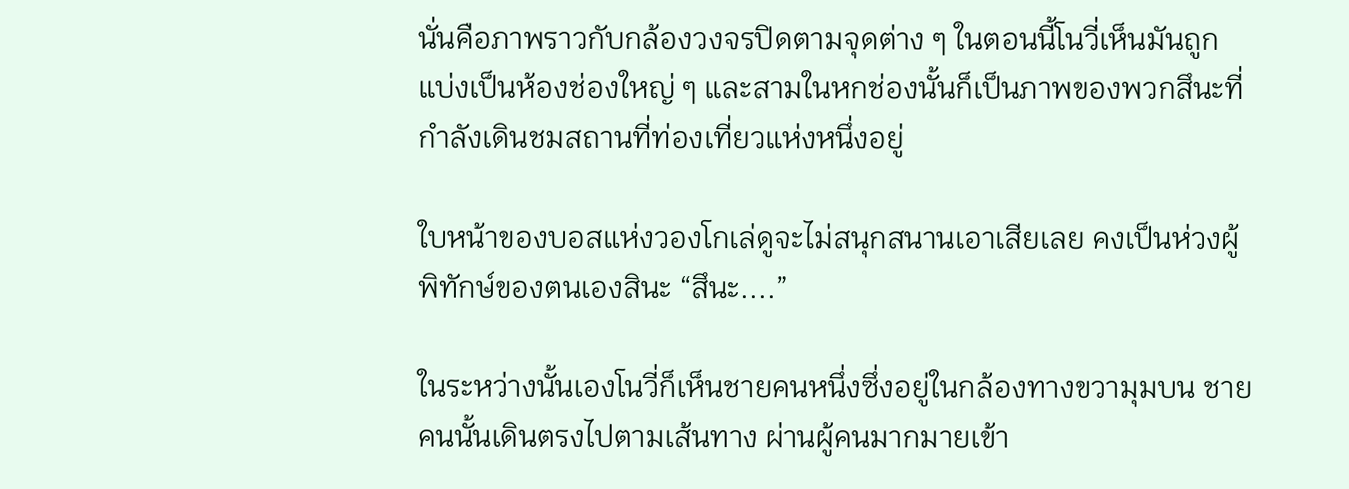นั่นคือภาพราวกับกล้องวงจรปิดตามจุดต่าง ๆ ในตอนนี้โนวี่เห็นมันถูกแบ่งเป็นห้องช่องใหญ่ ๆ และสามในหกช่องนั้นก็เป็นภาพของพวกสึนะที่กำลังเดินชมสถานที่ท่องเที่ยวแห่งหนึ่งอยู่

ใบหน้าของบอสแห่งวองโกเล่ดูจะไม่สนุกสนานเอาเสียเลย คงเป็นห่วงผู้พิทักษ์ของตนเองสินะ “สึนะ....”

ในระหว่างนั้นเองโนวี่ก็เห็นชายคนหนึ่งซึ่งอยู่ในกล้องทางขวามุมบน ชายคนนั้นเดินตรงไปตามเส้นทาง ผ่านผู้คนมากมายเข้า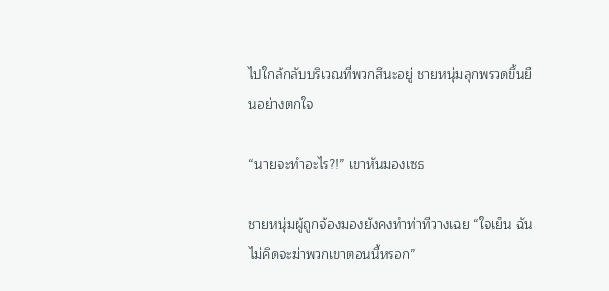ไปใกล้กลับบริเวณที่พวกสึนะอยู่ ชายหนุ่มลุกพรวดขึ้นยืนอย่างตกใจ

“นายจะทำอะไร?!” เขาหันมองเซธ

ชายหนุ่มผู้ถูกจ้องมองยังคงทำท่าทีวางเฉย “ใจเย็น ฉันไม่คิดจะฆ่าพวกเขาตอนนี้หรอก”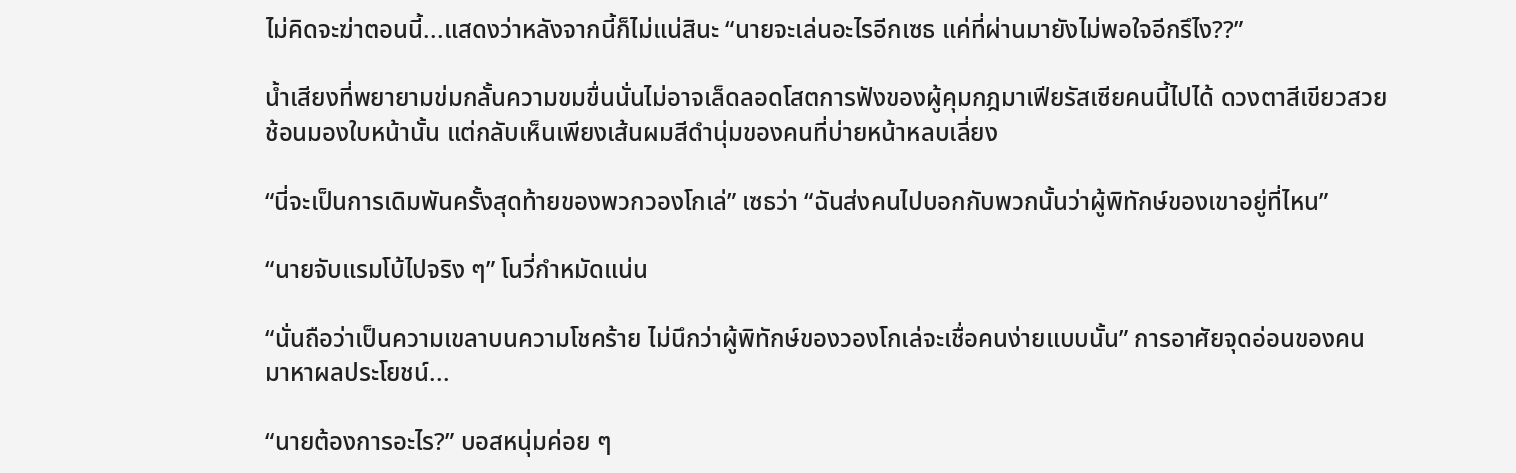ไม่คิดจะฆ่าตอนนี้...แสดงว่าหลังจากนี้ก็ไม่แน่สินะ “นายจะเล่นอะไรอีกเซธ แค่ที่ผ่านมายังไม่พอใจอีกรึไง??”

น้ำเสียงที่พยายามข่มกลั้นความขมขื่นนั่นไม่อาจเล็ดลอดโสตการฟังของผู้คุมกฎมาเฟียรัสเซียคนนี้ไปได้ ดวงตาสีเขียวสวยช้อนมองใบหน้านั้น แต่กลับเห็นเพียงเส้นผมสีดำนุ่มของคนที่บ่ายหน้าหลบเลี่ยง

“นี่จะเป็นการเดิมพันครั้งสุดท้ายของพวกวองโกเล่” เซธว่า “ฉันส่งคนไปบอกกับพวกนั้นว่าผู้พิทักษ์ของเขาอยู่ที่ไหน”

“นายจับแรมโบ้ไปจริง ๆ” โนวี่กำหมัดแน่น

“นั่นถือว่าเป็นความเขลาบนความโชคร้าย ไม่นึกว่าผู้พิทักษ์ของวองโกเล่จะเชื่อคนง่ายแบบนั้น” การอาศัยจุดอ่อนของคนมาหาผลประโยชน์...

“นายต้องการอะไร?” บอสหนุ่มค่อย ๆ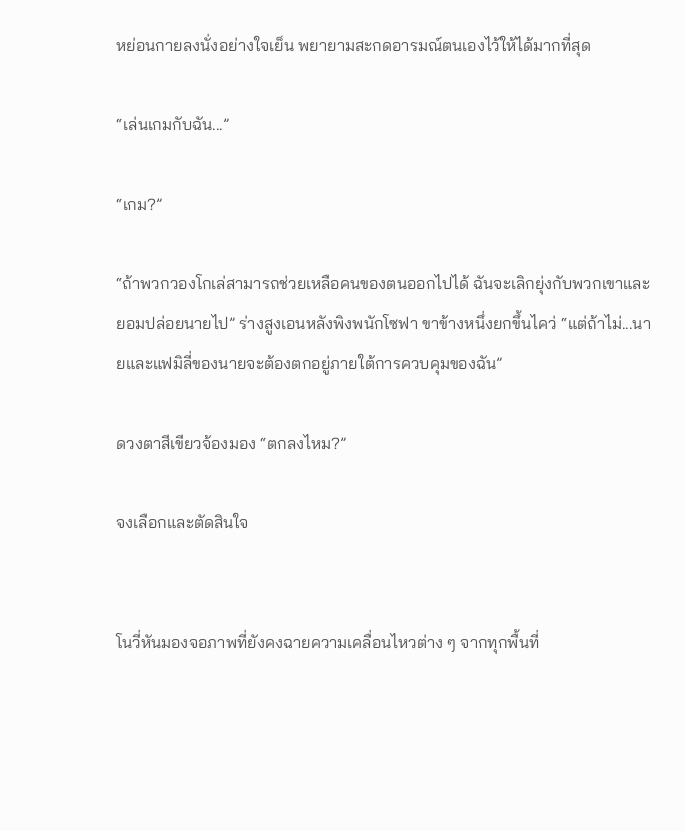หย่อนกายลงนั่งอย่างใจเย็น พยายามสะกดอารมณ์ตนเองไว้ให้ได้มากที่สุด

“เล่นเกมกับฉัน...”

“เกม?”

“ถ้าพวกวองโกเล่สามารถช่วยเหลือคนของตนออกไปได้ ฉันจะเลิกยุ่งกับพวกเขาและยอมปล่อยนายไป” ร่างสูงเอนหลังพิงพนักโซฟา ขาข้างหนึ่งยกขึ้นไคว่ “แต่ถ้าไม่...นายและแฟมิลี่ของนายจะต้องตกอยู่ภายใต้การควบคุมของฉัน”

ดวงตาสีเขียวจ้องมอง “ตกลงไหม?”

จงเลือกและตัดสินใจ


โนวี่หันมองจอภาพที่ยังคงฉายความเคลื่อนไหวต่าง ๆ จากทุกพื้นที่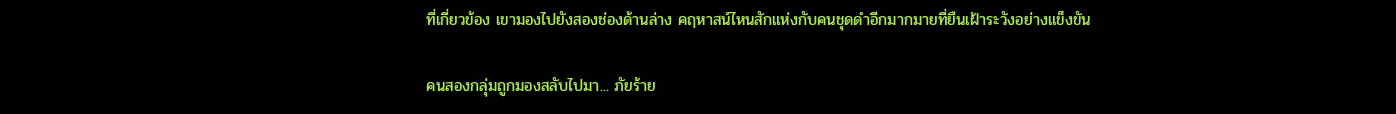ที่เกี่ยวข้อง เขามองไปยังสองช่องด้านล่าง คฤหาสน์ไหนสักแห่งกับคนชุดดำอีกมากมายที่ยืนเฝ้าระวังอย่างแข็งขัน

คนสองกลุ่มถูกมองสลับไปมา... ภัยร้าย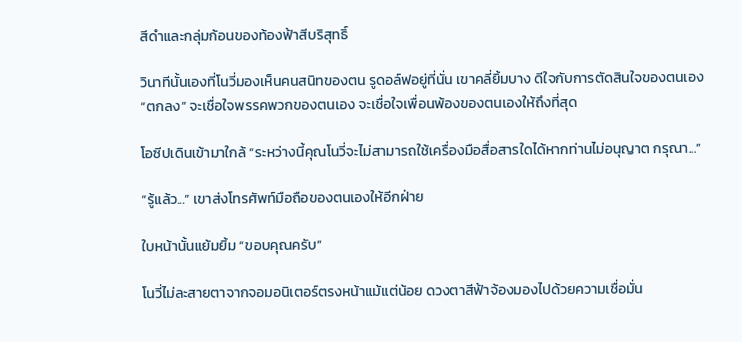สีดำและกลุ่มก้อนของท้องฟ้าสีบริสุทธิ์

วินาทีนั้นเองที่โนวี่มองเห็นคนสนิทของตน รูดอล์ฟอยู่ที่นั่น เขาคลี่ยิ้มบาง ดีใจกับการตัดสินใจของตนเอง “ตกลง” จะเชื่อใจพรรคพวกของตนเอง จะเชื่อใจเพื่อนพ้องของตนเองให้ถึงที่สุด

โอซีปเดินเข้ามาใกล้ “ระหว่างนี้คุณโนวี่จะไม่สามารถใช้เครื่องมือสื่อสารใดได้หากท่านไม่อนุญาต กรุณา...”

“รู้แล้ว...” เขาส่งโทรศัพท์มือถือของตนเองให้อีกฝ่าย

ใบหน้านั้นแย้มยิ้ม “ขอบคุณครับ”

โนวี่ไม่ละสายตาจากจอมอนิเตอร์ตรงหน้าแม้แต่น้อย ดวงตาสีฟ้าจ้องมองไปด้วยความเชื่อมั่น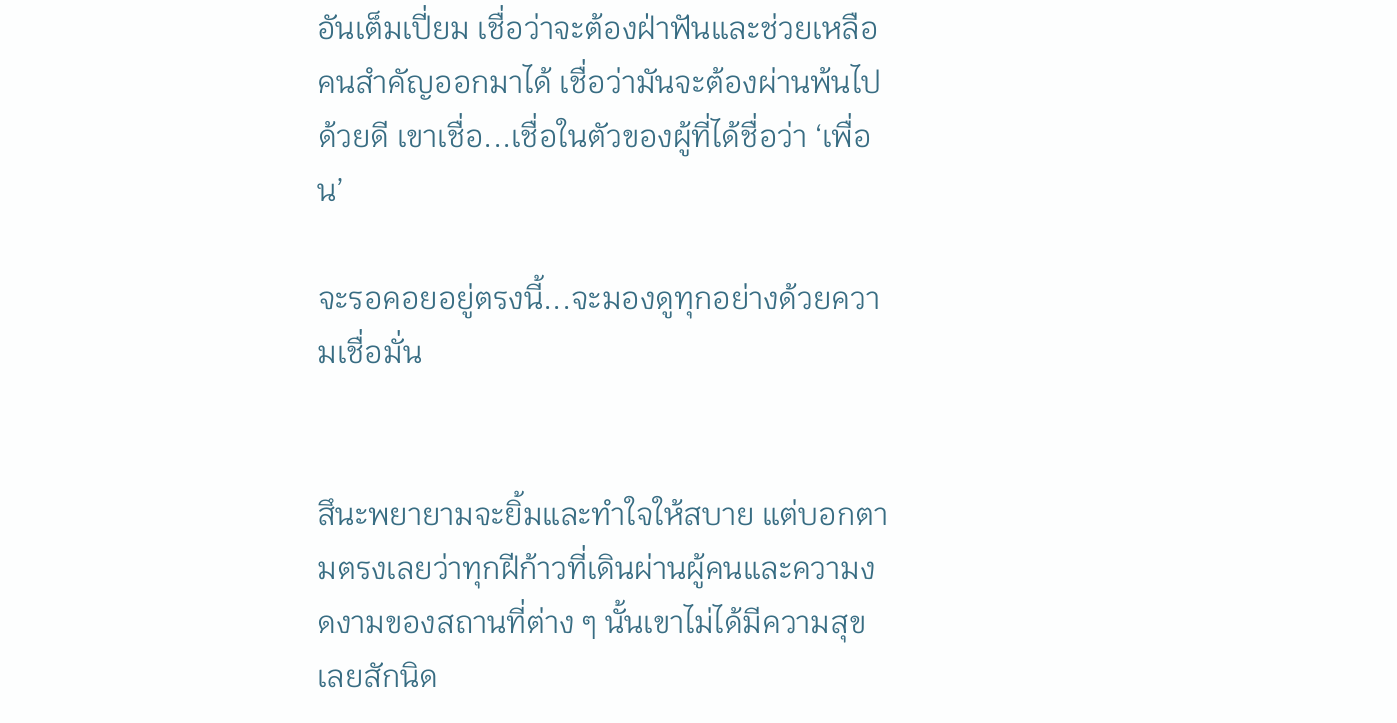อันเต็มเปี่ยม เชื่อว่าจะต้องฝ่าฟันและช่วยเหลือคนสำคัญออกมาได้ เชื่อว่ามันจะต้องผ่านพ้นไปด้วยดี เขาเชื่อ...เชื่อในตัวของผู้ที่ได้ชื่อว่า ‘เพื่อน’

จะรอคอยอยู่ตรงนี้...จะมองดูทุกอย่างด้วยความเชื่อมั่น


สึนะพยายามจะยิ้มและทำใจให้สบาย แต่บอกตามตรงเลยว่าทุกฝีก้าวที่เดินผ่านผู้คนและความงดงามของสถานที่ต่าง ๆ นั้นเขาไม่ได้มีความสุขเลยสักนิด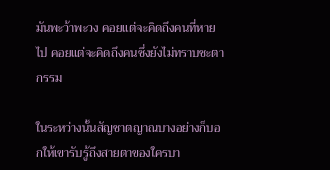มันพะว้าพะวง คอยแต่จะคิดถึงคนที่หายไป คอยแต่จะคิดถึงคนซึ่งยังไม่ทราบชะตากรรม

ในระหว่างนั้นสัญชาตญาณบางอย่างก็บอกให้เขารับรู้ถึงสายตาของใครบา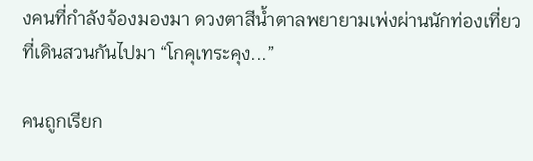งคนที่กำลังจ้องมองมา ดวงตาสีน้ำตาลพยายามเพ่งผ่านนักท่องเที่ยวที่เดินสวนกันไปมา “โกคุเทระคุง...”

คนถูกเรียก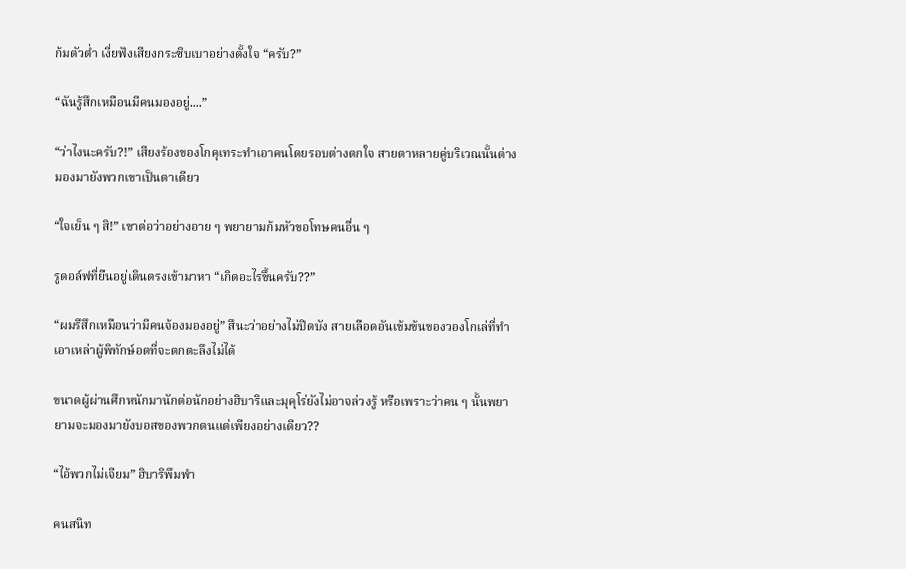ก้มตัวต่ำ เงี่ยฟังเสียงกระซิบเบาอย่างตั้งใจ “ครับ?”

“ฉันรู้สึกเหมือนมีคนมองอยู่....”

“ว่าไงนะครับ?!” เสียงร้องของโกคุเทระทำเอาคนโดยรอบต่างตกใจ สายตาหลายคู่บริเวณนั้นต่างมองมายังพวกเขาเป็นตาเดียว

“ใจเย็น ๆ สิ!” เขาต่อว่าอย่างอาย ๆ พยายามก้มหัวขอโทษคนอื่น ๆ

รูดอล์ฟที่ยืนอยู่เดินตรงเข้ามาหา “เกิดอะไรขึ้นครับ??”

“ผมรึสึกเหมือนว่ามีคนจ้องมองอยู่” สึนะว่าอย่างไม่ปิดบัง สายเลือดอันเข้มข้นของวองโกเล่ที่ทำเอาเหล่าผู้พิทักษ์อดที่จะตกตะลึงไม่ได้

ขนาดผู้ผ่านศึกหนักมานักต่อนักอย่างฮิบาริและมุคุโร่ยังไม่อาจล่วงรู้ หรือเพราะว่าคน ๆ นั้นพยายามจะมองมายังบอสของพวกตนแต่เพียงอย่างเดียว??

“ไอ้พวกไม่เจียม” ฮิบาริพึมพำ

คนสนิท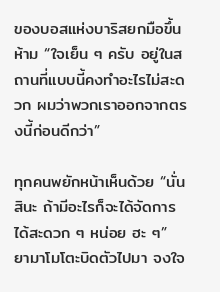ของบอสแห่งบาริสยกมือขึ้นห้าม “ใจเย็น ๆ ครับ อยู่ในสถานที่แบบนี้คงทำอะไรไม่สะดวก ผมว่าพวกเราออกจากตรงนี้ก่อนดีกว่า”

ทุกคนพยักหน้าเห็นด้วย “นั่นสินะ ถ้ามีอะไรก็จะได้จัดการได้สะดวก ๆ หน่อย ฮะ ๆ” ยามาโมโตะบิดตัวไปมา จงใจ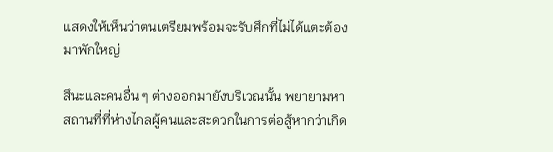แสดงให้เห็นว่าตนเตรียมพร้อมจะรับศึกที่ไม่ได้แตะต้องมาพักใหญ่

สึนะและคนอื่น ๆ ต่างออกมายังบริเวณนั้น พยายามหาสถานที่ที่ห่างไกลผู้คนและสะดวกในการต่อสู้หากว่าเกิด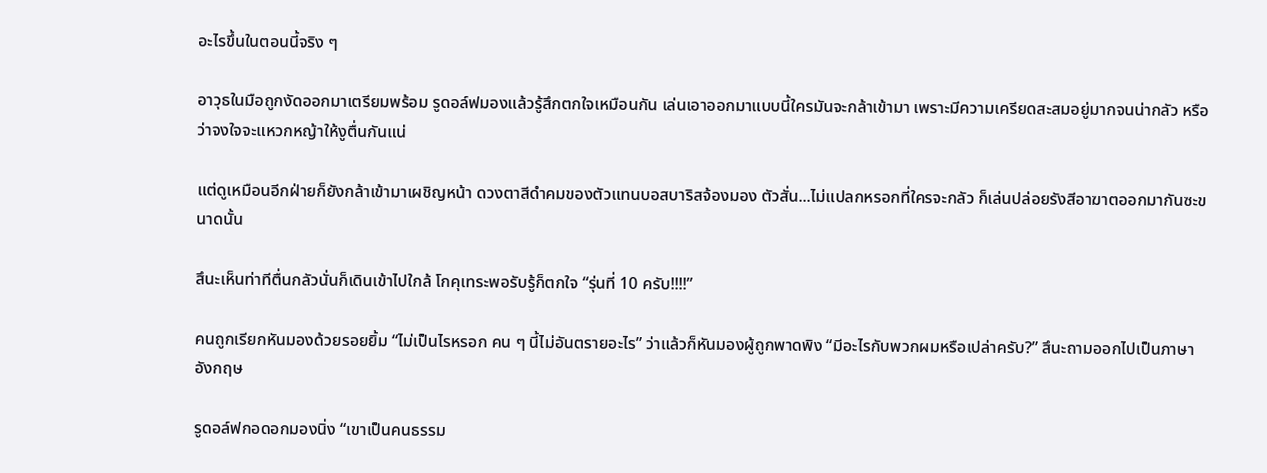อะไรขึ้นในตอนนี้จริง ๆ

อาวุธในมือถูกงัดออกมาเตรียมพร้อม รูดอล์ฟมองแล้วรู้สึกตกใจเหมือนกัน เล่นเอาออกมาแบบนี้ใครมันจะกล้าเข้ามา เพราะมีความเครียดสะสมอยู่มากจนน่ากลัว หรือว่าจงใจจะแหวกหญ้าให้งูตื่นกันแน่

แต่ดูเหมือนอีกฝ่ายก็ยังกล้าเข้ามาเผชิญหน้า ดวงตาสีดำคมของตัวแทนบอสบาริสจ้องมอง ตัวสั่น...ไม่แปลกหรอกที่ใครจะกลัว ก็เล่นปล่อยรังสีอาฆาตออกมากันซะขนาดนั้น

สึนะเห็นท่าทีตื่นกลัวนั่นก็เดินเข้าไปใกล้ โกคุเทระพอรับรู้ก็ตกใจ “รุ่นที่ 10 ครับ!!!!”

คนถูกเรียกหันมองด้วยรอยยิ้ม “ไม่เป็นไรหรอก คน ๆ นี้ไม่อันตรายอะไร” ว่าแล้วก็หันมองผู้ถูกพาดพิง “มีอะไรกับพวกผมหรือเปล่าครับ?” สึนะถามออกไปเป็นภาษาอังกฤษ

รูดอล์ฟกอดอกมองนิ่ง “เขาเป็นคนธรรม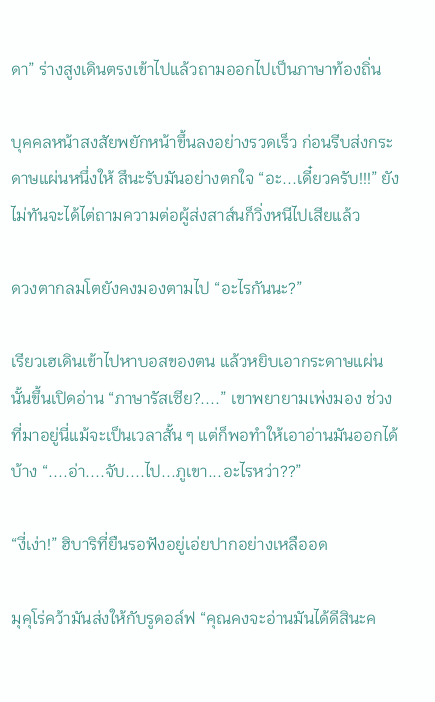ดา” ร่างสูงเดินตรงเข้าไปแล้วถามออกไปเป็นภาษาท้องถิ่น

บุคคลหน้าสงสัยพยักหน้าขึ้นลงอย่างรวดเร็ว ก่อนรีบส่งกระดาษแผ่นหนึ่งให้ สึนะรับมันอย่างตกใจ “อะ...เดี๋ยวครับ!!!” ยังไม่ทันจะได้ไต่ถามความต่อผู้ส่งสาส์นก็วิ่งหนีไปเสียแล้ว

ดวงตากลมโตยังคงมองตามไป “อะไรกันนะ?”

เรียวเฮเดินเข้าไปหาบอสของตน แล้วหยิบเอากระดาษแผ่นนั้นขึ้นเปิดอ่าน “ภาษารัสเซีย?....” เขาพยายามเพ่งมอง ช่วงที่มาอยู่นี่แม้จะเป็นเวลาสั้น ๆ แต่ก็พอทำให้เอาอ่านมันออกได้บ้าง “....อ่า....จับ....ไป...ภูเขา...อะไรหว่า??”

“งี่เง่า!” ฮิบาริที่ยืนรอฟังอยู่เอ่ยปากอย่างเหลืออด

มุคุโร่คว้ามันส่งให้กับรูดอล์ฟ “คุณคงจะอ่านมันได้ดีสินะค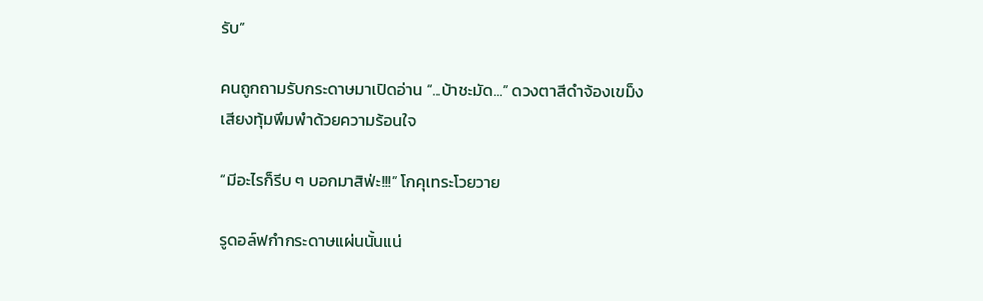รับ”

คนถูกถามรับกระดาษมาเปิดอ่าน “...บ้าชะมัด...” ดวงตาสีดำจ้องเขม็ง เสียงทุ้มพึมพำด้วยความร้อนใจ

“มีอะไรก็รีบ ๆ บอกมาสิฟ่ะ!!!” โกคุเทระโวยวาย

รูดอล์ฟกำกระดาษแผ่นนั้นแน่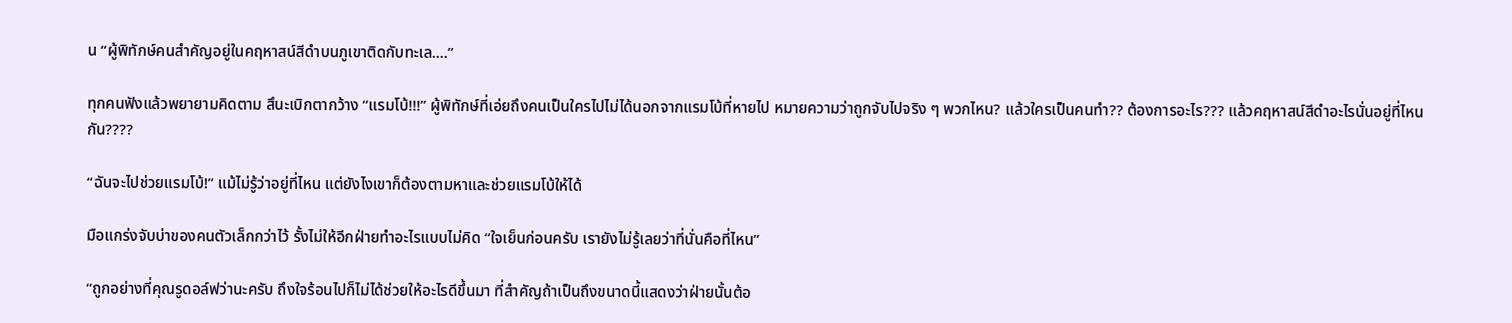น “ผู้พิทักษ์คนสำคัญอยู่ในคฤหาสน์สีดำบนภูเขาติดกับทะเล....”

ทุกคนฟังแล้วพยายามคิดตาม สึนะเบิกตากว้าง “แรมโบ้!!!” ผู้พิทักษ์ที่เอ่ยถึงคนเป็นใครไปไม่ได้นอกจากแรมโบ้ที่หายไป หมายความว่าถูกจับไปจริง ๆ พวกไหน? แล้วใครเป็นคนทำ?? ต้องการอะไร??? แล้วคฤหาสน์สีดำอะไรนั่นอยู่ที่ไหนกัน????

“ฉันจะไปช่วยแรมโบ้!” แม้ไม่รู้ว่าอยู่ที่ไหน แต่ยังไงเขาก็ต้องตามหาและช่วยแรมโบ้ให้ได้

มือแกร่งจับบ่าของคนตัวเล็กกว่าไว้ รั้งไม่ให้อีกฝ่ายทำอะไรแบบไม่คิด “ใจเย็นก่อนครับ เรายังไม่รู้เลยว่าที่นั่นคือที่ไหน”

“ถูกอย่างที่คุณรูดอล์ฟว่านะครับ ถึงใจร้อนไปก็ไม่ได้ช่วยให้อะไรดีขึ้นมา ที่สำคัญถ้าเป็นถึงขนาดนี้แสดงว่าฝ่ายนั้นต้อ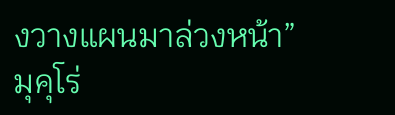งวางแผนมาล่วงหน้า” มุคุโร่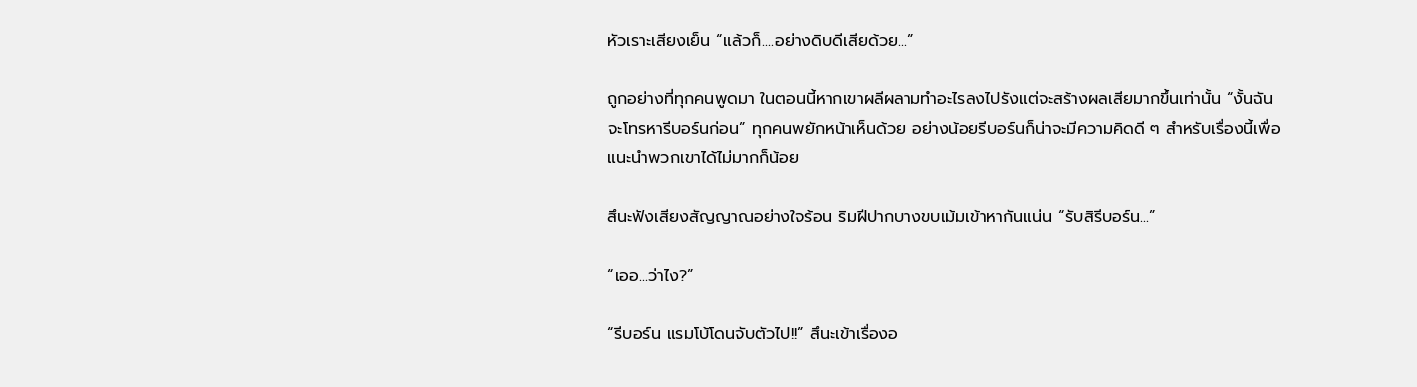หัวเราะเสียงเย็น “แล้วก็....อย่างดิบดีเสียด้วย...”

ถูกอย่างที่ทุกคนพูดมา ในตอนนี้หากเขาผลีผลามทำอะไรลงไปรังแต่จะสร้างผลเสียมากขึ้นเท่านั้น “งั้นฉันจะโทรหารีบอร์นก่อน” ทุกคนพยักหน้าเห็นด้วย อย่างน้อยรีบอร์นก็น่าจะมีความคิดดี ๆ สำหรับเรื่องนี้เพื่อแนะนำพวกเขาได้ไม่มากก็น้อย

สึนะฟังเสียงสัญญาณอย่างใจร้อน ริมฝีปากบางขบเม้มเข้าหากันแน่น “รับสิรีบอร์น...”

“เออ...ว่าไง?”

“รีบอร์น แรมโบ้โดนจับตัวไป!!” สึนะเข้าเรื่องอ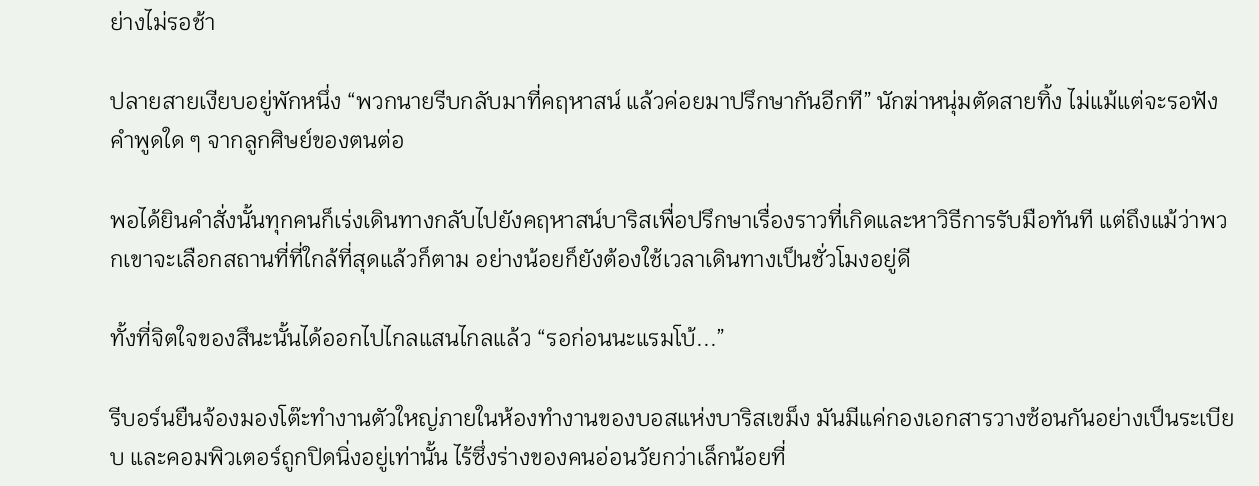ย่างไม่รอช้า

ปลายสายเงียบอยู่พักหนึ่ง “พวกนายรีบกลับมาที่คฤหาสน์ แล้วค่อยมาปรึกษากันอีกที” นักฆ่าหนุ่มตัดสายทิ้ง ไม่แม้แต่จะรอฟังคำพูดใด ๆ จากลูกศิษย์ของตนต่อ

พอได้ยินคำสั่งนั้นทุกคนก็เร่งเดินทางกลับไปยังคฤหาสน์บาริสเพื่อปรึกษาเรื่องราวที่เกิดและหาวิธีการรับมือทันที แต่ถึงแม้ว่าพวกเขาจะเลือกสถานที่ที่ใกล้ที่สุดแล้วก็ตาม อย่างน้อยก็ยังต้องใช้เวลาเดินทางเป็นชั่วโมงอยู่ดี

ทั้งที่จิตใจของสึนะนั้นได้ออกไปไกลแสนไกลแล้ว “รอก่อนนะแรมโบ้...”

รีบอร์นยืนจ้องมองโต๊ะทำงานตัวใหญ่ภายในห้องทำงานของบอสแห่งบาริสเขม็ง มันมีแค่กองเอกสารวางซ้อนกันอย่างเป็นระเบียบ และคอมพิวเตอร์ถูกปิดนิ่งอยู่เท่านั้น ไร้ซึ่งร่างของคนอ่อนวัยกว่าเล็กน้อยที่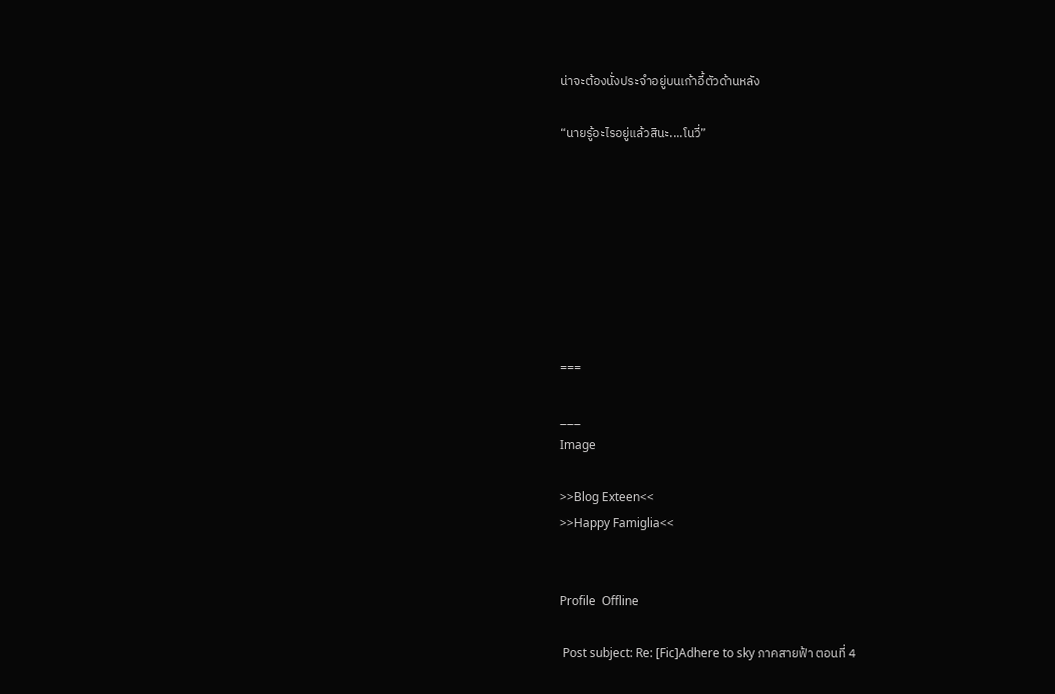น่าจะต้องนั่งประจำอยู่บนเก้าอี้ตัวด้านหลัง

“นายรู้อะไรอยู่แล้วสินะ....โนวี่”








===

___
Image

>>Blog Exteen<<
>>Happy Famiglia<<


Profile  Offline

 Post subject: Re: [Fic]Adhere to sky ภาคสายฟ้า ตอนที่ 4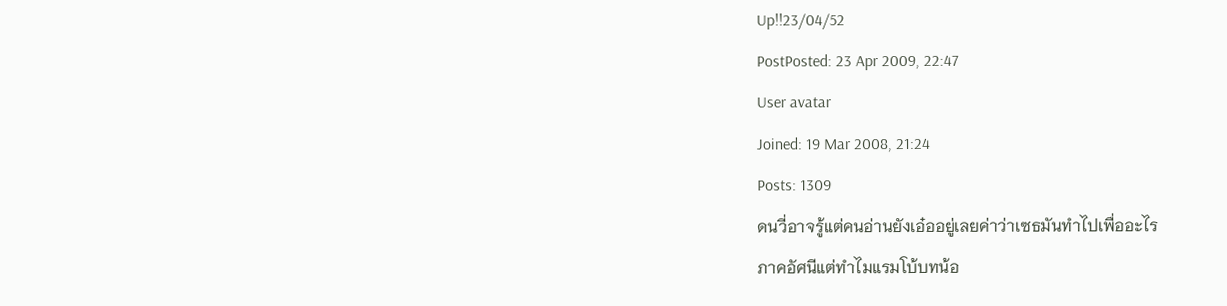Up!!23/04/52
PostPosted: 23 Apr 2009, 22:47
User avatar
Joined: 19 Mar 2008, 21:24
Posts: 1309
ดนวี่อาจรู้แต่คนอ่านยังเอ๋ออยู่เลยค่าว่าเซธมันทำไปเพื่ออะไร
ภาคอัศนีแต่ทำไมแรมโบ้บทน้อ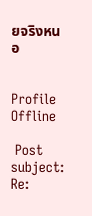ยจริงหนอ


Profile  Offline

 Post subject: Re: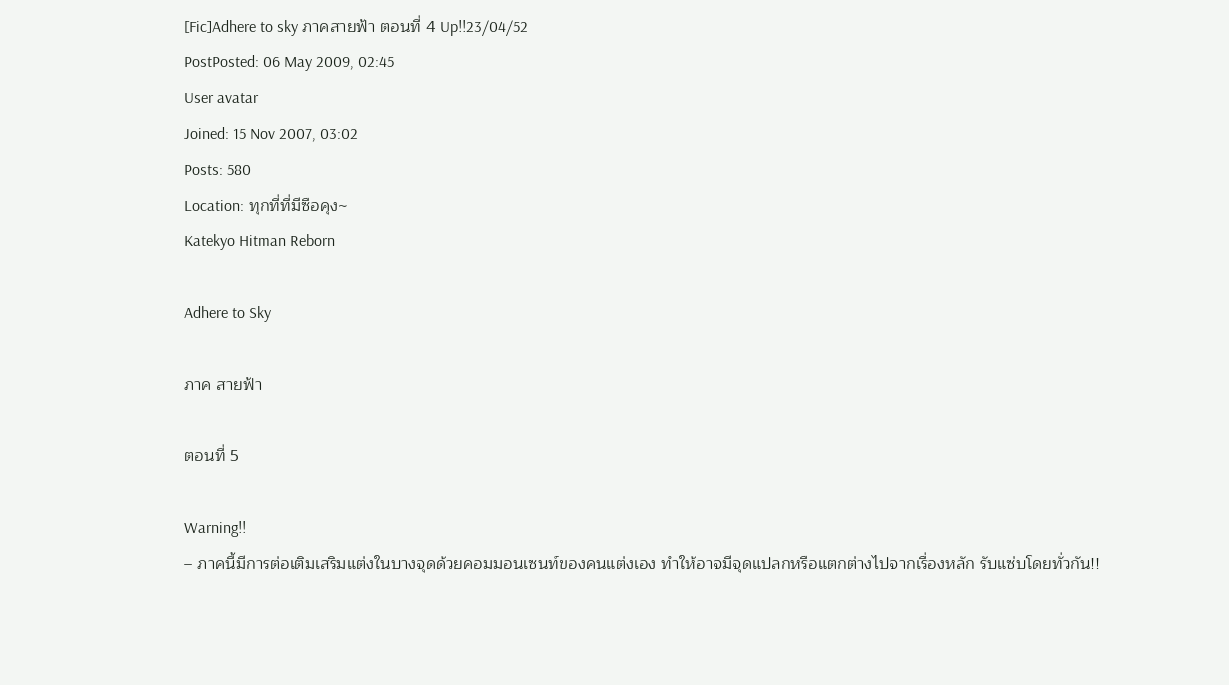[Fic]Adhere to sky ภาคสายฟ้า ตอนที่ 4 Up!!23/04/52
PostPosted: 06 May 2009, 02:45
User avatar
Joined: 15 Nov 2007, 03:02
Posts: 580
Location: ทุกที่ที่มีซือคุง~
Katekyo Hitman Reborn

Adhere to Sky

ภาค สายฟ้า

ตอนที่ 5

Warning!!
– ภาคนี้มีการต่อเติมเสริมแต่งในบางจุดด้วยคอมมอนเซนท์ของคนแต่งเอง ทำให้อาจมีจุดแปลกหรือแตกต่างไปจากเรื่องหลัก รับแซ่บโดยทั่วกัน!!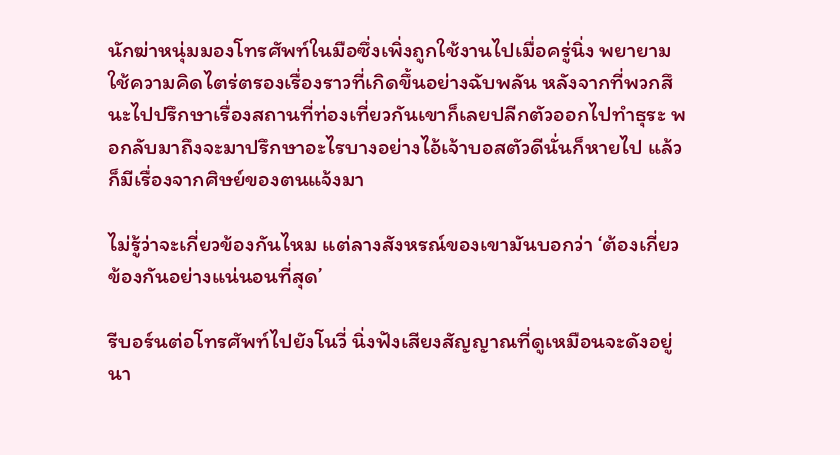นักฆ่าหนุ่มมองโทรศัพท์ในมือซึ่งเพิ่งถูกใช้งานไปเมื่อครู่นิ่ง พยายามใช้ความคิดไตร่ตรองเรื่องราวที่เกิดขึ้นอย่างฉับพลัน หลังจากที่พวกสึนะไปปรึกษาเรื่องสถานที่ท่องเที่ยวกันเขาก็เลยปลีกตัวออกไปทำธุระ พอกลับมาถึงจะมาปรึกษาอะไรบางอย่างไอ้เจ้าบอสตัวดีนั่นก็หายไป แล้วก็มีเรื่องจากศิษย์ของตนแจ้งมา

ไม่รู้ว่าจะเกี่ยวข้องกันไหม แต่ลางสังหรณ์ของเขามันบอกว่า ‘ต้องเกี่ยวข้องกันอย่างแน่นอนที่สุด’

รีบอร์นต่อโทรศัพท์ไปยังโนวี่ นิ่งฟังเสียงสัญญาณที่ดูเหมือนจะดังอยู่นา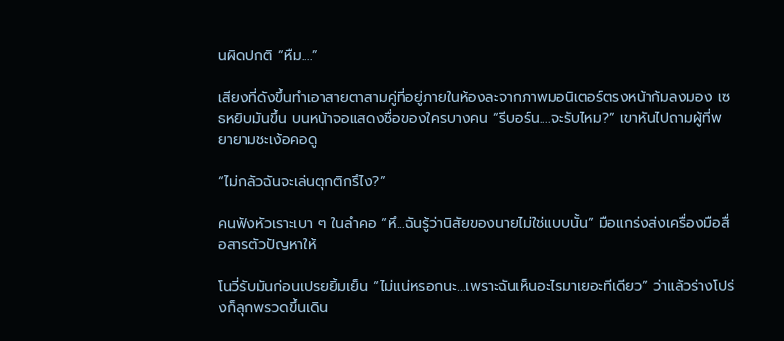นผิดปกติ “หืม....”

เสียงที่ดังขึ้นทำเอาสายตาสามคู่ที่อยู่ภายในห้องละจากภาพมอนิเตอร์ตรงหน้าก้มลงมอง เซธหยิบมันขึ้น บนหน้าจอแสดงชื่อของใครบางคน “รีบอร์น....จะรับไหม?” เขาหันไปถามผู้ที่พยายามชะเง้อคอดู

“ไม่กลัวฉันจะเล่นตุกติกรึไง?”

คนฟังหัวเราะเบา ๆ ในลำคอ “หึ...ฉันรู้ว่านิสัยของนายไม่ใช่แบบนั้น” มือแกร่งส่งเครื่องมือสื่อสารตัวปัญหาให้

โนวี่รับมันก่อนเปรยยิ้มเย็น “ไม่แน่หรอกนะ...เพราะฉันเห็นอะไรมาเยอะทีเดียว” ว่าแล้วร่างโปร่งก็ลุกพรวดขึ้นเดิน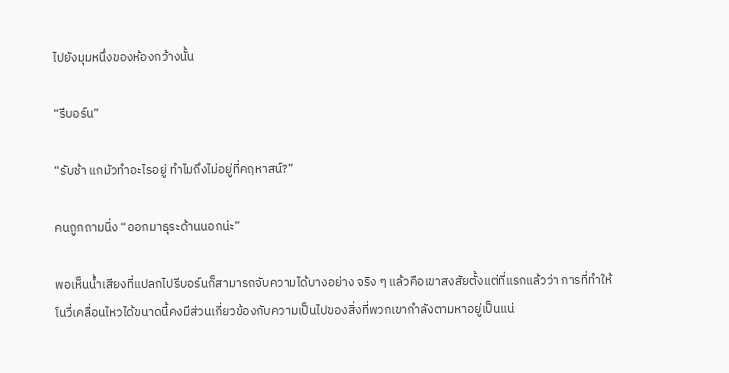ไปยังมุมหนึ่งของห้องกว้างนั้น

“รีบอร์น”

“รับช้า แกมัวทำอะไรอยู่ ทำไมถึงไม่อยู่ที่คฤหาสน์?”

คนถูกถามนิ่ง “ออกมาธุระด้านนอกน่ะ”

พอเห็นน้ำเสียงที่แปลกไปรีบอร์นก็สามารถจับความได้บางอย่าง จริง ๆ แล้วคือเขาสงสัยตั้งแต่ที่แรกแล้วว่า การที่ทำให้โนวี่เคลื่อนไหวได้ขนาดนี้คงมีส่วนเกี่ยวข้องกับความเป็นไปของสิ่งที่พวกเขากำลังตามหาอยู่เป็นแน่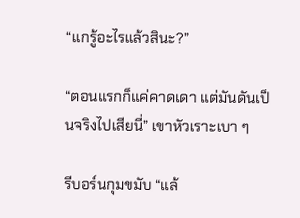“แกรู้อะไรแล้วสินะ?”

“ตอนแรกก็แค่คาดเดา แต่มันดันเป็นจริงไปเสียนี่” เขาหัวเราะเบา ๆ

รีบอร์นกุมขมับ “แล้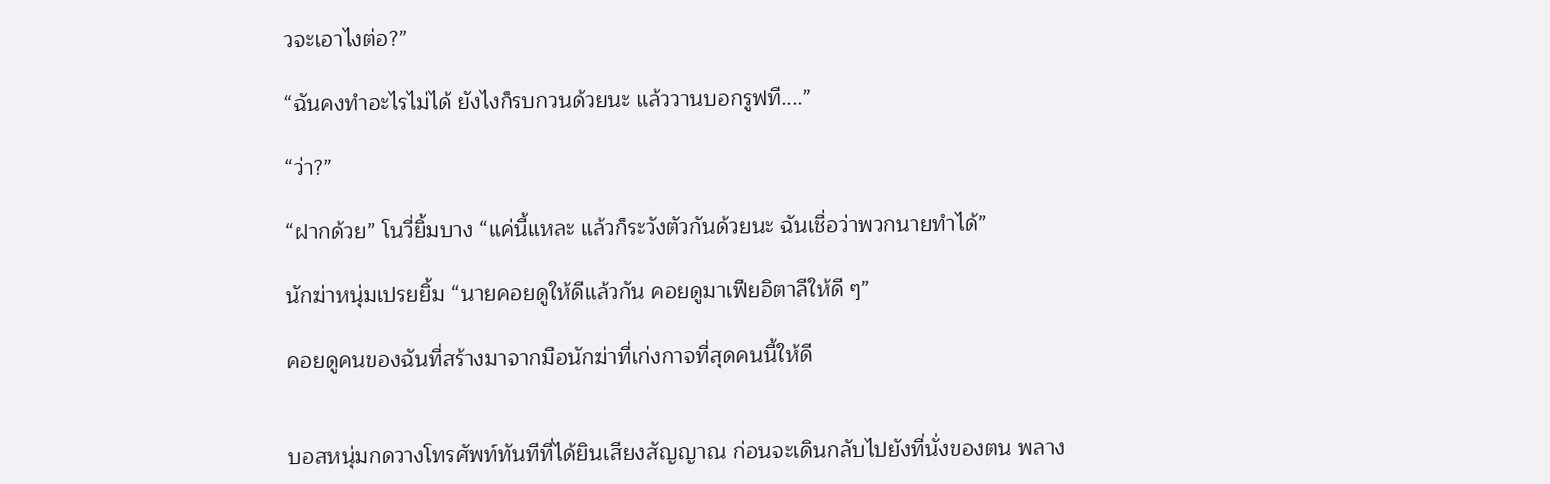วจะเอาไงต่อ?”

“ฉันคงทำอะไรไม่ได้ ยังไงก็รบกวนด้วยนะ แล้ววานบอกรูฟที....”

“ว่า?”

“ฝากด้วย” โนวี่ยิ้มบาง “แค่นี้แหละ แล้วก็ระวังตัวกันด้วยนะ ฉันเชื่อว่าพวกนายทำได้”

นักฆ่าหนุ่มเปรยยิ้ม “นายคอยดูให้ดีแล้วกัน คอยดูมาเฟียอิตาลีให้ดี ๆ”

คอยดูคนของฉันที่สร้างมาจากมือนักฆ่าที่เก่งกาจที่สุดคนนี้ให้ดี


บอสหนุ่มกดวางโทรศัพท์ทันทีที่ได้ยินเสียงสัญญาณ ก่อนจะเดินกลับไปยังที่นั่งของตน พลาง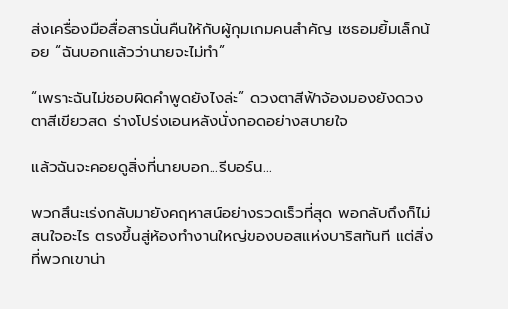ส่งเครื่องมือสื่อสารนั่นคืนให้กับผู้กุมเกมคนสำคัญ เซธอมยิ้มเล็กน้อย “ฉันบอกแล้วว่านายจะไม่ทำ”

“เพราะฉันไม่ชอบผิดคำพูดยังไงล่ะ” ดวงตาสีฟ้าจ้องมองยังดวงตาสีเขียวสด ร่างโปร่งเอนหลังนั่งกอดอย่างสบายใจ

แล้วฉันจะคอยดูสิ่งที่นายบอก...รีบอร์น...

พวกสึนะเร่งกลับมายังคฤหาสน์อย่างรวดเร็วที่สุด พอกลับถึงก็ไม่สนใจอะไร ตรงขึ้นสู่ห้องทำงานใหญ่ของบอสแห่งบาริสทันที แต่สิ่งที่พวกเขาน่า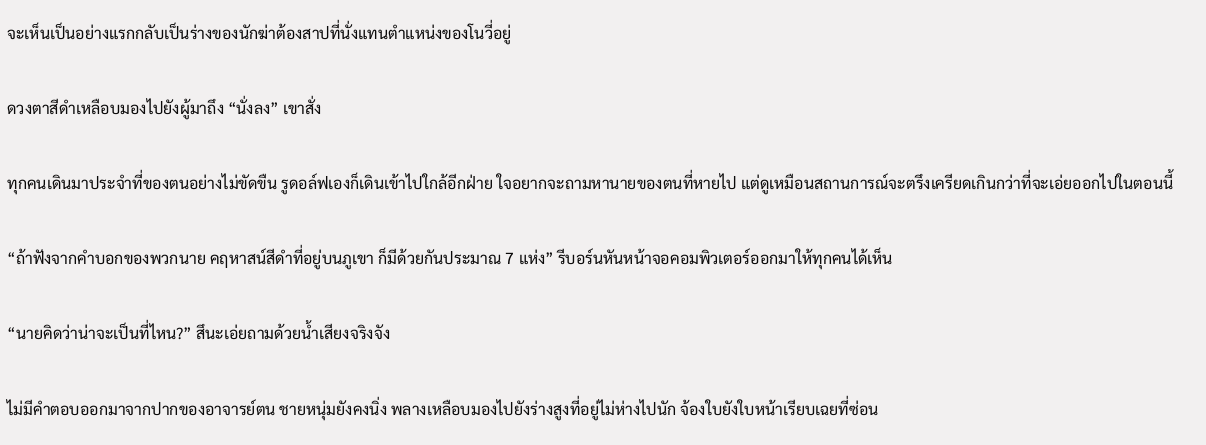จะเห็นเป็นอย่างแรกกลับเป็นร่างของนักฆ่าต้องสาปที่นั่งแทนตำแหน่งของโนวี่อยู่

ดวงตาสีดำเหลือบมองไปยังผู้มาถึง “นั่งลง” เขาสั่ง

ทุกคนเดินมาประจำที่ของตนอย่างไม่ขัดขืน รูดอล์ฟเองก็เดินเข้าไปใกล้อีกฝ่าย ใจอยากจะถามหานายของตนที่หายไป แต่ดูเหมือนสถานการณ์จะตรึงเครียดเกินกว่าที่จะเอ่ยออกไปในตอนนี้

“ถ้าฟังจากคำบอกของพวกนาย คฤหาสน์สีดำที่อยู่บนภูเขา ก็มีด้วยกันประมาณ 7 แห่ง” รีบอร์นหันหน้าจอคอมพิวเตอร์ออกมาให้ทุกคนได้เห็น

“นายคิดว่าน่าจะเป็นที่ไหน?” สึนะเอ่ยถามด้วยน้ำเสียงจริงจัง

ไม่มีคำตอบออกมาจากปากของอาจารย์ตน ชายหนุ่มยังคงนิ่ง พลางเหลือบมองไปยังร่างสูงที่อยู่ไม่ห่างไปนัก จ้องใบยังใบหน้าเรียบเฉยที่ซ่อน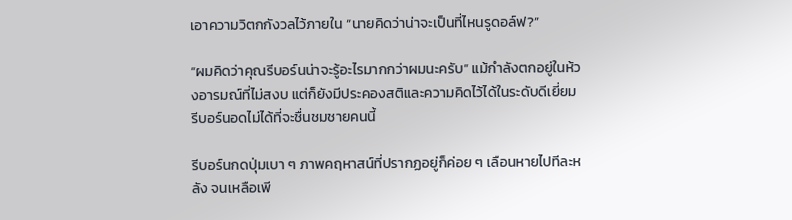เอาความวิตกกังวลไว้ภายใน “นายคิดว่าน่าจะเป็นที่ไหนรูดอล์ฟ?”

“ผมคิดว่าคุณรีบอร์นน่าจะรู้อะไรมากกว่าผมนะครับ” แม้กำลังตกอยู่ในห้วงอารมณ์ที่ไม่สงบ แต่ก็ยังมีประคองสติและความคิดไว้ได้ในระดับดีเยี่ยม รีบอร์นอดไม่ได้ที่จะชื่นชมชายคนนี้

รีบอร์นกดปุ่มเบา ๆ ภาพคฤหาสน์ที่ปรากฏอยู่ก็ค่อย ๆ เลือนหายไปทีละหลัง จนเหลือเพี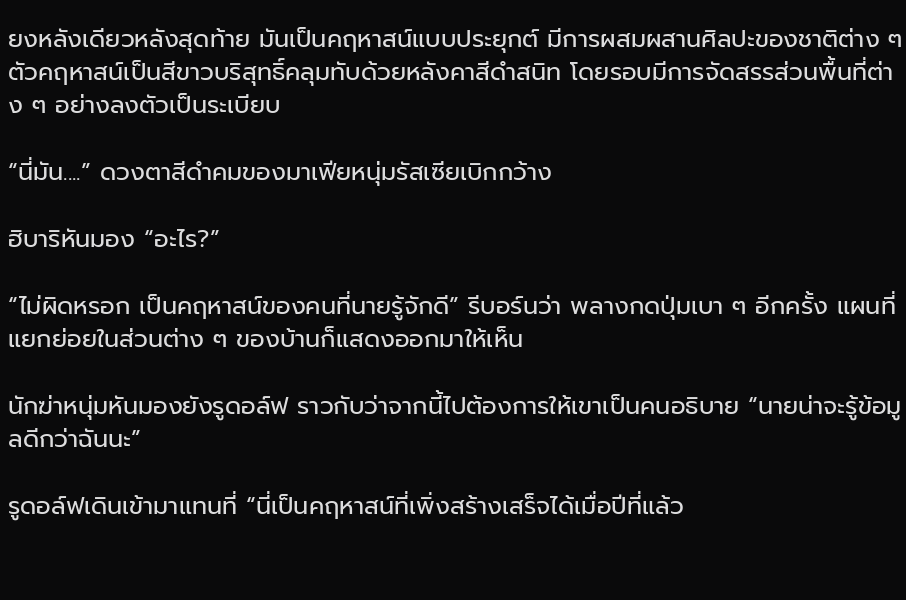ยงหลังเดียวหลังสุดท้าย มันเป็นคฤหาสน์แบบประยุกต์ มีการผสมผสานศิลปะของชาติต่าง ๆ ตัวคฤหาสน์เป็นสีขาวบริสุทธิ์คลุมทับด้วยหลังคาสีดำสนิท โดยรอบมีการจัดสรรส่วนพื้นที่ต่าง ๆ อย่างลงตัวเป็นระเบียบ

“นี่มัน....” ดวงตาสีดำคมของมาเฟียหนุ่มรัสเซียเบิกกว้าง

ฮิบาริหันมอง “อะไร?”

“ไม่ผิดหรอก เป็นคฤหาสน์ของคนที่นายรู้จักดี” รีบอร์นว่า พลางกดปุ่มเบา ๆ อีกครั้ง แผนที่แยกย่อยในส่วนต่าง ๆ ของบ้านก็แสดงออกมาให้เห็น

นักฆ่าหนุ่มหันมองยังรูดอล์ฟ ราวกับว่าจากนี้ไปต้องการให้เขาเป็นคนอธิบาย “นายน่าจะรู้ข้อมูลดีกว่าฉันนะ”

รูดอล์ฟเดินเข้ามาแทนที่ “นี่เป็นคฤหาสน์ที่เพิ่งสร้างเสร็จได้เมื่อปีที่แล้ว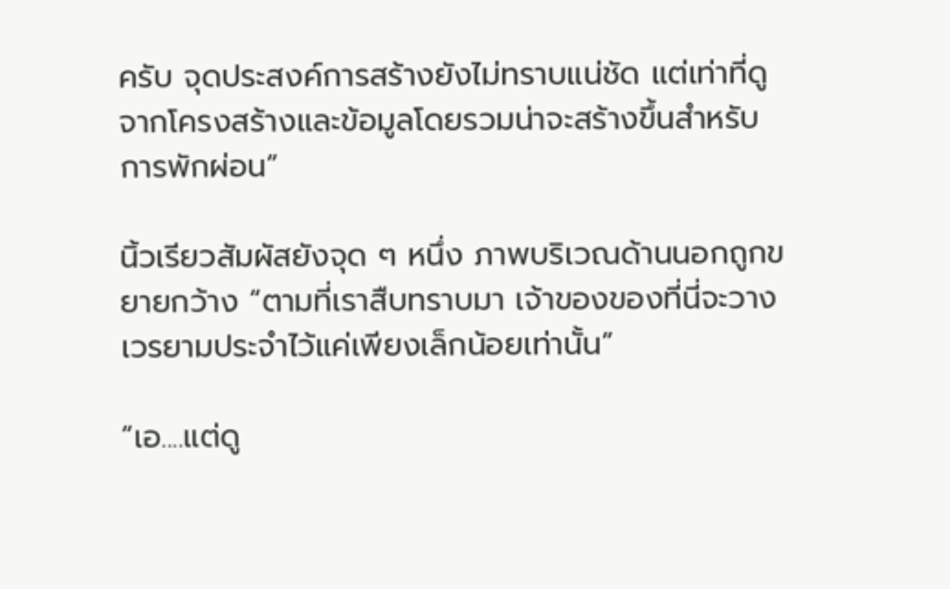ครับ จุดประสงค์การสร้างยังไม่ทราบแน่ชัด แต่เท่าที่ดูจากโครงสร้างและข้อมูลโดยรวมน่าจะสร้างขึ้นสำหรับการพักผ่อน”

นิ้วเรียวสัมผัสยังจุด ๆ หนึ่ง ภาพบริเวณด้านนอกถูกขยายกว้าง “ตามที่เราสืบทราบมา เจ้าของของที่นี่จะวางเวรยามประจำไว้แค่เพียงเล็กน้อยเท่านั้น”

“เอ....แต่ดู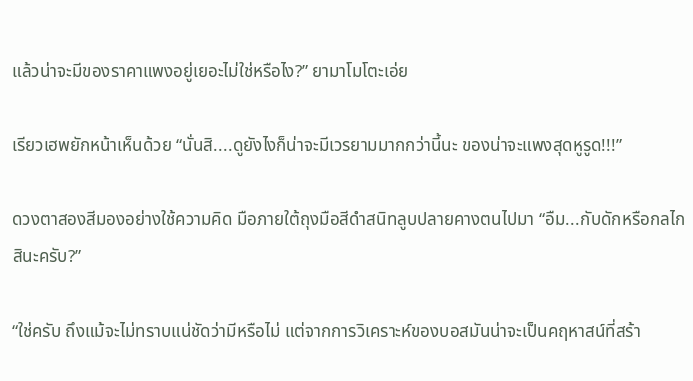แล้วน่าจะมีของราคาแพงอยู่เยอะไม่ใช่หรือไง?” ยามาโมโตะเอ่ย

เรียวเฮพยักหน้าเห็นด้วย “นั่นสิ....ดูยังไงก็น่าจะมีเวรยามมากกว่านี้นะ ของน่าจะแพงสุดหูรูด!!!”

ดวงตาสองสีมองอย่างใช้ความคิด มือภายใต้ถุงมือสีดำสนิทลูบปลายคางตนไปมา “อืม...กับดักหรือกลไกสินะครับ?”

“ใช่ครับ ถึงแม้จะไม่ทราบแน่ชัดว่ามีหรือไม่ แต่จากการวิเคราะห์ของบอสมันน่าจะเป็นคฤหาสน์ที่สร้า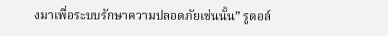งมาเพื่อระบบรักษาความปลอดภัยเช่นนั้น” รูดอล์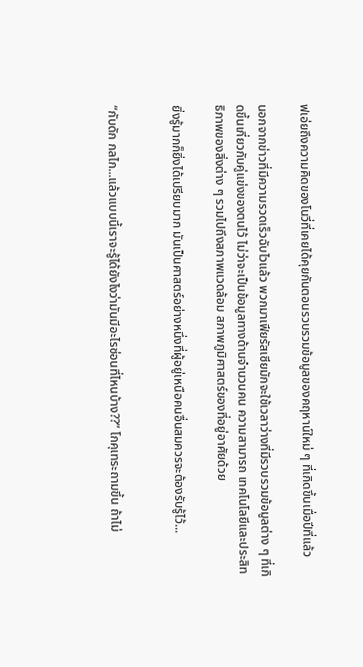ฟเอ่ยถึงความคิดของโนวี่ที่เคยได้คุยกันตอนรวบรวมข้อมูลของคฤหาน์ใหม่ ๆ ที่เกิดขึ้นเมื่อปีที่แล้ว

นอกจากข่าวที่มีความรวดเร็วฉับไวแล้ว พวกมาเฟียรัสเซียมักจะใช้เวลาว่างที่มีรวบรวมข้อมูลต่าง ๆ ที่เกิดขึ้นเกี่ยวกับคู่แข่งของตนไว้ ไม่ว่าจะเป็นข้อมูลทางด้านจำนวนคน ความสามารถ เทคโนโลยีและประสิทธิภาพของสิ่งต่าง ๆ รวมไปถึงสภาพแวดล้อม สภาพภูมิศาสตร์ของที่อยู่อาศัยด้วย

ยิ่งรู้มากก็ยิ่งได้เปรียบมาก มันเป็นศาสตร์อย่างหนึ่งที่ผู้อยู่เหนือคนอื่นสมควรจะต้องรับรู้ไว้...


“กับดัก กลไก...แล้วแบบนี้เราจะรู้ได้ยังไงว่ามันมีอะไรซ่อนที่ไหนบ้าง??” โกคุเทระถามขึ้น ถ้าไม่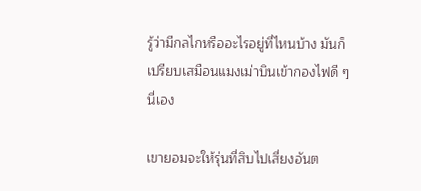รู้ว่ามีกลไกหรืออะไรอยู่ที่ไหนบ้าง มันก็เปรียบเสมือนแมงเม่าบินเข้ากองไฟดี ๆ นี่เอง

เขายอมจะให้รุ่นที่สิบไปเสี่ยงอันต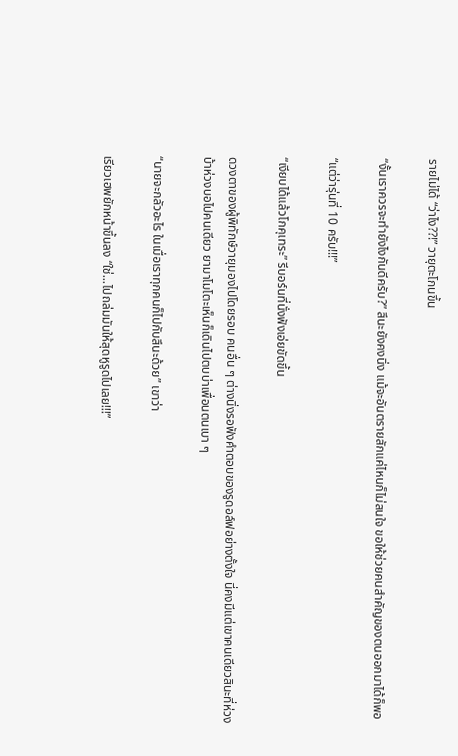รายไม่ได้ “ว่าไง??!” วายุตะโกนขึ้น

“งั้นเราควรจะทำยังไงกันดีครับ?” สึนะยังคงนิ่ง แม้จะอันตรายสักแค่ไหนก็ไม่สนใจ ขอให้ช่วยคนสำคัญของตนออกมาได้ก็พอ

“แต่ว่ารุ่นที่ 10 ครับ!!!”

“เงียบได้แล้วโกคุเทระ” รีบอร์นที่นั่งฟังเอ่ยขัดขึ้น

ดวงตาของผู้พิทักษ์วายุมองไปโดยรอบ คนอื่น ๆ ต่างนิ่งรอฟังคำตอบของรูดอล์ฟอย่างตั้งใจ นี่คงมีแต่เขาคนเดียวสินะที่ห่วงบ้าห่วงบอไปคนเดียว ยามาโมโตะเห็นก็เดินไปตบบ่าเพื่อนตนเบา ๆ

“นายจะกลัวอะไร ในเมื่อเราทุกคนก็ไปกับสึนะด้วย” เขาว่า

เรียวเฮพยักหน้าขึ้นลง “ใช่...ไปถล่มมันให้สุดหูรูดไปเลย!!!”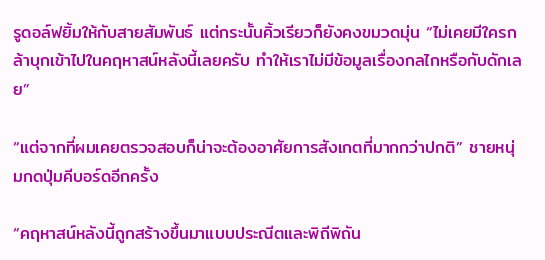รูดอล์ฟยิ้มให้กับสายสัมพันธ์ แต่กระนั้นคิ้วเรียวก็ยังคงขมวดมุ่น “ไม่เคยมีใครกล้าบุกเข้าไปในคฤหาสน์หลังนี้เลยครับ ทำให้เราไม่มีข้อมูลเรื่องกลไกหรือกับดักเลย”

“แต่จากที่ผมเคยตรวจสอบก็น่าจะต้องอาศัยการสังเกตที่มากกว่าปกติ” ชายหนุ่มกดปุ่มคีบอร์ดอีกครั้ง

“คฤหาสน์หลังนี้ถูกสร้างขึ้นมาแบบประณีตและพิถีพิถัน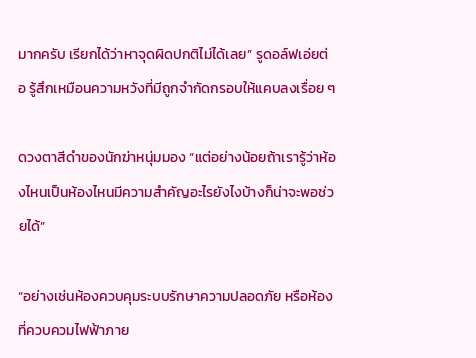มากครับ เรียกได้ว่าหาจุดผิดปกติไม่ได้เลย” รูดอล์ฟเอ่ยต่อ รู้สึกเหมือนความหวังที่มีถูกจำกัดกรอบให้แคบลงเรื่อย ๆ

ดวงตาสีดำของนักฆ่าหนุ่มมอง “แต่อย่างน้อยถ้าเรารู้ว่าห้องไหนเป็นห้องไหนมีความสำคัญอะไรยังไงบ้างก็น่าจะพอช่วยได้”

“อย่างเช่นห้องควบคุมระบบรักษาความปลอดภัย หรือห้องที่ควบควมไฟฟ้าภาย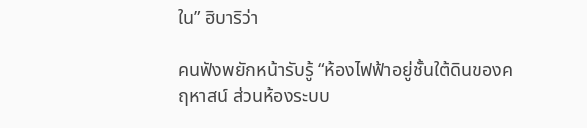ใน” ฮิบาริว่า

คนฟังพยักหน้ารับรู้ “ห้องไฟฟ้าอยู่ชั้นใต้ดินของคฤหาสน์ ส่วนห้องระบบ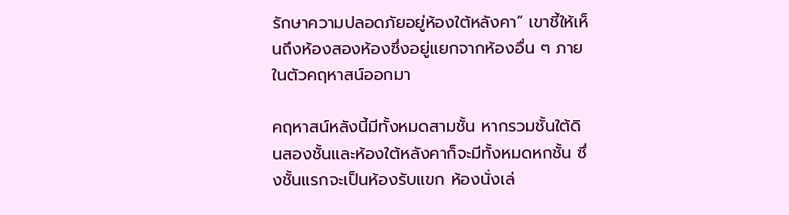รักษาความปลอดภัยอยู่ห้องใต้หลังคา” เขาชี้ให้เห็นถึงห้องสองห้องซึ่งอยู่แยกจากห้องอื่น ๆ ภายในตัวคฤหาสน์ออกมา

คฤหาสน์หลังนี้มีทั้งหมดสามชั้น หากรวมชั้นใต้ดินสองชั้นและห้องใต้หลังคาก็จะมีทั้งหมดหกชั้น ซึ่งชั้นแรกจะเป็นห้องรับแขก ห้องนั่งเล่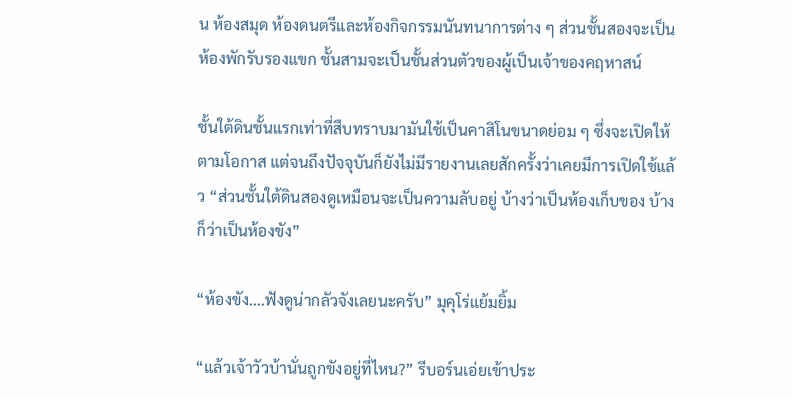น ห้องสมุด ห้องดนตรีและห้องกิจกรรมนันทนาการต่าง ๆ ส่วนชั้นสองจะเป็นห้องพักรับรองแขก ชั้นสามจะเป็นชั้นส่วนตัวของผู้เป็นเจ้าของคฤหาสน์

ชั้นใต้ดินชั้นแรกเท่าที่สืบทราบมามันใช้เป็นคาสิโนขนาดย่อม ๆ ซึ่งจะเปิดให้ตามโอกาส แต่จนถึงปัจจุบันก็ยังไม่มีรายงานเลยสักครั้งว่าเคยมีการเปิดใช้แล้ว “ส่วนชั้นใต้ดินสองดูเหมือนจะเป็นความลับอยู่ บ้างว่าเป็นห้องเก็บของ บ้างก็ว่าเป็นห้องขัง”

“ห้องขัง....ฟังดูน่ากลัวจังเลยนะครับ” มุคุโร่แย้มยิ้ม

“แล้วเจ้าวัวบ้านั่นถูกขังอยู่ที่ไหน?” รีบอร์นเอ่ยเข้าประ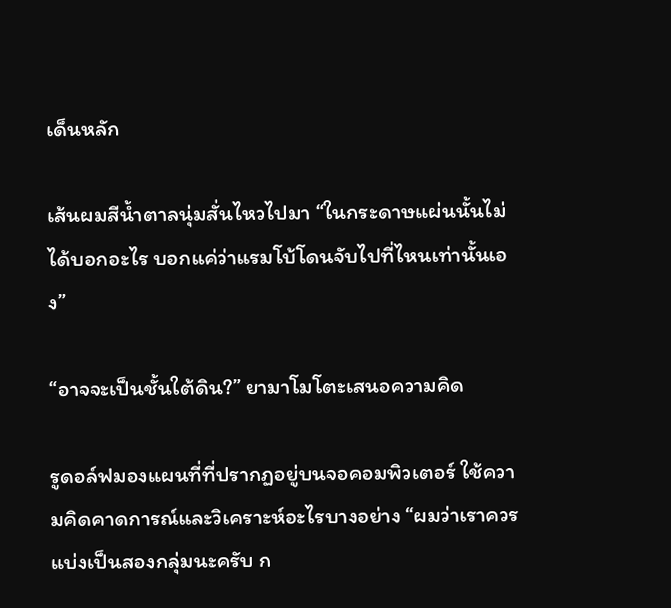เด็นหลัก

เส้นผมสีน้ำตาลนุ่มสั่นไหวไปมา “ในกระดาษแผ่นนั้นไม่ได้บอกอะไร บอกแค่ว่าแรมโบ้โดนจับไปที่ไหนเท่านั้นเอง”

“อาจจะเป็นชั้นใต้ดิน?” ยามาโมโตะเสนอความคิด

รูดอล์ฟมองแผนที่ที่ปรากฏอยู่บนจอคอมพิวเตอร์ ใช้ความคิดคาดการณ์และวิเคราะห์อะไรบางอย่าง “ผมว่าเราควรแบ่งเป็นสองกลุ่มนะครับ ก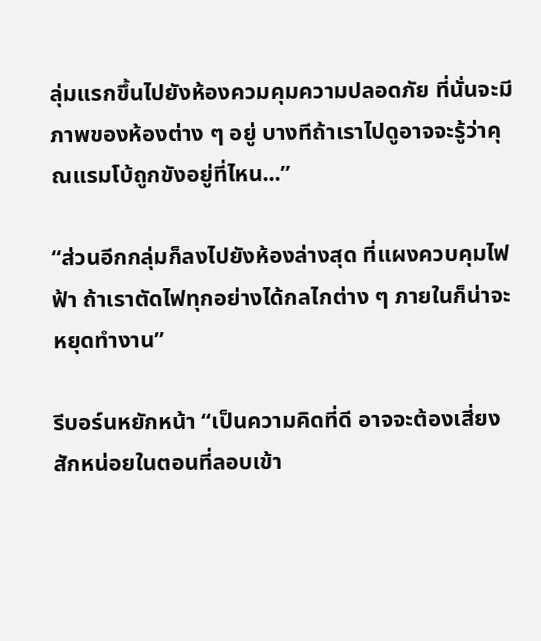ลุ่มแรกขึ้นไปยังห้องควมคุมความปลอดภัย ที่นั่นจะมีภาพของห้องต่าง ๆ อยู่ บางทีถ้าเราไปดูอาจจะรู้ว่าคุณแรมโบ้ถูกขังอยู่ที่ไหน...”

“ส่วนอีกกลุ่มก็ลงไปยังห้องล่างสุด ที่แผงควบคุมไฟฟ้า ถ้าเราตัดไฟทุกอย่างได้กลไกต่าง ๆ ภายในก็น่าจะหยุดทำงาน”

รีบอร์นหยักหน้า “เป็นความคิดที่ดี อาจจะต้องเสี่ยงสักหน่อยในตอนที่ลอบเข้า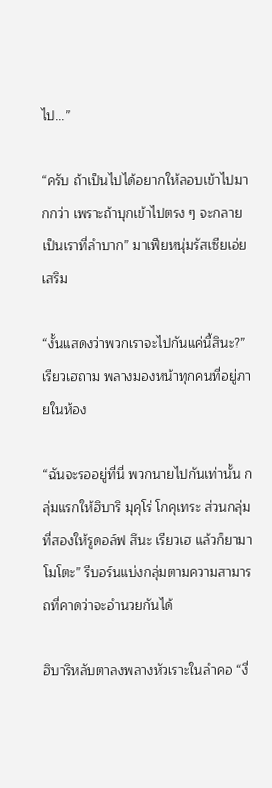ไป...”

“ครับ ถ้าเป็นไปได้อยากให้ลอบเข้าไปมากกว่า เพราะถ้าบุกเข้าไปตรง ๆ จะกลายเป็นเราที่ลำบาก” มาเฟียหนุ่มรัสเซียเอ่ยเสริม

“งั้นแสดงว่าพวกเราจะไปกันแค่นี้สินะ?” เรียวเฮถาม พลางมองหน้าทุกคนที่อยู่ภายในห้อง

“ฉันจะรออยู่ที่นี่ พวกนายไปกันเท่านั้น กลุ่มแรกให้ฮิบาริ มุคุโร่ โกคุเทระ ส่วนกลุ่มที่สองให้รูดอล์ฟ สึนะ เรียวเฮ แล้วก็ยามาโมโตะ” รีบอร์นแบ่งกลุ่มตามความสามารถที่คาดว่าจะอำนวยกันได้

ฮิบาริหลับตาลงพลางหัวเราะในลำคอ “งี่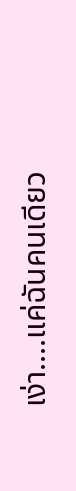เง่า....แค่ฉันคนเดียว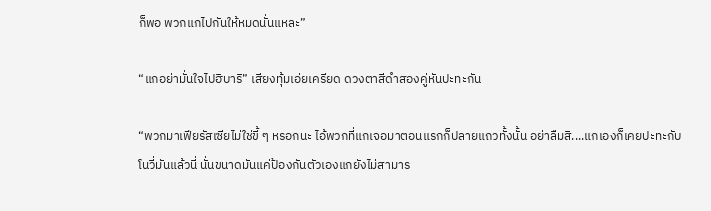ก็พอ พวกแกไปกันให้หมดนั่นแหละ”

“แกอย่ามั่นใจไปฮิบาริ” เสียงทุ้มเอ่ยเครียด ดวงตาสีดำสองคู่หันปะทะกัน

“พวกมาเฟียรัสเซียไม่ใช่ขี้ ๆ หรอกนะ ไอ้พวกที่แกเจอมาตอนแรกก็ปลายแถวทั้งนั้น อย่าลืมสิ....แกเองก็เคยปะทะกับโนวี่มันแล้วนี่ นั่นขนาดมันแค่ป้องกันตัวเองแกยังไม่สามาร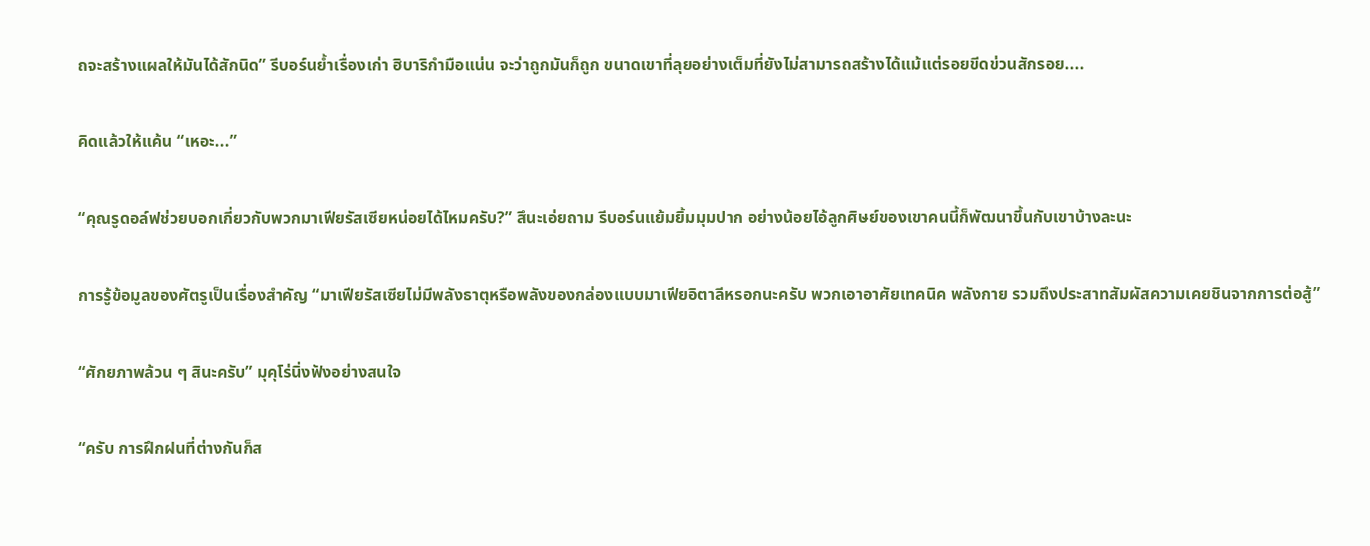ถจะสร้างแผลให้มันได้สักนิด” รีบอร์นย้ำเรื่องเก่า ฮิบาริกำมือแน่น จะว่าถูกมันก็ถูก ขนาดเขาที่ลุยอย่างเต็มที่ยังไม่สามารถสร้างได้แม้แต่รอยขีดข่วนสักรอย....

คิดแล้วให้แค้น “เหอะ...”

“คุณรูดอล์ฟช่วยบอกเกี่ยวกับพวกมาเฟียรัสเซียหน่อยได้ไหมครับ?” สึนะเอ่ยถาม รีบอร์นแย้มยิ้มมุมปาก อย่างน้อยไอ้ลูกศิษย์ของเขาคนนี้ก็พัฒนาขึ้นกับเขาบ้างละนะ

การรู้ข้อมูลของศัตรูเป็นเรื่องสำคัญ “มาเฟียรัสเซียไม่มีพลังธาตุหรือพลังของกล่องแบบมาเฟียอิตาลีหรอกนะครับ พวกเอาอาศัยเทคนิค พลังกาย รวมถึงประสาทสัมผัสความเคยชินจากการต่อสู้”

“ศักยภาพล้วน ๆ สินะครับ” มุคุโร่นิ่งฟังอย่างสนใจ

“ครับ การฝึกฝนที่ต่างกันก็ส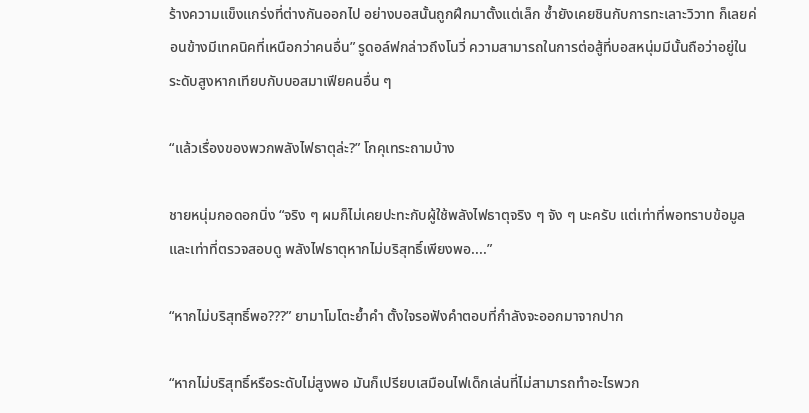ร้างความแข็งแกร่งที่ต่างกันออกไป อย่างบอสนั้นถูกฝึกมาตั้งแต่เล็ก ซ้ำยังเคยชินกับการทะเลาะวิวาท ก็เลยค่อนข้างมีเทคนิคที่เหนือกว่าคนอื่น” รูดอล์ฟกล่าวถึงโนวี่ ความสามารถในการต่อสู้ที่บอสหนุ่มมีนั้นถือว่าอยู่ในระดับสูงหากเทียบกับบอสมาเฟียคนอื่น ๆ

“แล้วเรื่องของพวกพลังไฟธาตุล่ะ?” โกคุเทระถามบ้าง

ชายหนุ่มกอดอกนิ่ง “จริง ๆ ผมก็ไม่เคยปะทะกับผู้ใช้พลังไฟธาตุจริง ๆ จัง ๆ นะครับ แต่เท่าที่พอทราบข้อมูลและเท่าที่ตรวจสอบดู พลังไฟธาตุหากไม่บริสุทธิ์เพียงพอ....”

“หากไม่บริสุทธิ์พอ???” ยามาโมโตะย้ำคำ ตั้งใจรอฟังคำตอบที่กำลังจะออกมาจากปาก

“หากไม่บริสุทธิ์หรือระดับไม่สูงพอ มันก็เปรียบเสมือนไฟเด็กเล่นที่ไม่สามารถทำอะไรพวก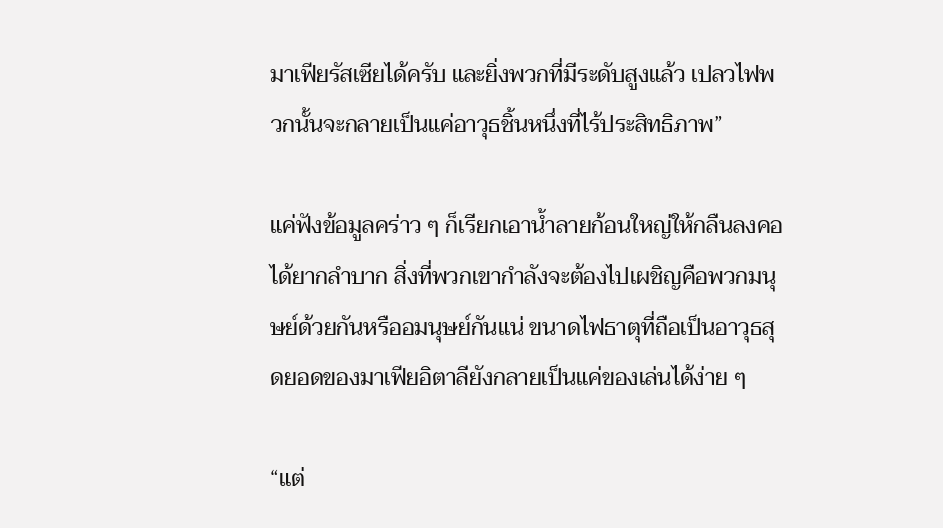มาเฟียรัสเซียได้ครับ และยิ่งพวกที่มีระดับสูงแล้ว เปลวไฟพวกนั้นจะกลายเป็นแค่อาวุธชิ้นหนึ่งที่ไร้ประสิทธิภาพ”

แค่ฟังข้อมูลคร่าว ๆ ก็เรียกเอาน้ำลายก้อนใหญ่ให้กลืนลงคอได้ยากลำบาก สิ่งที่พวกเขากำลังจะต้องไปเผชิญคือพวกมนุษย์ด้วยกันหรืออมนุษย์กันแน่ ขนาดไฟธาตุที่ถือเป็นอาวุธสุดยอดของมาเฟียอิตาลียังกลายเป็นแค่ของเล่นได้ง่าย ๆ

“แต่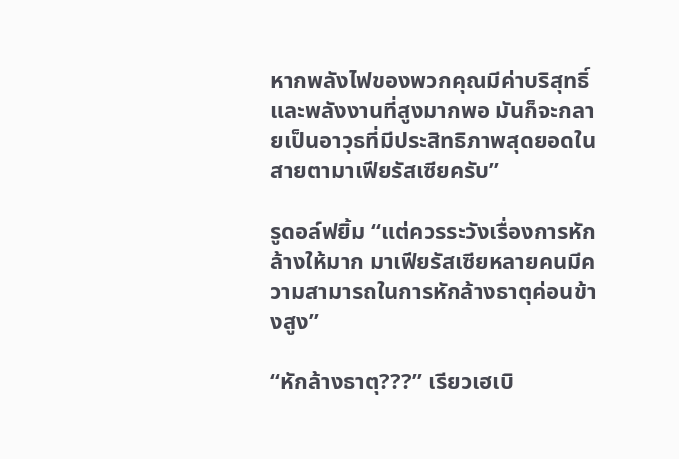หากพลังไฟของพวกคุณมีค่าบริสุทธิ์และพลังงานที่สูงมากพอ มันก็จะกลายเป็นอาวุธที่มีประสิทธิภาพสุดยอดในสายตามาเฟียรัสเซียครับ”

รูดอล์ฟยิ้ม “แต่ควรระวังเรื่องการหักล้างให้มาก มาเฟียรัสเซียหลายคนมีความสามารถในการหักล้างธาตุค่อนข้างสูง”

“หักล้างธาตุ???” เรียวเฮเบิ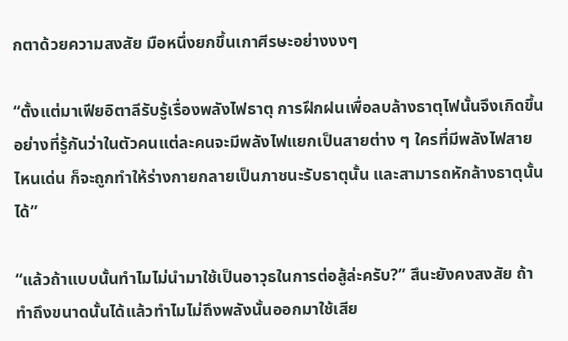กตาด้วยความสงสัย มือหนึ่งยกขึ้นเกาศีรษะอย่างงงๆ

“ตั้งแต่มาเฟียอิตาลีรับรู้เรื่องพลังไฟธาตุ การฝึกฝนเพื่อลบล้างธาตุไฟนั้นจึงเกิดขึ้น อย่างที่รู้กันว่าในตัวคนแต่ละคนจะมีพลังไฟแยกเป็นสายต่าง ๆ ใครที่มีพลังไฟสายไหนเด่น ก็จะถูกทำให้ร่างกายกลายเป็นภาชนะรับธาตุนั้น และสามารถหักล้างธาตุนั้นได้”

“แล้วถ้าแบบนั้นทำไมไม่นำมาใช้เป็นอาวุธในการต่อสู้ล่ะครับ?” สึนะยังคงสงสัย ถ้าทำถึงขนาดนั้นได้แล้วทำไมไม่ถึงพลังนั้นออกมาใช้เสีย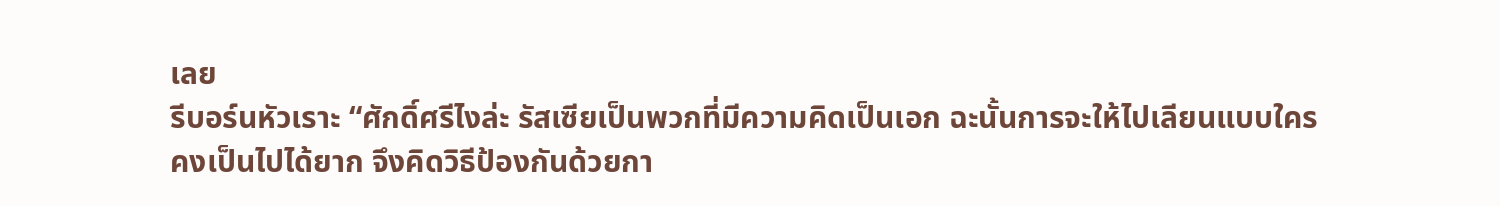เลย
รีบอร์นหัวเราะ “ศักดิ์ศรีไงล่ะ รัสเซียเป็นพวกที่มีความคิดเป็นเอก ฉะนั้นการจะให้ไปเลียนแบบใครคงเป็นไปได้ยาก จึงคิดวิธีป้องกันด้วยกา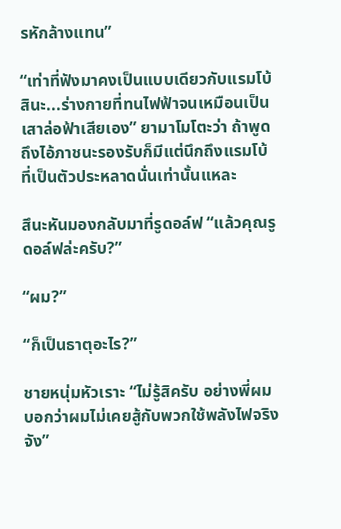รหักล้างแทน”

“เท่าที่ฟังมาคงเป็นแบบเดียวกับแรมโบ้สินะ...ร่างกายที่ทนไฟฟ้าจนเหมือนเป็นเสาล่อฟ้าเสียเอง” ยามาโมโตะว่า ถ้าพูดถึงไอ้ภาชนะรองรับก็มีแต่นึกถึงแรมโบ้ที่เป็นตัวประหลาดนั่นเท่านั้นแหละ

สึนะหันมองกลับมาที่รูดอล์ฟ “แล้วคุณรูดอล์ฟล่ะครับ?”

“ผม?”

“ก็เป็นธาตุอะไร?”

ชายหนุ่มหัวเราะ “ไม่รู้สิครับ อย่างพี่ผมบอกว่าผมไม่เคยสู้กับพวกใช้พลังไฟจริงจัง”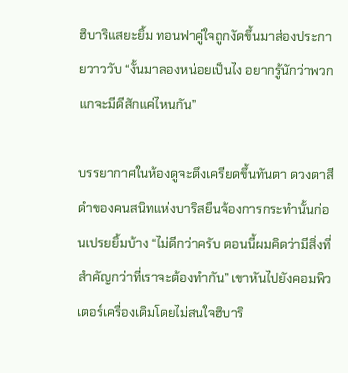ฮิบาริแสยะยิ้ม ทอนฟาคู่ใจถูกงัดขึ้นมาส่องประกายวาววับ “งั้นมาลองหน่อยเป็นไง อยากรู้นักว่าพวกแกจะมีดีสักแค่ไหนกัน”

บรรยากาศในห้องดูจะตึงเครียดขึ้นทันตา ดวงตาสีดำของคนสนิทแห่งบาริสยืนจ้องการกระทำนั้นก่อนเปรยยิ้มบ้าง “ไม่ดีกว่าครับ ตอนนี้ผมคิดว่ามีสิ่งที่สำคัญกว่าที่เราจะต้องทำกัน” เขาหันไปยังคอมพิวเตอร์เครื่องเดิมโดยไม่สนใจฮิบาริ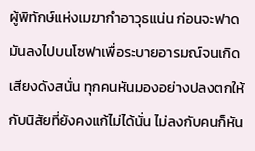ผู้พิทักษ์แห่งเมฆากำอาวุธแน่น ก่อนจะฟาดมันลงไปบนโซฟาเพื่อระบายอารมณ์จนเกิดเสียงดังสนั่น ทุกคนหันมองอย่างปลงตกให้กับนิสัยที่ยังคงแก้ไม่ได้นั่น ไม่ลงกับคนก็หัน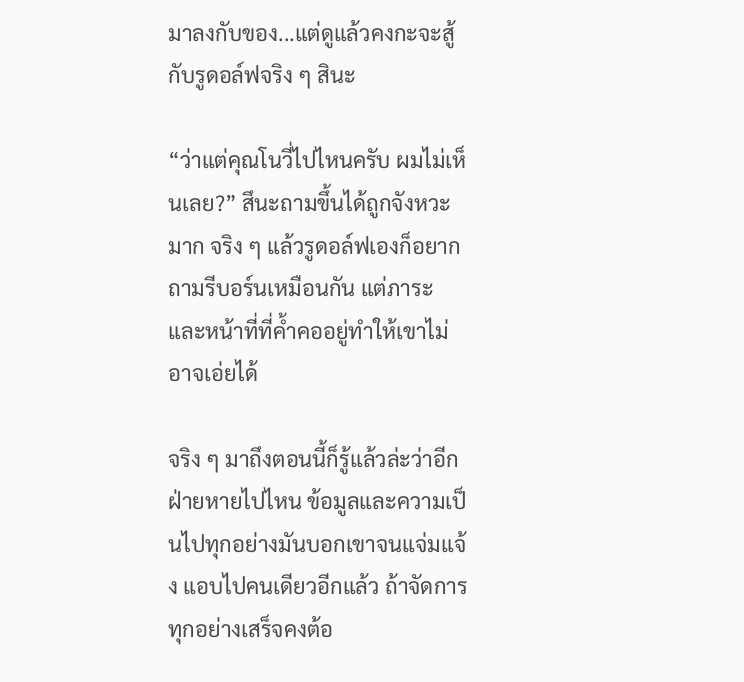มาลงกับของ...แต่ดูแล้วคงกะจะสู้กับรูดอล์ฟจริง ๆ สินะ

“ว่าแต่คุณโนวี่ไปไหนครับ ผมไม่เห็นเลย?” สึนะถามขึ้นได้ถูกจังหวะมาก จริง ๆ แล้วรูดอล์ฟเองก็อยากถามรีบอร์นเหมือนกัน แต่ภาระและหน้าที่ที่ค้ำคออยู่ทำให้เขาไม่อาจเอ่ยได้

จริง ๆ มาถึงตอนนี้ก็รู้แล้วล่ะว่าอีกฝ่ายหายไปไหน ข้อมูลและความเป็นไปทุกอย่างมันบอกเขาจนแจ่มแจ้ง แอบไปคนเดียวอีกแล้ว ถ้าจัดการทุกอย่างเสร็จคงต้อ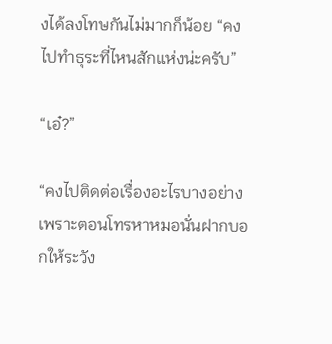งได้ลงโทษกันไม่มากก็น้อย “คงไปทำธุระที่ไหนสักแห่งน่ะครับ”

“เอ๋?”

“คงไปติดต่อเรื่องอะไรบางอย่าง เพราะตอนโทรหาหมอนั่นฝากบอกให้ระวัง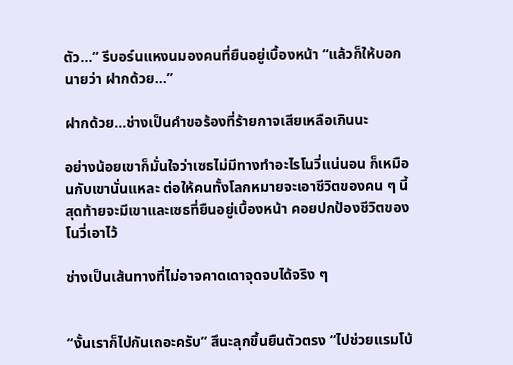ตัว...” รีบอร์นแหงนมองคนที่ยืนอยู่เบื้องหน้า “แล้วก็ให้บอกนายว่า ฝากด้วย...”

ฝากด้วย...ช่างเป็นคำขอร้องที่ร้ายกาจเสียเหลือเกินนะ

อย่างน้อยเขาก็มั่นใจว่าเซธไม่มีทางทำอะไรโนวี่แน่นอน ก็เหมือนกับเขานั่นแหละ ต่อให้คนทั้งโลกหมายจะเอาชีวิตของคน ๆ นี้ สุดท้ายจะมีเขาและเซธที่ยืนอยู่เบื้องหน้า คอยปกป้องชีวิตของโนวี่เอาไว้

ช่างเป็นเส้นทางที่ไม่อาจคาดเดาจุดจบได้จริง ๆ


“งั้นเราก็ไปกันเถอะครับ” สึนะลุกขึ้นยืนตัวตรง “ไปช่วยแรมโบ้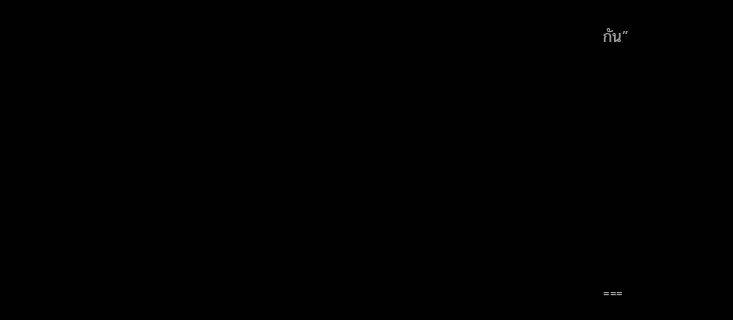กัน”









===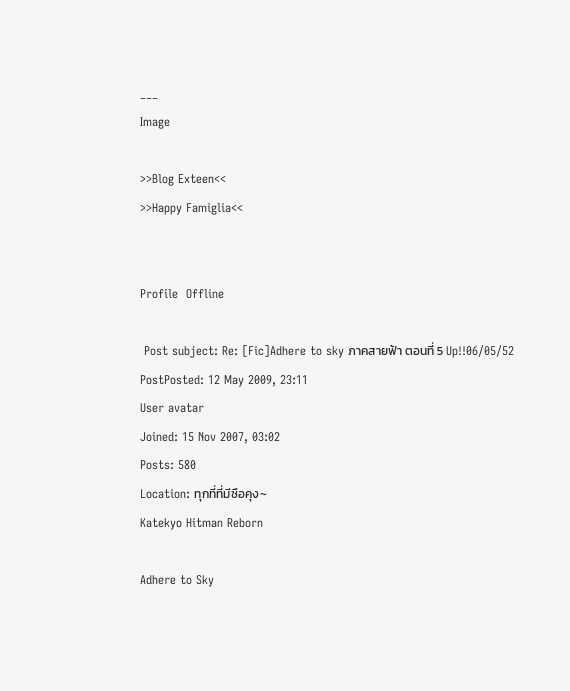___
Image

>>Blog Exteen<<
>>Happy Famiglia<<


Profile  Offline

 Post subject: Re: [Fic]Adhere to sky ภาคสายฟ้า ตอนที่ 5 Up!!06/05/52
PostPosted: 12 May 2009, 23:11
User avatar
Joined: 15 Nov 2007, 03:02
Posts: 580
Location: ทุกที่ที่มีซือคุง~
Katekyo Hitman Reborn

Adhere to Sky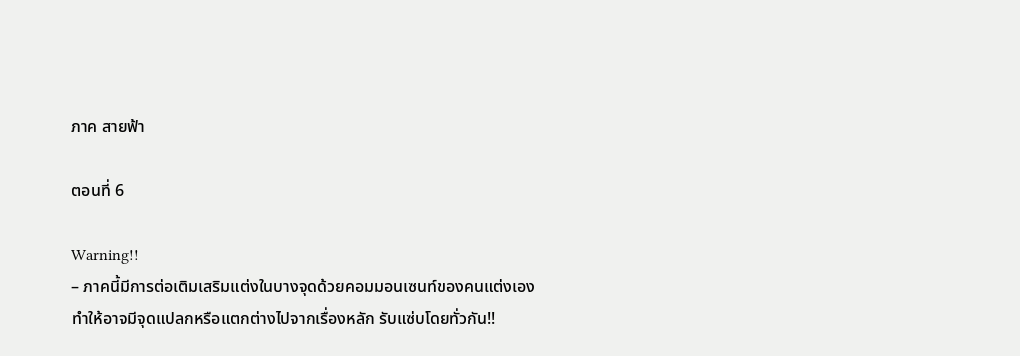ภาค สายฟ้า

ตอนที่ 6

Warning!!
– ภาคนี้มีการต่อเติมเสริมแต่งในบางจุดด้วยคอมมอนเซนท์ของคนแต่งเอง ทำให้อาจมีจุดแปลกหรือแตกต่างไปจากเรื่องหลัก รับแซ่บโดยทั่วกัน!!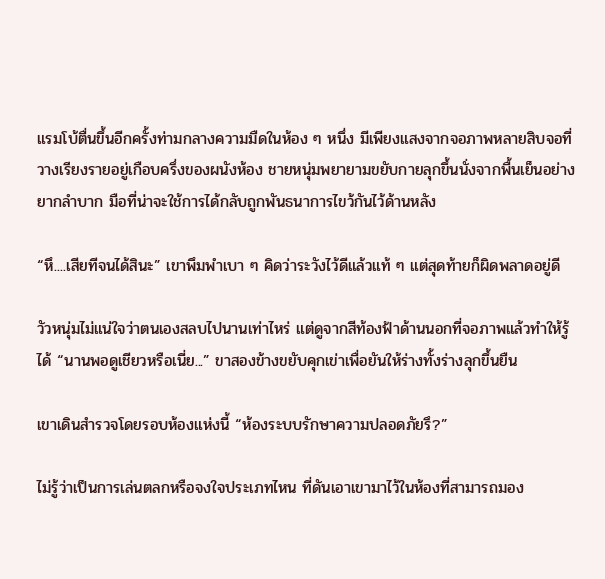แรมโบ้ตื่นขึ้นอีกครั้งท่ามกลางความมืดในห้อง ๆ หนึ่ง มีเพียงแสงจากจอภาพหลายสิบจอที่วางเรียงรายอยู่เกือบครึ่งของผนังห้อง ชายหนุ่มพยายามขยับกายลุกขึ้นนั่งจากพื้นเย็นอย่างยากลำบาก มือที่น่าจะใช้การได้กลับถูกพันธนาการไขว้กันไว้ด้านหลัง

“หึ....เสียทีจนได้สินะ” เขาพึมพำเบา ๆ คิดว่าระวังไว้ดีแล้วแท้ ๆ แต่สุดท้ายก็ผิดพลาดอยู่ดี

วัวหนุ่มไม่แน่ใจว่าตนเองสลบไปนานเท่าไหร่ แต่ดูจากสีท้องฟ้าด้านนอกที่จอภาพแล้วทำให้รู้ได้ “นานพอดูเชียวหรือเนี่ย...” ขาสองข้างขยับคุกเข่าเพื่อยันให้ร่างทั้งร่างลุกขึ้นยืน

เขาเดินสำรวจโดยรอบห้องแห่งนี้ “ห้องระบบรักษาความปลอดภัยรึ?”

ไม่รู้ว่าเป็นการเล่นตลกหรือจงใจประเภทไหน ที่ดันเอาเขามาไว้ในห้องที่สามารถมอง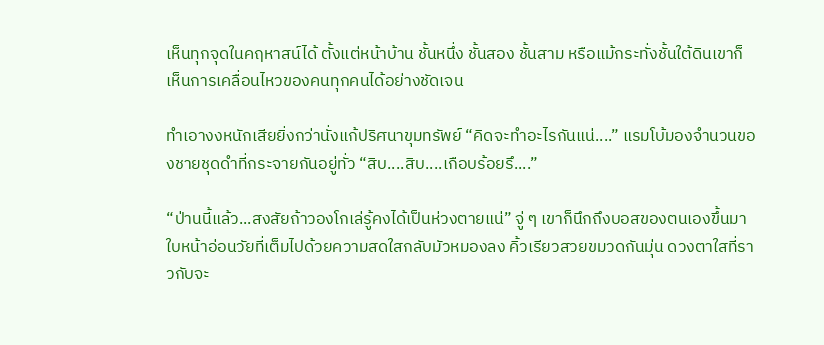เห็นทุกจุดในคฤหาสน์ได้ ตั้งแต่หน้าบ้าน ชั้นหนึ่ง ชั้นสอง ชั้นสาม หรือแม้กระทั่งชั้นใต้ดินเขาก็เห็นการเคลื่อนไหวของคนทุกคนได้อย่างชัดเจน

ทำเอางงหนักเสียยิ่งกว่านั่งแก้ปริศนาขุมทรัพย์ “คิดจะทำอะไรกันแน่....” แรมโบ้มองจำนวนของชายชุดดำที่กระจายกันอยู่ทั่ว “สิบ....สิบ....เกือบร้อยรึ....”

“ป่านนี้แล้ว...สงสัยถ้าวองโกเล่รู้คงได้เป็นห่วงตายแน่” จู่ ๆ เขาก็นึกถึงบอสของตนเองขึ้นมา ใบหน้าอ่อนวัยที่เต็มไปด้วยความสดใสกลับมัวหมองลง คิ้วเรียวสวยขมวดกันมุ่น ดวงตาใสที่ราวกับจะ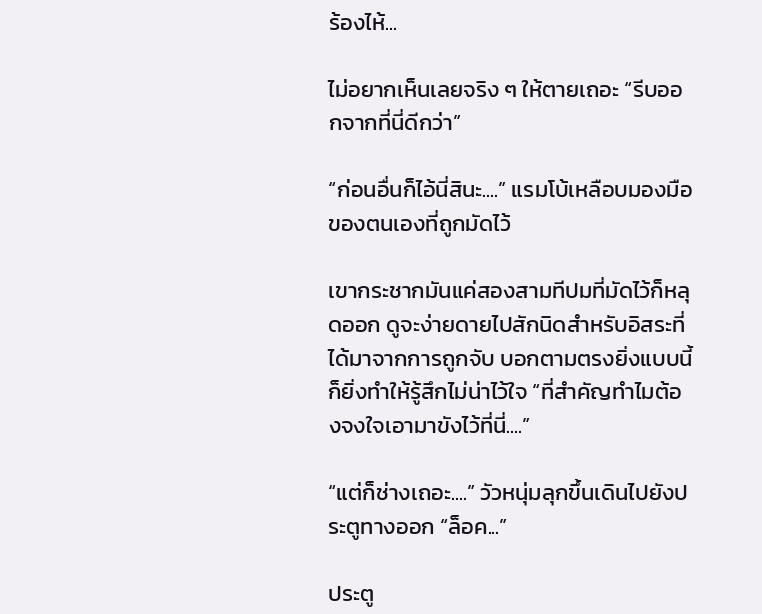ร้องไห้...

ไม่อยากเห็นเลยจริง ๆ ให้ตายเถอะ “รีบออกจากที่นี่ดีกว่า”

“ก่อนอื่นก็ไอ้นี่สินะ....” แรมโบ้เหลือบมองมือของตนเองที่ถูกมัดไว้

เขากระชากมันแค่สองสามทีปมที่มัดไว้ก็หลุดออก ดูจะง่ายดายไปสักนิดสำหรับอิสระที่ได้มาจากการถูกจับ บอกตามตรงยิ่งแบบนี้ก็ยิ่งทำให้รู้สึกไม่น่าไว้ใจ “ที่สำคัญทำไมต้องจงใจเอามาขังไว้ที่นี่....”

“แต่ก็ช่างเถอะ....” วัวหนุ่มลุกขึ้นเดินไปยังประตูทางออก “ล็อค...”

ประตู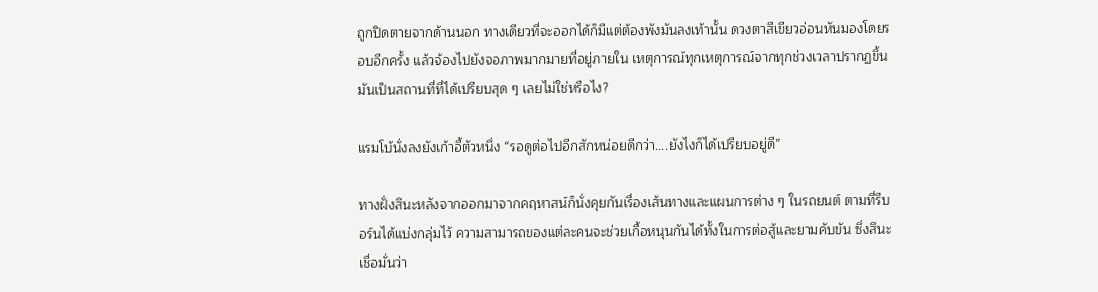ถูกปิดตายจากด้านนอก ทางเดียวที่จะออกได้ก็มีแต่ต้องพังมันลงเท้านั้น ดวงตาสีเขียวอ่อนหันมองโดยรอบอีกครั้ง แล้วจ้องไปยังจอภาพมากมายที่อยู่ภายใน เหตุการณ์ทุกเหตุการณ์จากทุกช่วงเวลาปรากฏขึ้น มันเป็นสถานที่ที่ได้เปรียบสุด ๆ เลยไม่ใช่หรือไง?

แรมโบ้นั่งลงยังเก้าอี้ตัวหนึ่ง “รอดูต่อไปอีกสักหน่อยดีกว่า....ยังไงก็ได้เปรียบอยู่ดี”

ทางฝั่งสึนะหลังจากออกมาจากคฤหาสน์ก็นั่งคุยกันเรื่องเส้นทางและแผนการต่าง ๆ ในรถยนต์ ตามที่รีบอร์นได้แบ่งกลุ่มไว้ ความสามารถของแต่ละคนจะช่วยเกื้อหนุนกันได้ทั้งในการต่อสู้และยามคับขัน ซึ่งสึนะเชื่อมั่นว่า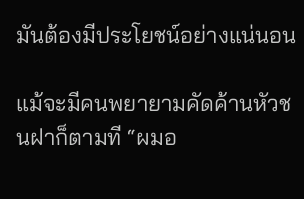มันต้องมีประโยชน์อย่างแน่นอน

แม้จะมีคนพยายามคัดค้านหัวชนฝาก็ตามที “ผมอ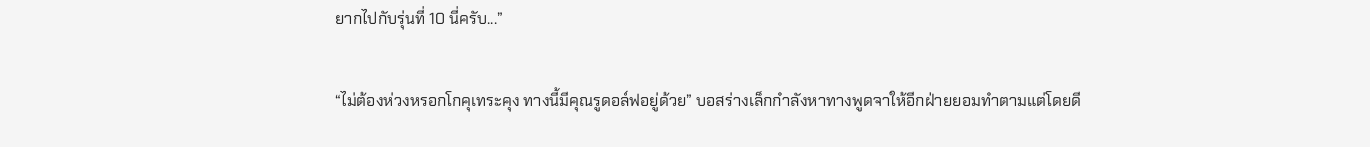ยากไปกับรุ่นที่ 10 นี่ครับ...”

“ไม่ต้องห่วงหรอกโกคุเทระคุง ทางนี้มีคุณรูดอล์ฟอยู่ด้วย” บอสร่างเล็กกำลังหาทางพูดจาให้อีกฝ่ายยอมทำตามแต่โดยดี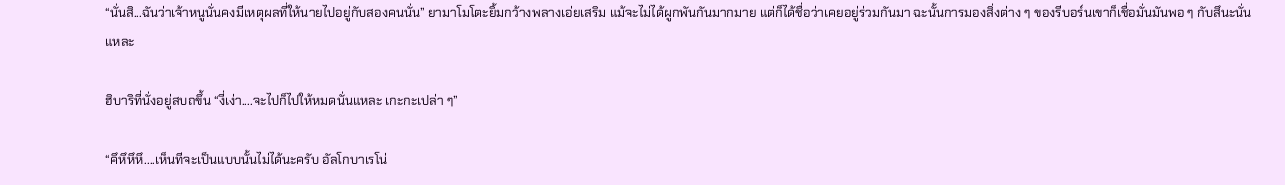“นั่นสิ...ฉันว่าเจ้าหนูนั่นคงมีเหตุผลที่ให้นายไปอยู่กับสองคนนั่น” ยามาโมโตะยิ้มกว้างพลางเอ่ยเสริม แม้จะไม่ได้ผูกพันกันมากมาย แต่ก็ได้ชื่อว่าเคยอยู่ร่วมกันมา ฉะนั้นการมองสิ่งต่าง ๆ ของรีบอร์นเขาก็เชื่อมั่นมันพอ ๆ กับสึนะนั่นแหละ

ฮิบาริที่นั่งอยู่สบถขึ้น “งี่เง่า....จะไปก็ไปให้หมดนั่นแหละ เกะกะเปล่า ๆ”

“คึหึหึหึ....เห็นทีจะเป็นแบบนั้นไม่ได้นะครับ อัลโกบาเรโน่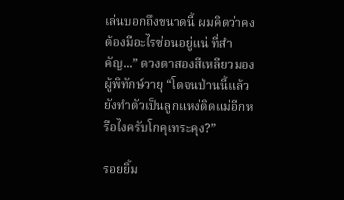เล่นบอกถึงขนาดนี้ ผมคิดว่าคงต้องมีอะไรซ่อนอยู่แน่ ที่สำคัญ...” ดวงตาสองสีเหลียวมองผู้พิทักษ์วายุ “โตจนป่านนี้แล้วยังทำตัวเป็นลูกแหง่ติดแม่อีกหรือไงครับโกคุเทระคุง?”

รอยยิ้ม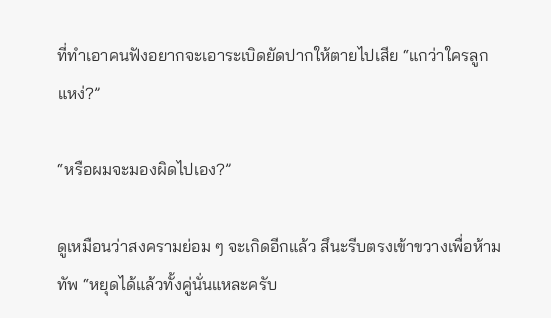ที่ทำเอาคนฟังอยากจะเอาระเบิดยัดปากให้ตายไปเสีย “แกว่าใครลูกแหง่?”

“หรือผมจะมองผิดไปเอง?”

ดูเหมือนว่าสงครามย่อม ๆ จะเกิดอีกแล้ว สึนะรีบตรงเข้าขวางเพื่อห้ามทัพ “หยุดได้แล้วทั้งคู่นั่นแหละครับ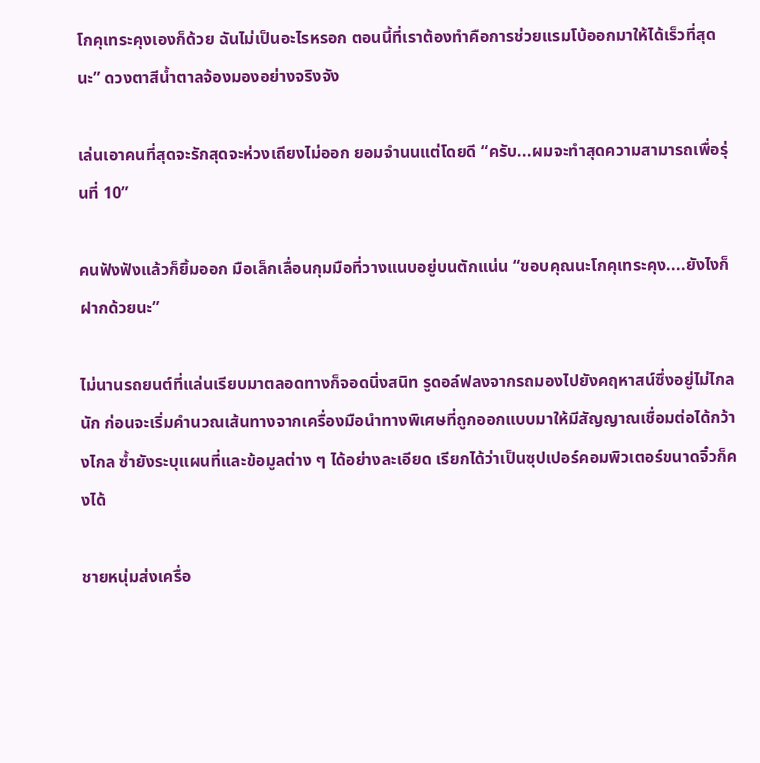โกคุเทระคุงเองก็ด้วย ฉันไม่เป็นอะไรหรอก ตอนนี้ที่เราต้องทำคือการช่วยแรมโบ้ออกมาให้ได้เร็วที่สุดนะ” ดวงตาสีน้ำตาลจ้องมองอย่างจริงจัง

เล่นเอาคนที่สุดจะรักสุดจะห่วงเถียงไม่ออก ยอมจำนนแต่โดยดี “ครับ...ผมจะทำสุดความสามารถเพื่อรุ่นที่ 10”

คนฟังฟังแล้วก็ยิ้มออก มือเล็กเลื่อนกุมมือที่วางแนบอยู่บนตักแน่น “ขอบคุณนะโกคุเทระคุง....ยังไงก็ฝากด้วยนะ”

ไม่นานรถยนต์ที่แล่นเรียบมาตลอดทางก็จอดนิ่งสนิท รูดอล์ฟลงจากรถมองไปยังคฤหาสน์ซึ่งอยู่ไม่ไกลนัก ก่อนจะเริ่มคำนวณเส้นทางจากเครื่องมือนำทางพิเศษที่ถูกออกแบบมาให้มีสัญญาณเชื่อมต่อได้กว้างไกล ซ้ำยังระบุแผนที่และข้อมูลต่าง ๆ ได้อย่างละเอียด เรียกได้ว่าเป็นซุปเปอร์คอมพิวเตอร์ขนาดจิ๋วก็คงได้

ชายหนุ่มส่งเครื่อ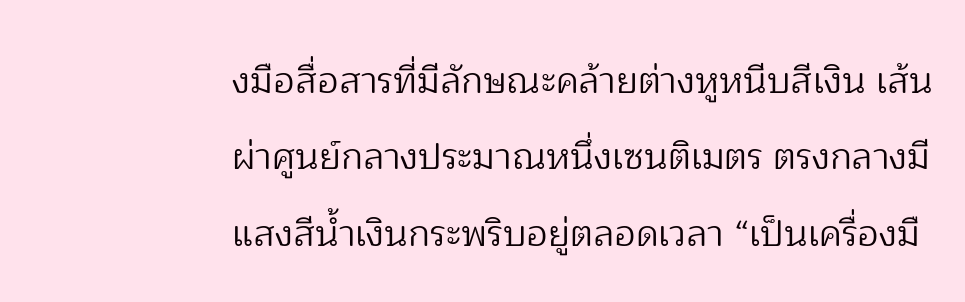งมือสื่อสารที่มีลักษณะคล้ายต่างหูหนีบสีเงิน เส้นผ่าศูนย์กลางประมาณหนึ่งเซนติเมตร ตรงกลางมีแสงสีน้ำเงินกระพริบอยู่ตลอดเวลา “เป็นเครื่องมื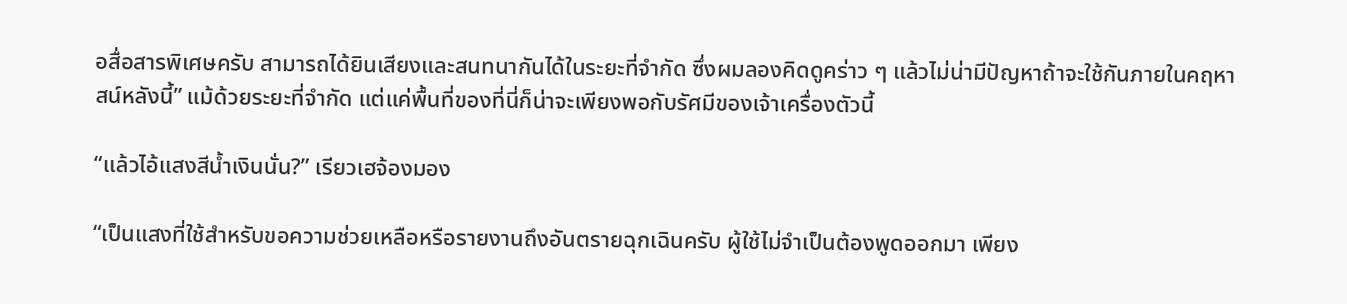อสื่อสารพิเศษครับ สามารถได้ยินเสียงและสนทนากันได้ในระยะที่จำกัด ซึ่งผมลองคิดดูคร่าว ๆ แล้วไม่น่ามีปัญหาถ้าจะใช้กันภายในคฤหาสน์หลังนี้” แม้ด้วยระยะที่จำกัด แต่แค่พื้นที่ของที่นี่ก็น่าจะเพียงพอกับรัศมีของเจ้าเครื่องตัวนี้

“แล้วไอ้แสงสีน้ำเงินนั่น?” เรียวเฮจ้องมอง

“เป็นแสงที่ใช้สำหรับขอความช่วยเหลือหรือรายงานถึงอันตรายฉุกเฉินครับ ผู้ใช้ไม่จำเป็นต้องพูดออกมา เพียง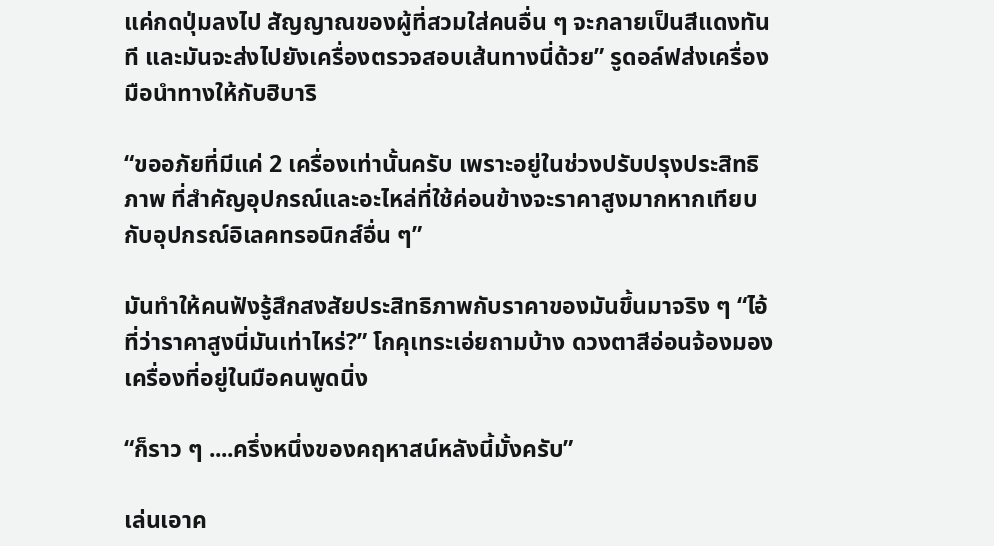แค่กดปุ่มลงไป สัญญาณของผู้ที่สวมใส่คนอื่น ๆ จะกลายเป็นสีแดงทันที และมันจะส่งไปยังเครื่องตรวจสอบเส้นทางนี่ด้วย” รูดอล์ฟส่งเครื่องมือนำทางให้กับฮิบาริ

“ขออภัยที่มีแค่ 2 เครื่องเท่านั้นครับ เพราะอยู่ในช่วงปรับปรุงประสิทธิภาพ ที่สำคัญอุปกรณ์และอะไหล่ที่ใช้ค่อนข้างจะราคาสูงมากหากเทียบกับอุปกรณ์อิเลคทรอนิกส์อื่น ๆ”

มันทำให้คนฟังรู้สึกสงสัยประสิทธิภาพกับราคาของมันขึ้นมาจริง ๆ “ไอ้ที่ว่าราคาสูงนี่มันเท่าไหร่?” โกคุเทระเอ่ยถามบ้าง ดวงตาสีอ่อนจ้องมองเครื่องที่อยู่ในมือคนพูดนิ่ง

“ก็ราว ๆ ....ครึ่งหนึ่งของคฤหาสน์หลังนี้มั้งครับ”

เล่นเอาค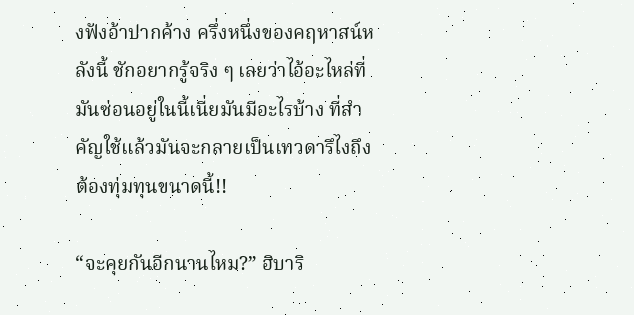งฟังอ้าปากค้าง ครึ่งหนึ่งของคฤหาสน์หลังนี้ ชักอยากรู้จริง ๆ เลยว่าไอ้อะไหล่ที่มันซ่อนอยู่ในนี้เนี่ยมันมีอะไรบ้าง ที่สำคัญใช้แล้วมันจะกลายเป็นเทวดารึไงถึงต้องทุ่มทุนขนาดนี้!!

“จะคุยกันอีกนานไหม?” ฮิบาริ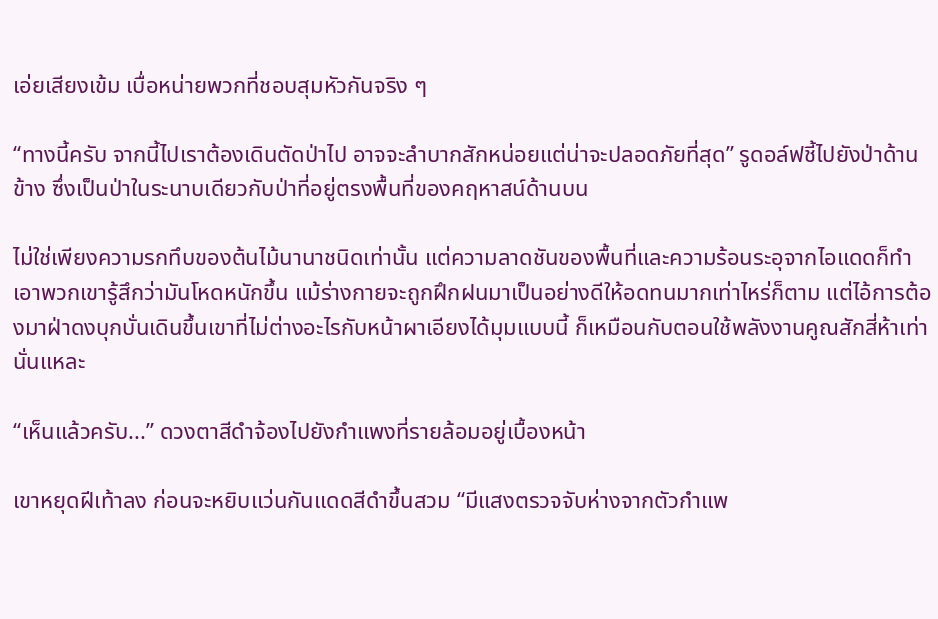เอ่ยเสียงเข้ม เบื่อหน่ายพวกที่ชอบสุมหัวกันจริง ๆ

“ทางนี้ครับ จากนี้ไปเราต้องเดินตัดป่าไป อาจจะลำบากสักหน่อยแต่น่าจะปลอดภัยที่สุด” รูดอล์ฟชี้ไปยังป่าด้านข้าง ซึ่งเป็นป่าในระนาบเดียวกับป่าที่อยู่ตรงพื้นที่ของคฤหาสน์ด้านบน

ไม่ใช่เพียงความรกทึบของต้นไม้นานาชนิดเท่านั้น แต่ความลาดชันของพื้นที่และความร้อนระอุจากไอแดดก็ทำเอาพวกเขารู้สึกว่ามันโหดหนักขึ้น แม้ร่างกายจะถูกฝึกฝนมาเป็นอย่างดีให้อดทนมากเท่าไหร่ก็ตาม แต่ไอ้การต้องมาฝ่าดงบุกบั่นเดินขึ้นเขาที่ไม่ต่างอะไรกับหน้าผาเอียงได้มุมแบบนี้ ก็เหมือนกับตอนใช้พลังงานคูณสักสี่ห้าเท่านั่นแหละ

“เห็นแล้วครับ...” ดวงตาสีดำจ้องไปยังกำแพงที่รายล้อมอยู่เบื้องหน้า

เขาหยุดฝีเท้าลง ก่อนจะหยิบแว่นกันแดดสีดำขึ้นสวม “มีแสงตรวจจับห่างจากตัวกำแพ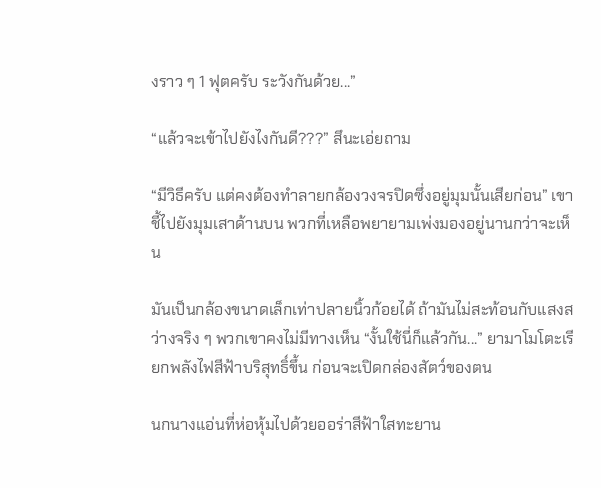งราว ๆ 1 ฟุตครับ ระวังกันด้วย...”

“แล้วจะเข้าไปยังไงกันดี???” สึนะเอ่ยถาม

“มีวิธีครับ แต่คงต้องทำลายกล้องวงจรปิดซึ่งอยู่มุมนั้นเสียก่อน” เขาชี้ไปยังมุมเสาด้านบน พวกที่เหลือพยายามเพ่งมองอยู่นานกว่าจะเห็น

มันเป็นกล้องขนาดเล็กเท่าปลายนิ้วก้อยได้ ถ้ามันไม่สะท้อนกับแสงสว่างจริง ๆ พวกเขาคงไม่มีทางเห็น “งั้นใช้นี่ก็แล้วกัน...” ยามาโมโตะเรียกพลังไฟสีฟ้าบริสุทธิ์ขึ้น ก่อนจะเปิดกล่องสัตว์ของตน

นกนางแอ่นที่ห่อหุ้มไปด้วยออร่าสีฟ้าใสทะยาน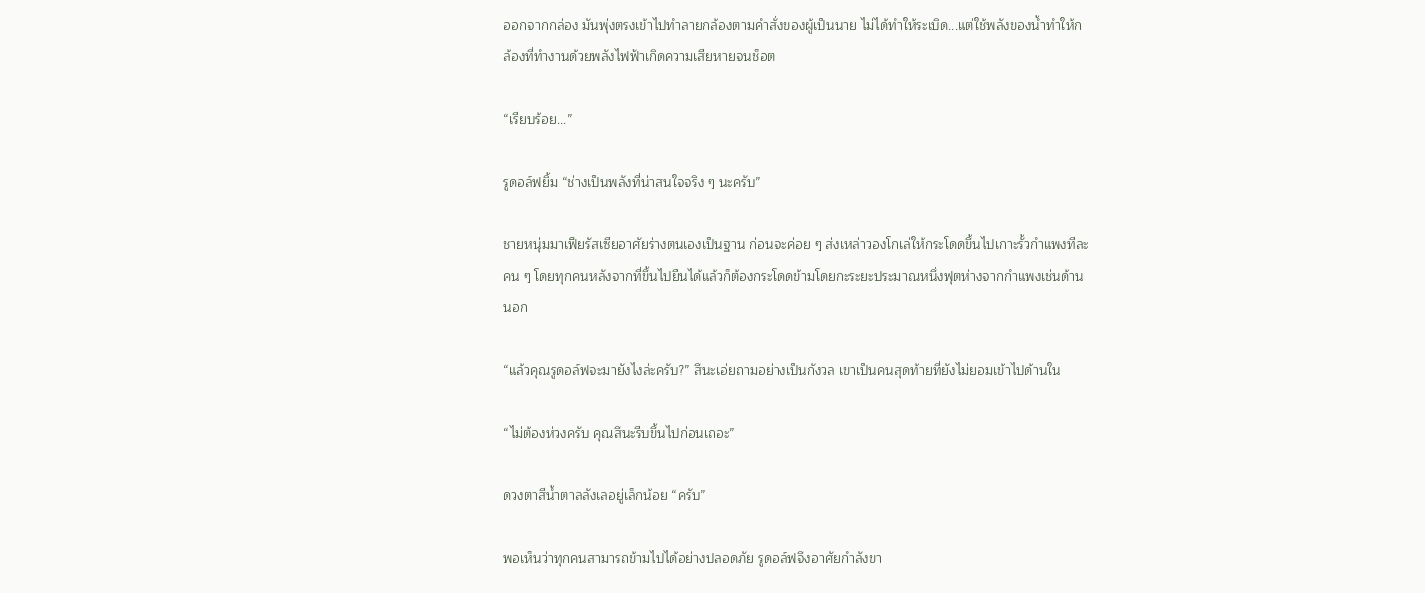ออกจากกล่อง มันพุ่งตรงเข้าไปทำลายกล้องตามคำสั่งของผู้เป็นนาย ไม่ได้ทำให้ระเบิด...แต่ใช้พลังของน้ำทำให้กล้องที่ทำงานด้วยพลังไฟฟ้าเกิดความเสียหายจนช็อต

“เรียบร้อย...”

รูดอล์ฟยิ้ม “ช่างเป็นพลังที่น่าสนใจจริง ๆ นะครับ”

ชายหนุ่มมาเฟียรัสเซียอาศัยร่างตนเองเป็นฐาน ก่อนจะค่อย ๆ ส่งเหล่าวองโกเล่ให้กระโดดขึ้นไปเกาะรั้วกำแพงทีละคน ๆ โดยทุกคนหลังจากที่ขึ้นไปยืนได้แล้วก็ต้องกระโดดข้ามโดยกะระยะประมาณหนึ่งฟุตห่างจากกำแพงเช่นด้านนอก

“แล้วคุณรูดอล์ฟจะมายังไงล่ะครับ?” สึนะเอ่ยถามอย่างเป็นกังวล เขาเป็นคนสุดท้ายที่ยังไม่ยอมเข้าไปด้านใน

“ไม่ต้องห่วงครับ คุณสึนะรีบขึ้นไปก่อนเถอะ”

ดวงตาสีน้ำตาลลังเลอยู่เล็กน้อย “ครับ”

พอเห็นว่าทุกคนสามารถข้ามไปได้อย่างปลอดภัย รูดอล์ฟจึงอาศัยกำลังขา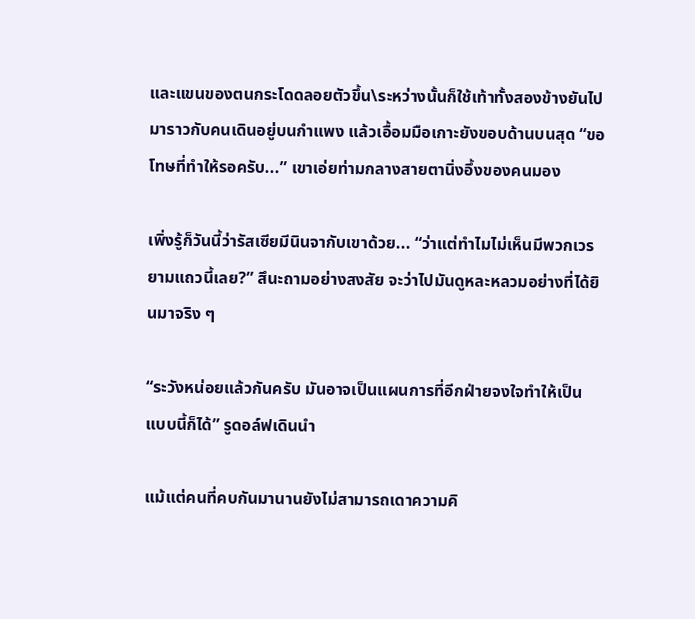และแขนของตนกระโดดลอยตัวขึ้น\ระหว่างนั้นก็ใช้เท้าทั้งสองข้างยันไปมาราวกับคนเดินอยู่บนกำแพง แล้วเอื้อมมือเกาะยังขอบด้านบนสุด “ขอโทษที่ทำให้รอครับ...” เขาเอ่ยท่ามกลางสายตานิ่งอึ้งของคนมอง

เพิ่งรู้ก็วันนี้ว่ารัสเซียมีนินจากับเขาด้วย... “ว่าแต่ทำไมไม่เห็นมีพวกเวรยามแถวนี้เลย?” สึนะถามอย่างสงสัย จะว่าไปมันดูหละหลวมอย่างที่ได้ยินมาจริง ๆ

“ระวังหน่อยแล้วกันครับ มันอาจเป็นแผนการที่อีกฝ่ายจงใจทำให้เป็นแบบนี้ก็ได้” รูดอล์ฟเดินนำ

แม้แต่คนที่คบกันมานานยังไม่สามารถเดาความคิ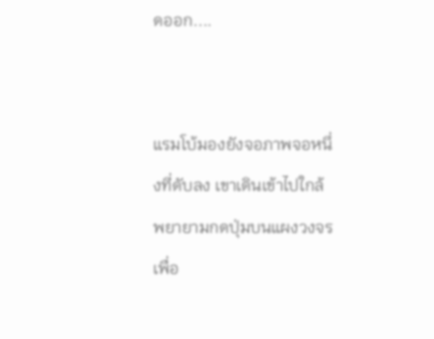ดออก....


แรมโบ้มองยังจอภาพจอหนึ่งที่ดับลง เขาเดินเข้าไปใกล้ พยายามกดปุ่มบนแผงวงจรเพื่อ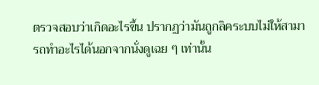ตรวจสอบว่าเกิดอะไรขึ้น ปรากฏว่ามันถูกลิคระบบไม่ให้สามารถทำอะไรได้นอกจากนั่งดูเฉย ๆ เท่านั้น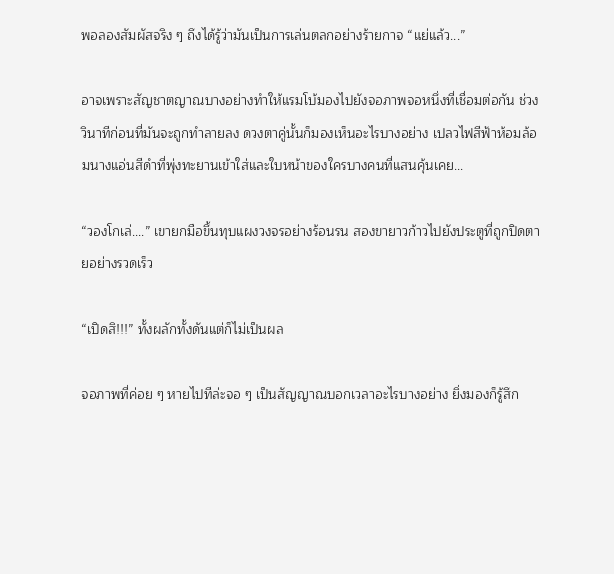พอลองสัมผัสจริง ๆ ถึงได้รู้ว่ามันเป็นการเล่นตลกอย่างร้ายกาจ “แย่แล้ว...”

อาจเพราะสัญชาตญาณบางอย่างทำให้แรมโบ้มองไปยังจอภาพจอหนึ่งที่เชื่อมต่อกัน ช่วงวินาทีก่อนที่มันจะถูกทำลายลง ดวงตาคู่นั้นก็มองเห็นอะไรบางอย่าง เปลวไฟสีฟ้าห้อมล้อมนางแอ่นสีดำที่พุ่งทะยานเข้าใส่และใบหน้าของใครบางคนที่แสนคุ้นเคย...

“วองโกเล่....” เขายกมือขึ้นทุบแผงวงจรอย่างร้อนรน สองขายาวก้าวไปยังประตูที่ถูกปิดตายอย่างรวดเร็ว

“เปิดสิ!!!” ทั้งผลักทั้งดันแต่ก็ไม่เป็นผล

จอภาพที่ค่อย ๆ หายไปทีล่ะจอ ๆ เป็นสัญญาณบอกเวลาอะไรบางอย่าง ยิ่งมองก็รู้สึก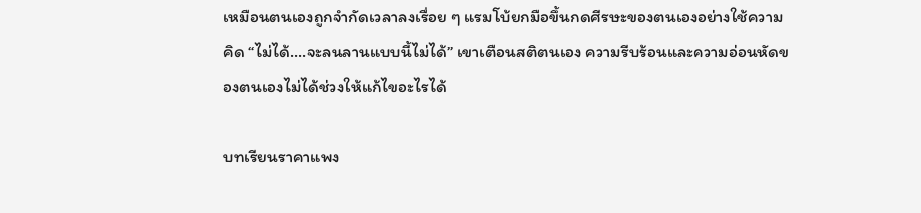เหมือนตนเองถูกจำกัดเวลาลงเรื่อย ๆ แรมโบ้ยกมือขึ้นกดศีรษะของตนเองอย่างใช้ความคิด “ไม่ได้....จะลนลานแบบนี้ไม่ได้” เขาเตือนสติตนเอง ความรีบร้อนและความอ่อนหัดของตนเองไม่ได้ช่วงให้แก้ไขอะไรได้

บทเรียนราคาแพง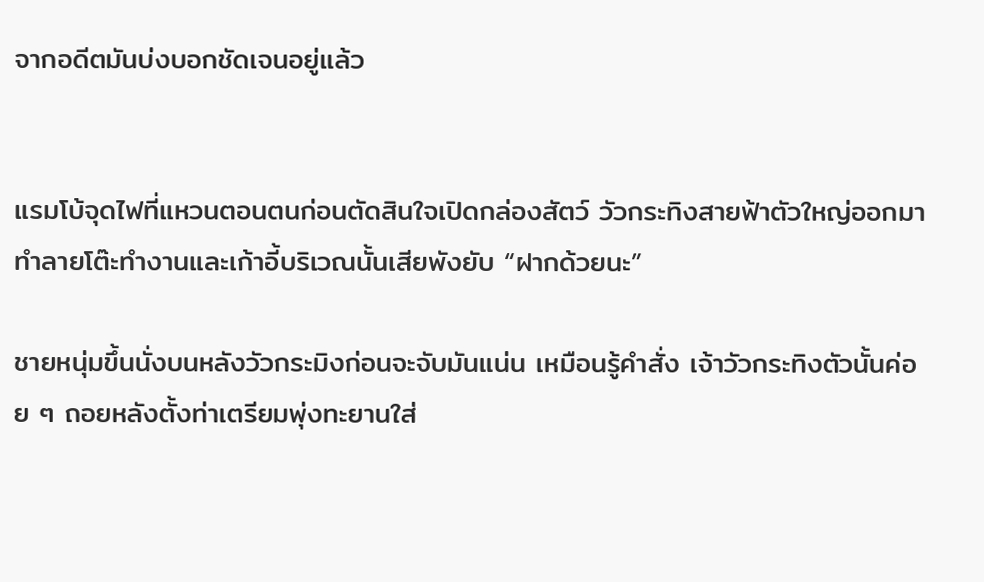จากอดีตมันบ่งบอกชัดเจนอยู่แล้ว


แรมโบ้จุดไฟที่แหวนตอนตนก่อนตัดสินใจเปิดกล่องสัตว์ วัวกระทิงสายฟ้าตัวใหญ่ออกมาทำลายโต๊ะทำงานและเก้าอี้บริเวณนั้นเสียพังยับ “ฝากด้วยนะ”

ชายหนุ่มขึ้นนั่งบนหลังวัวกระมิงก่อนจะจับมันแน่น เหมือนรู้คำสั่ง เจ้าวัวกระทิงตัวนั้นค่อย ๆ ถอยหลังตั้งท่าเตรียมพุ่งทะยานใส่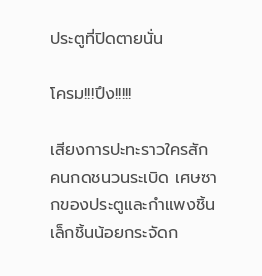ประตูที่ปิดตายนั่น

โครม!!!ปึง!!!!!

เสียงการปะทะราวใครสักคนกดชนวนระเบิด เศษซากของประตูและกำแพงชิ้นเล็กชิ้นน้อยกระจัดก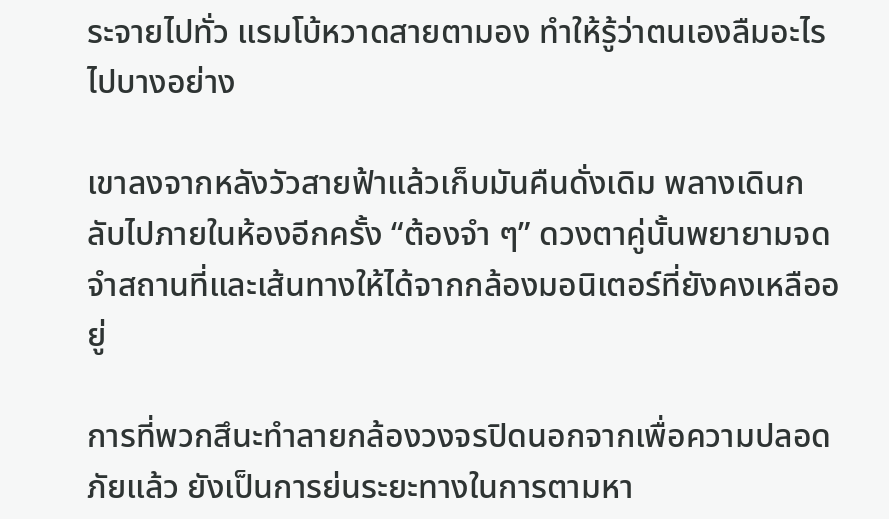ระจายไปทั่ว แรมโบ้หวาดสายตามอง ทำให้รู้ว่าตนเองลืมอะไรไปบางอย่าง

เขาลงจากหลังวัวสายฟ้าแล้วเก็บมันคืนดั่งเดิม พลางเดินกลับไปภายในห้องอีกครั้ง “ต้องจำ ๆ” ดวงตาคู่นั้นพยายามจดจำสถานที่และเส้นทางให้ได้จากกล้องมอนิเตอร์ที่ยังคงเหลืออยู่

การที่พวกสึนะทำลายกล้องวงจรปิดนอกจากเพื่อความปลอดภัยแล้ว ยังเป็นการย่นระยะทางในการตามหา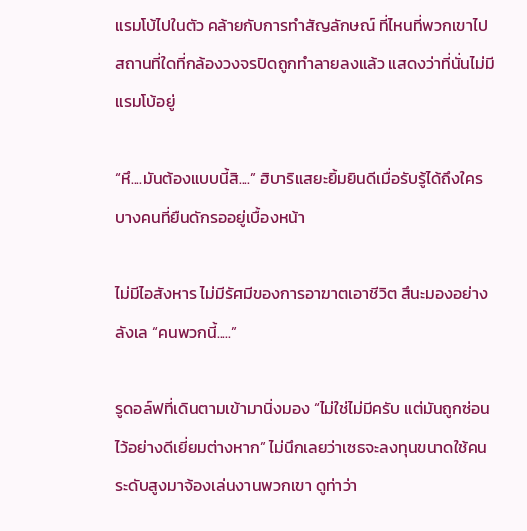แรมโบ้ไปในตัว คล้ายกับการทำสัญลักษณ์ ที่ไหนที่พวกเขาไป สถานที่ใดที่กล้องวงจรปิดถูกทำลายลงแล้ว แสดงว่าที่นั่นไม่มีแรมโบ้อยู่

“หึ....มันต้องแบบนี้สิ....” ฮิบาริแสยะยิ้มยินดีเมื่อรับรู้ได้ถึงใครบางคนที่ยืนดักรออยู่เบื้องหน้า

ไม่มีไอสังหาร ไม่มีรัศมีของการอาฆาตเอาชีวิต สึนะมองอย่างลังเล “คนพวกนี้.....”

รูดอล์ฟที่เดินตามเข้ามานิ่งมอง “ไม่ใช่ไม่มีครับ แต่มันถูกซ่อนไว้อย่างดีเยี่ยมต่างหาก” ไม่นึกเลยว่าเซธจะลงทุนขนาดใช้คนระดับสูงมาจ้องเล่นงานพวกเขา ดูท่าว่า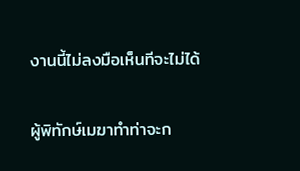งานนี้ไม่ลงมือเห็นทีจะไม่ได้

ผู้พิทักษ์เมฆาทำท่าจะก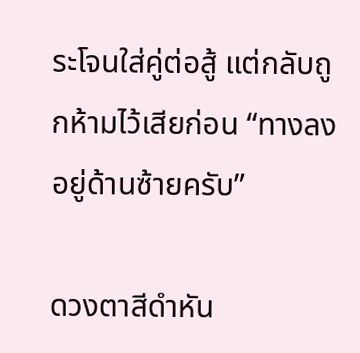ระโจนใส่คู่ต่อสู้ แต่กลับถูกห้ามไว้เสียก่อน “ทางลงอยู่ด้านซ้ายครับ”

ดวงตาสีดำหัน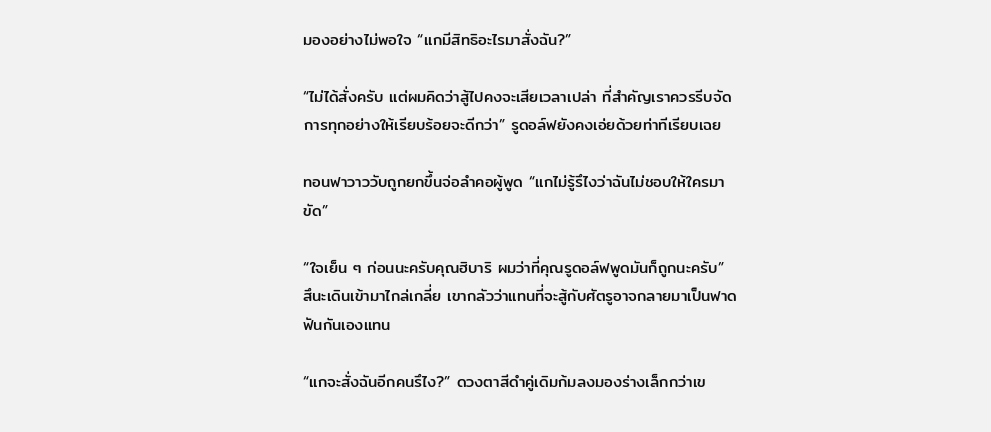มองอย่างไม่พอใจ “แกมีสิทธิอะไรมาสั่งฉัน?”

“ไม่ได้สั่งครับ แต่ผมคิดว่าสู้ไปคงจะเสียเวลาเปล่า ที่สำคัญเราควรรีบจัดการทุกอย่างให้เรียบร้อยจะดีกว่า” รูดอล์ฟยังคงเอ่ยด้วยท่าทีเรียบเฉย

ทอนฟาวาววับถูกยกขึ้นจ่อลำคอผู้พูด “แกไม่รู้รึไงว่าฉันไม่ชอบให้ใครมาขัด”

“ใจเย็น ๆ ก่อนนะครับคุณฮิบาริ ผมว่าที่คุณรูดอล์ฟพูดมันก็ถูกนะครับ” สึนะเดินเข้ามาไกล่เกลี่ย เขากลัวว่าแทนที่จะสู้กับศัตรูอาจกลายมาเป็นฟาดฟันกันเองแทน

“แกจะสั่งฉันอีกคนรึไง?” ดวงตาสีดำคู่เดิมก้มลงมองร่างเล็กกว่าเข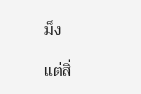ม็ง

แต่สิ่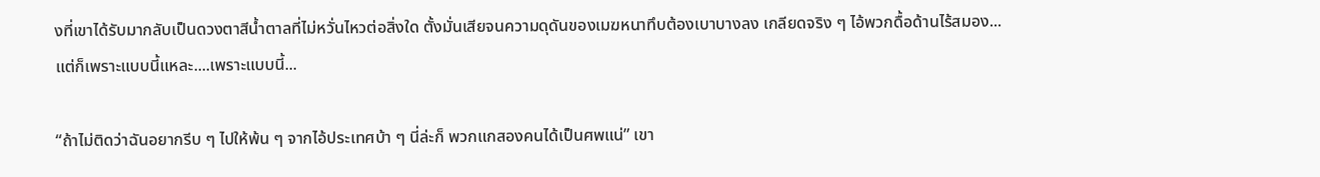งที่เขาได้รับมากลับเป็นดวงตาสีน้ำตาลที่ไม่หวั่นไหวต่อสิ่งใด ตั้งมั่นเสียจนความดุดันของเมฆหนาทึบต้องเบาบางลง เกลียดจริง ๆ ไอ้พวกดื้อด้านไร้สมอง...แต่ก็เพราะแบบนี้แหละ....เพราะแบบนี้...

“ถ้าไม่ติดว่าฉันอยากรีบ ๆ ไปให้พ้น ๆ จากไอ้ประเทศบ้า ๆ นี่ล่ะก็ พวกแกสองคนได้เป็นศพแน่” เขา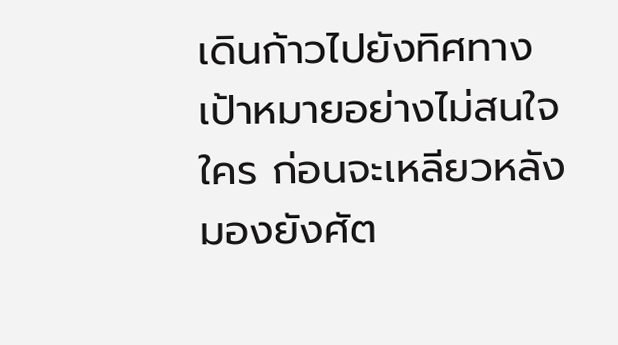เดินก้าวไปยังทิศทางเป้าหมายอย่างไม่สนใจใคร ก่อนจะเหลียวหลังมองยังศัต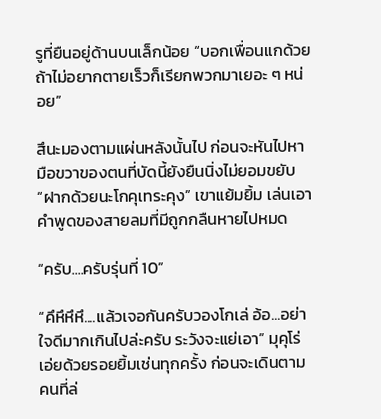รูที่ยืนอยู่ด้านบนเล็กน้อย “บอกเพื่อนแกด้วย ถ้าไม่อยากตายเร็วก็เรียกพวกมาเยอะ ๆ หน่อย”

สึนะมองตามแผ่นหลังนั้นไป ก่อนจะหันไปหามือขวาของตนที่บัดนี้ยังยืนนิ่งไม่ยอมขยับ “ฝากด้วยนะโกคุเทระคุง” เขาแย้มยิ้ม เล่นเอาคำพูดของสายลมที่มีถูกกลืนหายไปหมด

“ครับ....ครับรุ่นที่ 10”

“คึหึหึหึ....แล้วเจอกันครับวองโกเล่ อ้อ...อย่าใจดีมากเกินไปล่ะครับ ระวังจะแย่เอา” มุคุโร่เอ่ยด้วยรอยยิ้มเช่นทุกครั้ง ก่อนจะเดินตามคนที่ล่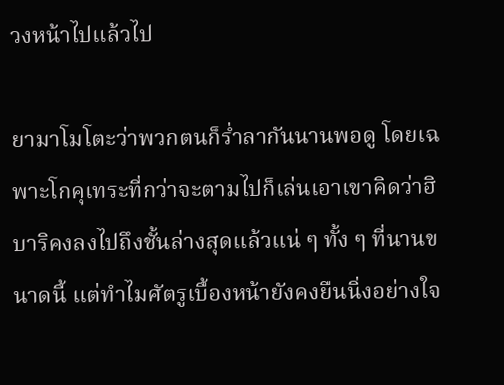วงหน้าไปแล้วไป

ยามาโมโตะว่าพวกตนก็ร่ำลากันนานพอดู โดยเฉพาะโกคุเทระที่กว่าจะตามไปก็เล่นเอาเขาคิดว่าฮิบาริคงลงไปถึงชั้นล่างสุดแล้วแน่ ๆ ทั้ง ๆ ที่นานขนาดนี้ แต่ทำไมศัตรูเบื้องหน้ายังคงยืนนิ่งอย่างใจ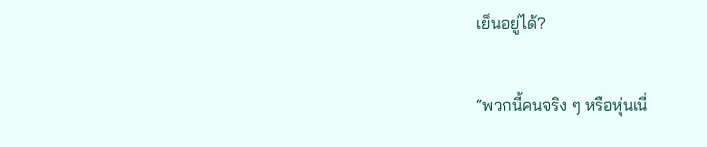เย็นอยู่ได้?

“พวกนี้คนจริง ๆ หรือหุ่นเนี่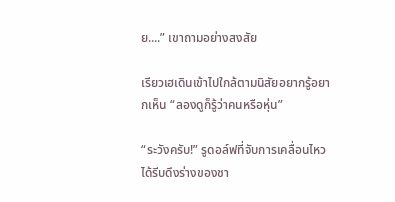ย....” เขาถามอย่างสงสัย

เรียวเฮเดินเข้าไปใกล้ตามนิสัยอยากรู้อยากเห็น “ลองดูก็รู้ว่าคนหรือหุ่น”

“ระวังครับ!” รูดอล์ฟที่จับการเคลื่อนไหวได้รีบดึงร่างของชา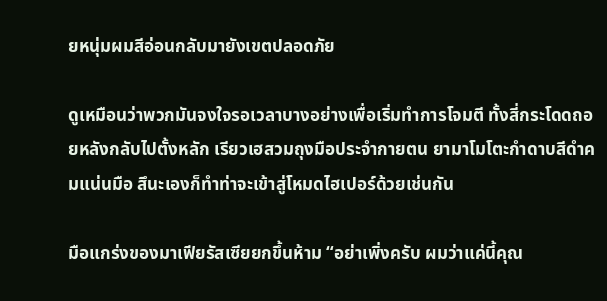ยหนุ่มผมสีอ่อนกลับมายังเขตปลอดภัย

ดูเหมือนว่าพวกมันจงใจรอเวลาบางอย่างเพื่อเริ่มทำการโจมตี ทั้งสี่กระโดดถอยหลังกลับไปตั้งหลัก เรียวเฮสวมถุงมือประจำกายตน ยามาโมโตะกำดาบสีดำคมแน่นมือ สึนะเองก็ทำท่าจะเข้าสู่โหมดไฮเปอร์ด้วยเช่นกัน

มือแกร่งของมาเฟียรัสเซียยกขึ้นห้าม “อย่าเพิ่งครับ ผมว่าแค่นี้คุณ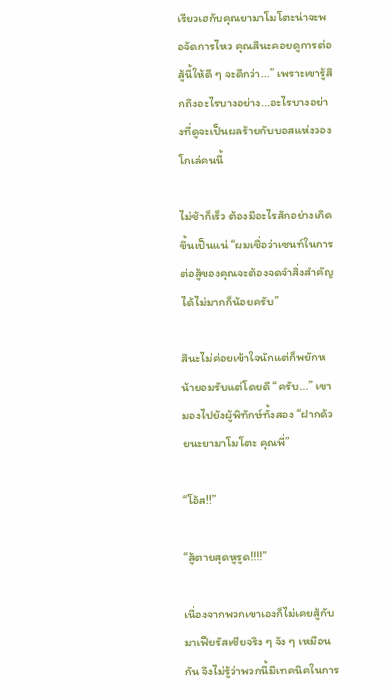เรียวเฮกับคุณยามาโมโตะน่าจะพอจัดการไหว คุณสึนะคอยดูการต่อสู้นี้ให้ดี ๆ จะดีกว่า...” เพราะเขารู้สึกถึงอะไรบางอย่าง...อะไรบางอย่างที่ดูจะเป็นผลร้ายกับบอสแห่งวองโกเล่คนนี้

ไม่ช้าก็เร็ว ต้องมีอะไรสักอย่างเกิดขึ้นเป็นแน่ “ผมเชื่อว่าเซนท์ในการต่อสู้ของคุณจะต้องจดจำสิ่งสำคัญได้ไม่มากก็น้อยครับ”

สึนะไม่ค่อยเข้าใจนักแต่ก็พยักหน้ายอมรับแต่โดยดี “ครับ...” เขามองไปยังผู้พิทักษ์ทั้งสอง “ฝากด้วยนะยามาโมโตะ คุณพี่”

“โอ้ส!!”

“สู้ตายสุดหูรูด!!!!”

เนื่องจากพวกเขาเองก็ไม่เคยสู้กับมาเฟียรัสเซียจริง ๆ จัง ๆ เหมือนกัน จึงไม่รู้ว่าพวกนี้มีเทคนิคในการ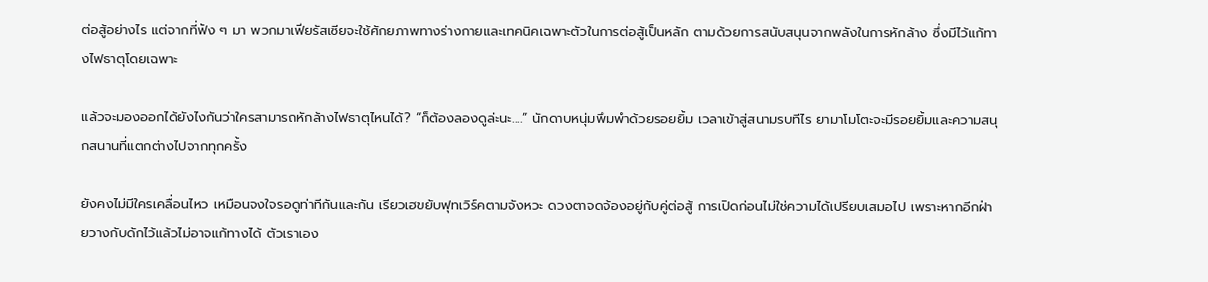ต่อสู้อย่างไร แต่จากที่ฟัง ๆ มา พวกมาเฟียรัสเซียจะใช้ศักยภาพทางร่างกายและเทคนิคเฉพาะตัวในการต่อสู้เป็นหลัก ตามด้วยการสนับสนุนจากพลังในการหักล้าง ซึ่งมีไว้แก้ทางไฟธาตุโดยเฉพาะ

แล้วจะมองออกได้ยังไงกันว่าใครสามารถหักล้างไฟธาตุไหนได้? “ก็ต้องลองดูล่ะนะ....” นักดาบหนุ่มพึมพำด้วยรอยยิ้ม เวลาเข้าสู่สนามรบทีไร ยามาโมโตะจะมีรอยยิ้มและความสนุกสนานที่แตกต่างไปจากทุกครั้ง

ยังคงไม่มีใครเคลื่อนไหว เหมือนจงใจรอดูท่าทีกันและกัน เรียวเฮขยับฟุทเวิร์คตามจังหวะ ดวงตาจดจ้องอยู่กับคู่ต่อสู้ การเปิดก่อนไม่ใช่ความได้เปรียบเสมอไป เพราะหากอีกฝ่ายวางกับดักไว้แล้วไม่อาจแก้ทางได้ ตัวเราเอง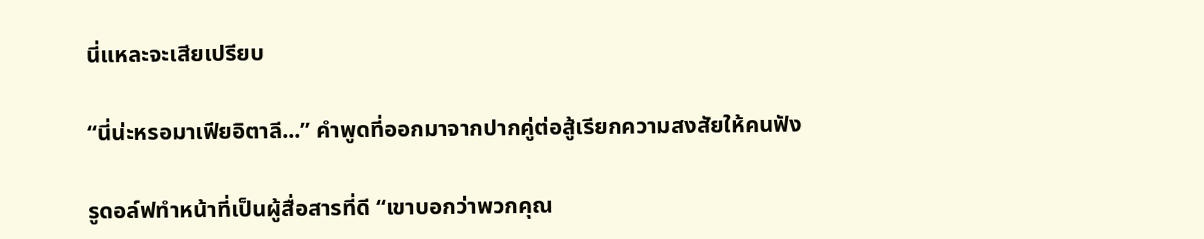นี่แหละจะเสียเปรียบ

“นี่น่ะหรอมาเฟียอิตาลี...” คำพูดที่ออกมาจากปากคู่ต่อสู้เรียกความสงสัยให้คนฟัง

รูดอล์ฟทำหน้าที่เป็นผู้สื่อสารที่ดี “เขาบอกว่าพวกคุณ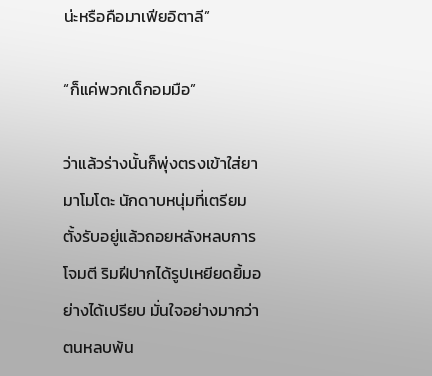น่ะหรือคือมาเฟียอิตาลี”

“ก็แค่พวกเด็กอมมือ”

ว่าแล้วร่างนั้นก็พุ่งตรงเข้าใส่ยามาโมโตะ นักดาบหนุ่มที่เตรียมตั้งรับอยู่แล้วถอยหลังหลบการโจมตี ริมฝีปากได้รูปเหยียดยิ้มอย่างได้เปรียบ มั่นใจอย่างมากว่าตนหลบพ้น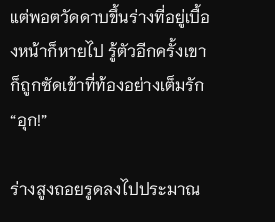แต่พอตวัดดาบขึ้นร่างที่อยู่เบื้องหน้าก็หายไป รู้ตัวอีกครั้งเขาก็ถูกซัดเข้าที่ท้องอย่างเต็มรัก “อุก!”

ร่างสูงถอยรูดลงไปประมาณ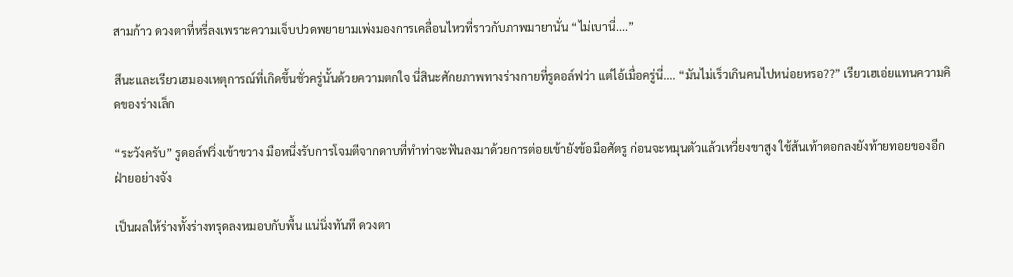สามก้าว ดวงตาที่หรี่ลงเพราะความเจ็บปวดพยายามเพ่งมองการเคลื่อนไหวที่ราวกับภาพมายานั่น “ไม่เบานี่....”

สึนะและเรียวเฮมองเหตุการณ์ที่เกิดขึ้นชั่วครู่นั้นด้วยความตกใจ นี่สินะศักยภาพทางร่างกายที่รูดอล์ฟว่า แต่ไอ้เมื่อครู่นี่.... “มันไม่เร็วเกินคนไปหน่อยหรอ??” เรียวเฮเอ่ยแทนความคิดของร่างเล็ก

“ระวังครับ” รูดอล์ฟวิ่งเข้าขวาง มือหนึ่งรับการโจมตีจากดาบที่ทำท่าจะฟันลงมาด้วยการต่อยเข้ายังข้อมือศัตรู ก่อนจะหมุนตัวแล้วเหวี่ยงขาสูง ใช้ส้นเท้าตอกลงยังท้ายทอยของอีกฝ่ายอย่างจัง

เป็นผลให้ร่างทั้งร่างทรุดลงหมอบกับพื้น แน่นิ่งทันที ดวงตา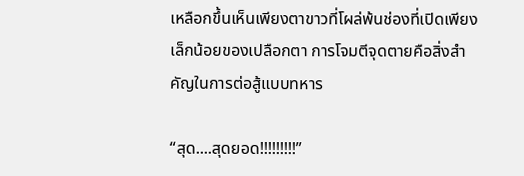เหลือกขึ้นเห็นเพียงตาขาวที่โผล่พ้นช่องที่เปิดเพียงเล็กน้อยของเปลือกตา การโจมตีจุดตายคือสิ่งสำคัญในการต่อสู้แบบทหาร

“สุด....สุดยอด!!!!!!!!!”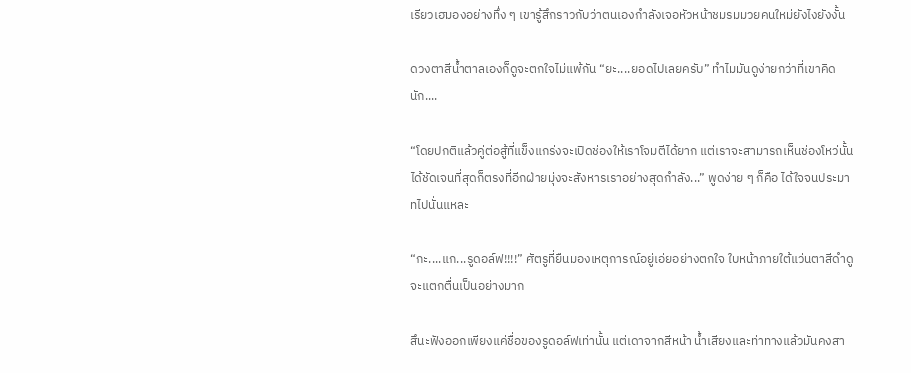เรียวเฮมองอย่างทึ่ง ๆ เขารู้สึกราวกับว่าตนเองกำลังเจอหัวหน้าชมรมมวยคนใหม่ยังไงยังงั้น

ดวงตาสีน้ำตาลเองก็ดูจะตกใจไม่แพ้กัน “ยะ....ยอดไปเลยครับ” ทำไมมันดูง่ายกว่าที่เขาคิดนัก....

“โดยปกติแล้วคู่ต่อสู้ที่แข็งแกร่งจะเปิดช่องให้เราโจมตีได้ยาก แต่เราจะสามารถเห็นช่องโหว่นั้นได้ชัดเจนที่สุดก็ตรงที่อีกฝ่ายมุ่งจะสังหารเราอย่างสุดกำลัง...” พูดง่าย ๆ ก็คือ ได้ใจจนประมาทไปนั่นแหละ

“กะ....แก...รูดอล์ฟ!!!!” ศัตรูที่ยืนมองเหตุการณ์อยู่เอ่ยอย่างตกใจ ใบหน้าภายใต้แว่นตาสีดำดูจะแตกตื่นเป็นอย่างมาก

สึนะฟังออกเพียงแค่ชื่อของรูดอล์ฟเท่านั้น แต่เดาจากสีหน้า น้ำเสียงและท่าทางแล้วมันคงสา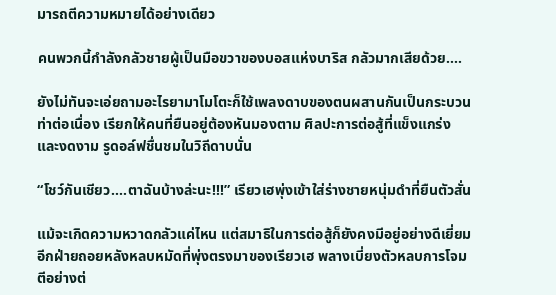มารถตีความหมายได้อย่างเดียว

คนพวกนี้กำลังกลัวชายผู้เป็นมือขวาของบอสแห่งบาริส กลัวมากเสียด้วย....

ยังไม่ทันจะเอ่ยถามอะไรยามาโมโตะก็ใช้เพลงดาบของตนผสานกันเป็นกระบวนท่าต่อเนื่อง เรียกให้คนที่ยืนอยู่ต้องหันมองตาม ศิลปะการต่อสู้ที่แข็งแกร่งและงดงาม รูดอล์ฟชื่นชมในวิถีดาบนั่น

“โชว์กันเชียว....ตาฉันบ้างล่ะนะ!!!” เรียวเฮพุ่งเข้าใส่ร่างชายหนุ่มดำที่ยืนตัวสั่น

แม้จะเกิดความหวาดกลัวแค่ไหน แต่สมาธิในการต่อสู้ก็ยังคงมีอยู่อย่างดีเยี่ยม อีกฝ่ายถอยหลังหลบหมัดที่พุ่งตรงมาของเรียวเฮ พลางเบี่ยงตัวหลบการโจมตีอย่างต่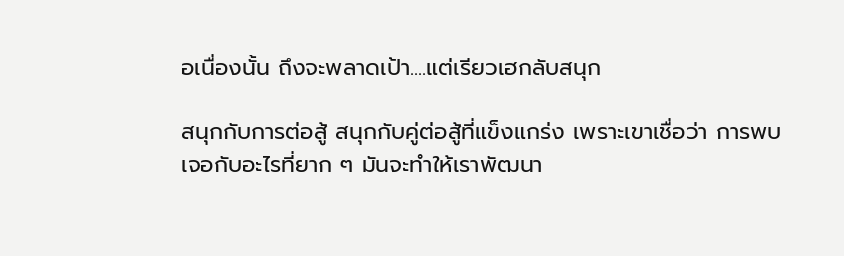อเนื่องนั้น ถึงจะพลาดเป้า....แต่เรียวเฮกลับสนุก

สนุกกับการต่อสู้ สนุกกับคู่ต่อสู้ที่แข็งแกร่ง เพราะเขาเชื่อว่า การพบเจอกับอะไรที่ยาก ๆ มันจะทำให้เราพัฒนา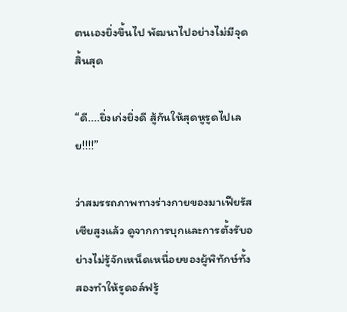ตนเองยิ่งขึ้นไป พัฒนาไปอย่างไม่มีจุดสิ้นสุด

“ดี....ยิ่งเก่งยิ่งดี สู้กันให้สุดหูรูดไปเลย!!!!”

ว่าสมรรถภาพทางร่างกายของมาเฟียรัสเซียสูงแล้ว ดูจากการบุกและการตั้งรับอย่างไม่รู้จักเหน็ดเหนื่อยของผู้พิทักษ์ทั้งสองทำให้รูดอล์ฟรู้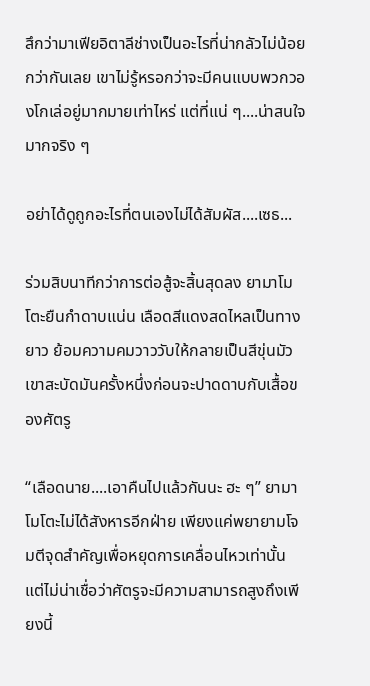สึกว่ามาเฟียอิตาลีช่างเป็นอะไรที่น่ากลัวไม่น้อยกว่ากันเลย เขาไม่รู้หรอกว่าจะมีคนแบบพวกวองโกเล่อยู่มากมายเท่าไหร่ แต่ที่แน่ ๆ....น่าสนใจมากจริง ๆ

อย่าได้ดูถูกอะไรที่ตนเองไม่ได้สัมผัส....เซธ...

ร่วมสิบนาทีกว่าการต่อสู้จะสิ้นสุดลง ยามาโมโตะยืนกำดาบแน่น เลือดสีแดงสดไหลเป็นทางยาว ย้อมความคมวาววับให้กลายเป็นสีขุ่นมัว เขาสะบัดมันครั้งหนึ่งก่อนจะปาดดาบกับเสื้อของศัตรู

“เลือดนาย....เอาคืนไปแล้วกันนะ ฮะ ๆ” ยามาโมโตะไม่ได้สังหารอีกฝ่าย เพียงแค่พยายามโจมตีจุดสำคัญเพื่อหยุดการเคลื่อนไหวเท่านั้น แต่ไม่น่าเชื่อว่าศัตรูจะมีความสามารถสูงถึงเพียงนี้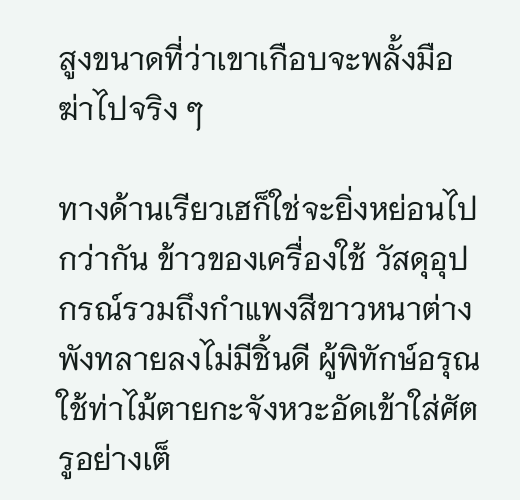สูงขนาดที่ว่าเขาเกือบจะพลั้งมือฆ่าไปจริง ๆ

ทางด้านเรียวเฮก็ใช่จะยิ่งหย่อนไปกว่ากัน ข้าวของเครื่องใช้ วัสดุอุปกรณ์รวมถึงกำแพงสีขาวหนาต่างพังทลายลงไม่มีชิ้นดี ผู้พิทักษ์อรุณใช้ท่าไม้ตายกะจังหวะอัดเข้าใส่ศัตรูอย่างเต็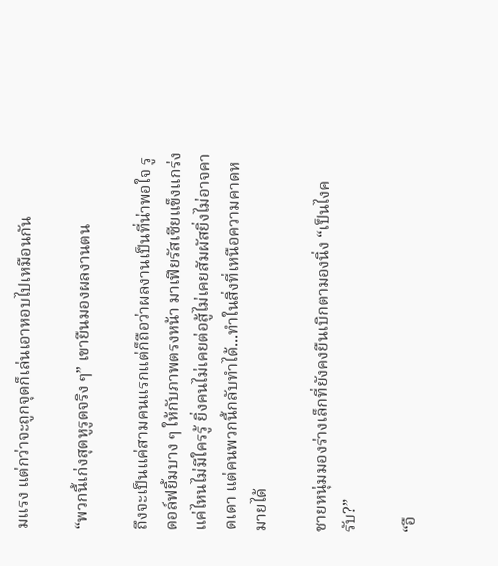มแรง แต่กว่าจะถูกจุดก็เล่นเอาหอบไปเหมือนกัน

“พวกนี้เก่งสุดหูรูดจริง ๆ” เขายืนมองผลงานตน

ถึงจะเป็นแค่สามคนแรกแต่ก็ถือว่าผลงานเป็นที่น่าพอใจ รูดอล์ฟยิ้มบาง ๆ ให้กับภาพตรงหน้า มาเฟียรัสเซียแข็งแกร่งแค่ไหนไม่มีใครรู้ ยิ่งคนไม่เคยต่อสู้ไม่เคยสัมผัสยิ่งไม่อาจคาดเดา แต่คนพวกนี้กลับทำได้...ทำในสิ่งที่เหนือความคาดหมายได้

ชายหนุ่มมองร่างเล็กที่ยังคงยืนเบิกตามองนิ่ง “เป็นไงครับ?”

“อื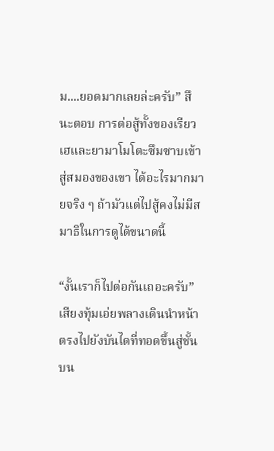ม....ยอดมากเลยล่ะครับ” สึนะตอบ การต่อสู้ทั้งของเรียวเฮและยามาโมโตะซึมซาบเข้าสู่สมองของเขา ได้อะไรมากมายจริง ๆ ถ้ามัวแต่ไปสู้คงไม่มีสมาธิในการดูได้ขนาดนี้

“งั้นเราก็ไปต่อกันเถอะครับ” เสียงทุ้มเอ่ยพลางเดินนำหน้า ตรงไปยังบันไดที่ทอดขึ้นสู่ชั้นบน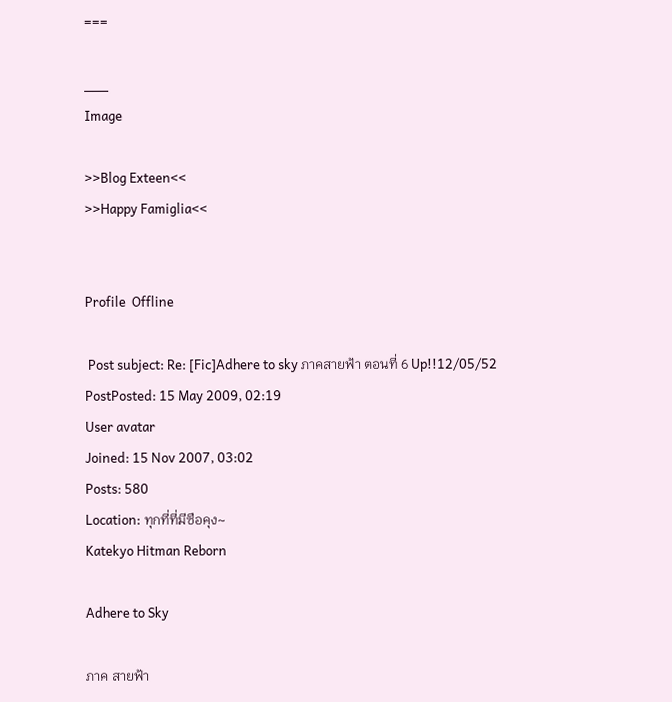===

___
Image

>>Blog Exteen<<
>>Happy Famiglia<<


Profile  Offline

 Post subject: Re: [Fic]Adhere to sky ภาคสายฟ้า ตอนที่ 6 Up!!12/05/52
PostPosted: 15 May 2009, 02:19
User avatar
Joined: 15 Nov 2007, 03:02
Posts: 580
Location: ทุกที่ที่มีซือคุง~
Katekyo Hitman Reborn

Adhere to Sky

ภาค สายฟ้า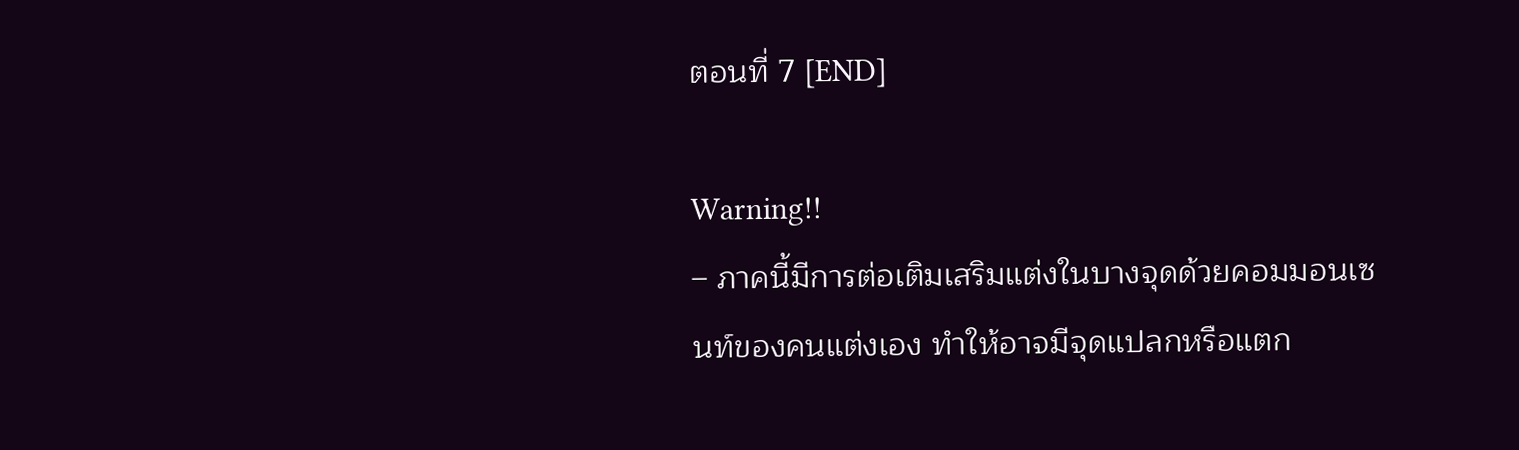ตอนที่ 7 [END]

Warning!!
– ภาคนี้มีการต่อเติมเสริมแต่งในบางจุดด้วยคอมมอนเซนท์ของคนแต่งเอง ทำให้อาจมีจุดแปลกหรือแตก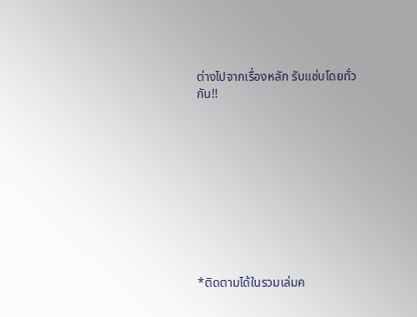ต่างไปจากเรื่องหลัก รับแซ่บโดยทั่วกัน!!










*ติดตามได้ในรวมเล่มค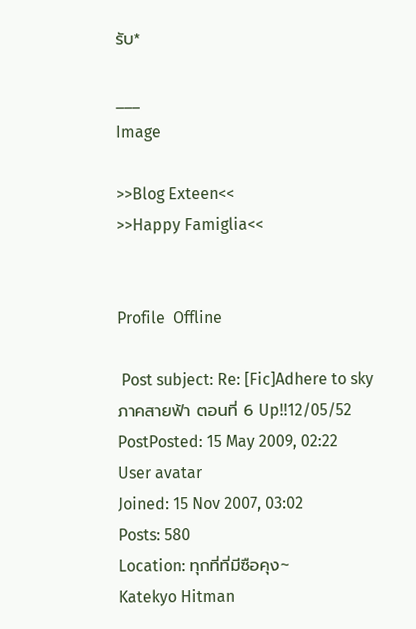รับ*

___
Image

>>Blog Exteen<<
>>Happy Famiglia<<


Profile  Offline

 Post subject: Re: [Fic]Adhere to sky ภาคสายฟ้า ตอนที่ 6 Up!!12/05/52
PostPosted: 15 May 2009, 02:22
User avatar
Joined: 15 Nov 2007, 03:02
Posts: 580
Location: ทุกที่ที่มีซือคุง~
Katekyo Hitman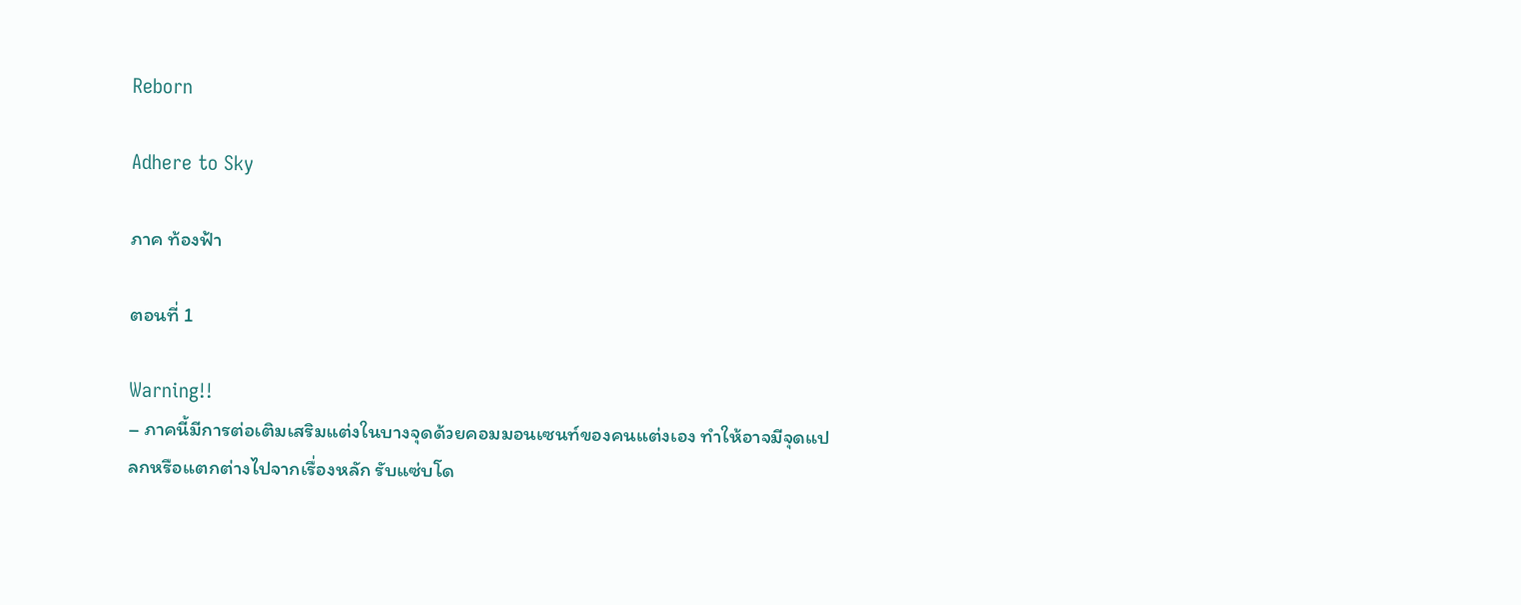Reborn

Adhere to Sky

ภาค ท้องฟ้า

ตอนที่ 1

Warning!!
– ภาคนี้มีการต่อเติมเสริมแต่งในบางจุดด้วยคอมมอนเซนท์ของคนแต่งเอง ทำให้อาจมีจุดแปลกหรือแตกต่างไปจากเรื่องหลัก รับแซ่บโด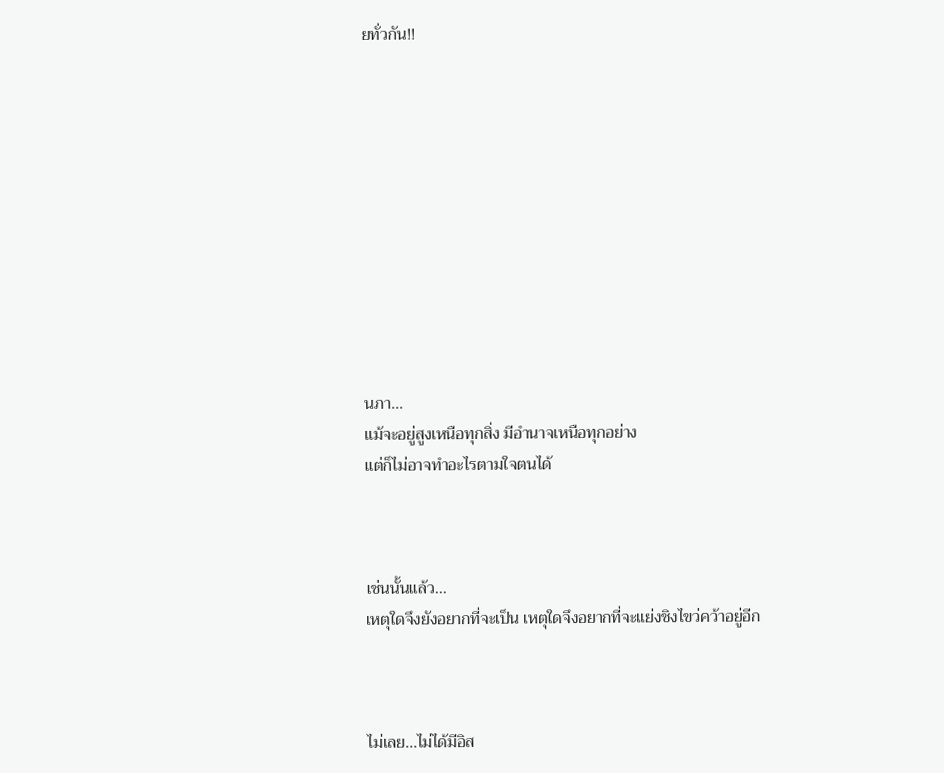ยทั่วกัน!!











นภา...
แม้จะอยู่สูงเหนือทุกสิ่ง มีอำนาจเหนือทุกอย่าง
แต่ก็ไม่อาจทำอะไรตามใจตนได้



เช่นนั้นแล้ว...
เหตุใดจึงยังอยากที่จะเป็น เหตุใดจึงอยากที่จะแย่งชิงไขว่คว้าอยู่อีก



ไม่เลย...ไม่ได้มีอิส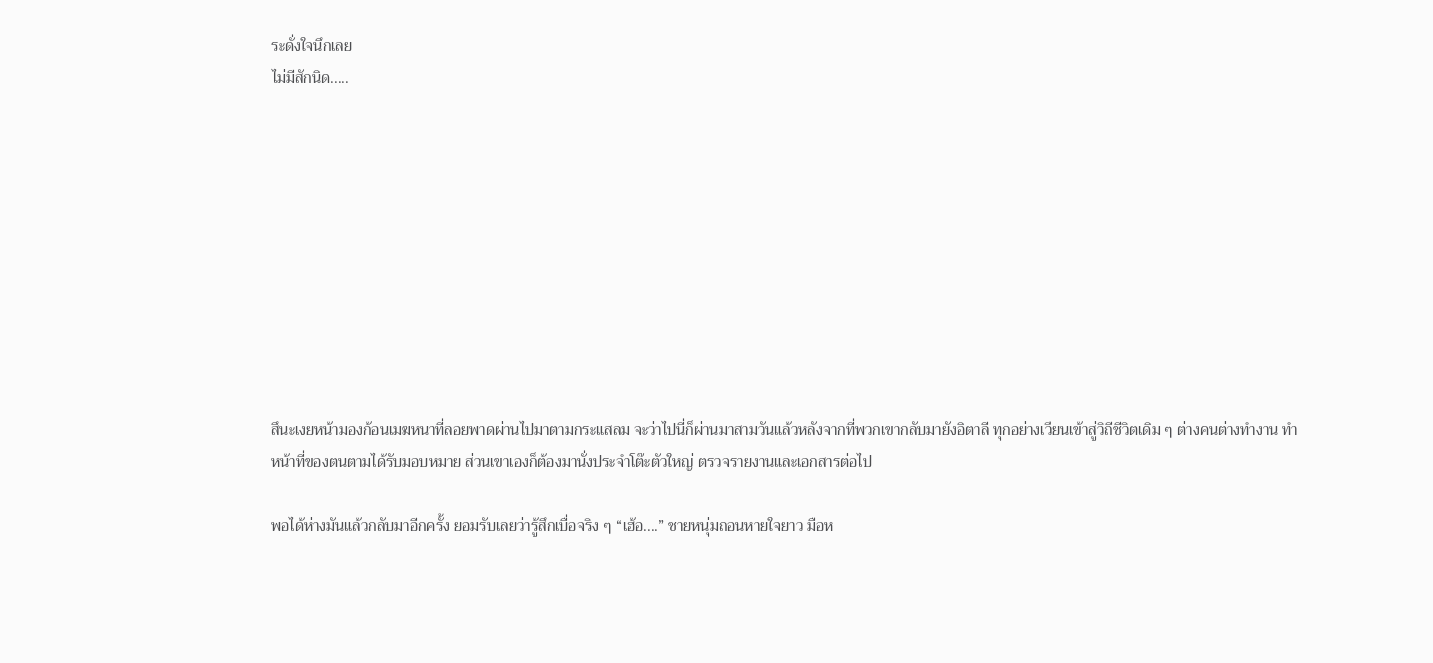ระดั่งใจนึกเลย
ไม่มีสักนิด.....










สึนะเงยหน้ามองก้อนเมฆหนาที่ลอยพาดผ่านไปมาตามกระแสลม จะว่าไปนี่ก็ผ่านมาสามวันแล้วหลังจากที่พวกเขากลับมายังอิตาลี ทุกอย่างเวียนเข้าสู่วิถีชีวิตเดิม ๆ ต่างคนต่างทำงาน ทำหน้าที่ของตนตามได้รับมอบหมาย ส่วนเขาเองก็ต้องมานั่งประจำโต๊ะตัวใหญ่ ตรวจรายงานและเอกสารต่อไป

พอได้ห่างมันแล้วกลับมาอีกครั้ง ยอมรับเลยว่ารู้สึกเบื่อจริง ๆ “เฮ้อ....” ชายหนุ่มถอนหายใจยาว มือห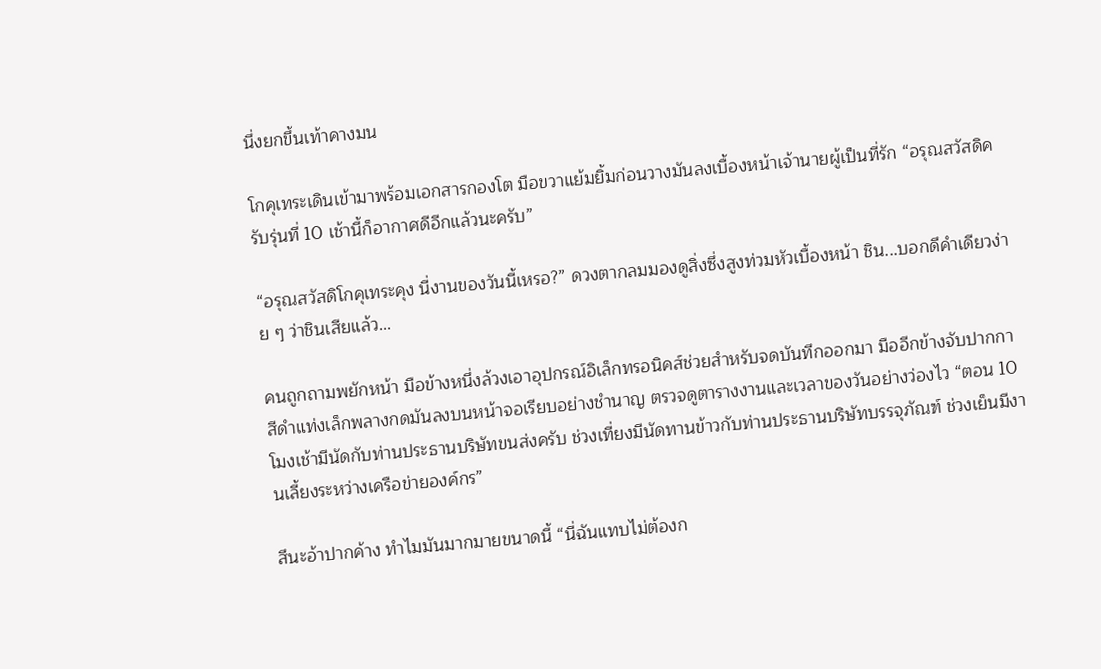นึ่งยกขึ้นเท้าคางมน

โกคุเทระเดินเข้ามาพร้อมเอกสารกองโต มือขวาแย้มยิ้มก่อนวางมันลงเบื้องหน้าเจ้านายผู้เป็นที่รัก “อรุณสวัสดิครับรุ่นที่ 10 เช้านี้ก็อากาศดีอีกแล้วนะครับ”

“อรุณสวัสดิโกคุเทระคุง นี่งานของวันนี้เหรอ?” ดวงตากลมมองดูสิ่งซึ่งสูงท่วมหัวเบื้องหน้า ชิน...บอกดึคำเดียวง่าย ๆ ว่าชินเสียแล้ว...

คนถูกถามพยักหน้า มือข้างหนึ่งล้วงเอาอุปกรณ์อิเล็กทรอนิคส์ช่วยสำหรับจดบันทึกออกมา มืออีกข้างจับปากกาสีดำแท่งเล็กพลางกดมันลงบนหน้าจอเรียบอย่างชำนาญ ตรวจดูตารางงานและเวลาของวันอย่างว่องไว “ตอน 10 โมงเช้ามีนัดกับท่านประธานบริษัทขนส่งครับ ช่วงเที่ยงมีนัดทานข้าวกับท่านประธานบริษัทบรรจุภัณฑ์ ช่วงเย็นมีงานเลี้ยงระหว่างเครือข่ายองค์กร”

สึนะอ้าปากค้าง ทำไมมันมากมายขนาดนี้ “นี่ฉันแทบไม่ต้องก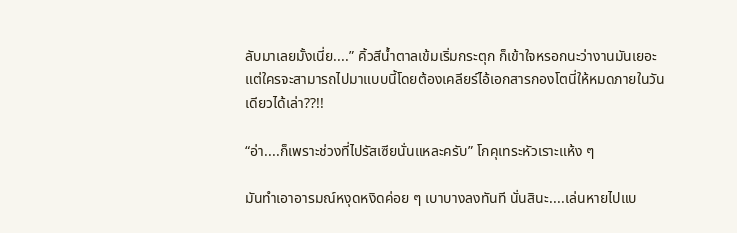ลับมาเลยมั้งเนี่ย....” คิ้วสีน้ำตาลเข้มเริ่มกระตุก ก็เข้าใจหรอกนะว่างานมันเยอะ แต่ใครจะสามารถไปมาแบบนี้โดยต้องเคลียร์ไอ้เอกสารกองโตนี่ให้หมดภายในวันเดียวได้เล่า??!!

“อ่า....ก็เพราะช่วงที่ไปรัสเซียนั่นแหละครับ” โกคุเทระหัวเราะแห้ง ๆ

มันทำเอาอารมณ์หงุดหงิดค่อย ๆ เบาบางลงทันที นั่นสินะ....เล่นหายไปแบ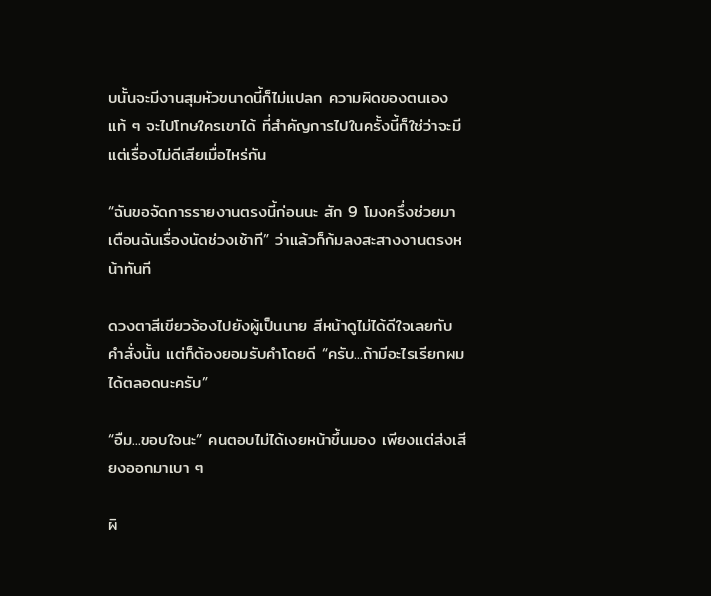บนั้นจะมีงานสุมหัวขนาดนี้ก็ไม่แปลก ความผิดของตนเองแท้ ๆ จะไปโทษใครเขาได้ ที่สำคัญการไปในครั้งนี้ก็ใช่ว่าจะมีแต่เรื่องไม่ดีเสียเมื่อไหร่กัน

“ฉันขอจัดการรายงานตรงนี้ก่อนนะ สัก 9 โมงครึ่งช่วยมาเตือนฉันเรื่องนัดช่วงเช้าที” ว่าแล้วก็ก้มลงสะสางงานตรงหน้าทันที

ดวงตาสีเขียวจ้องไปยังผู้เป็นนาย สีหน้าดูไม่ได้ดีใจเลยกับคำสั่งนั้น แต่ก็ต้องยอมรับคำโดยดี “ครับ...ถ้ามีอะไรเรียกผมได้ตลอดนะครับ”

“อืม...ขอบใจนะ” คนตอบไม่ได้เงยหน้าขึ้นมอง เพียงแต่ส่งเสียงออกมาเบา ๆ

ผิ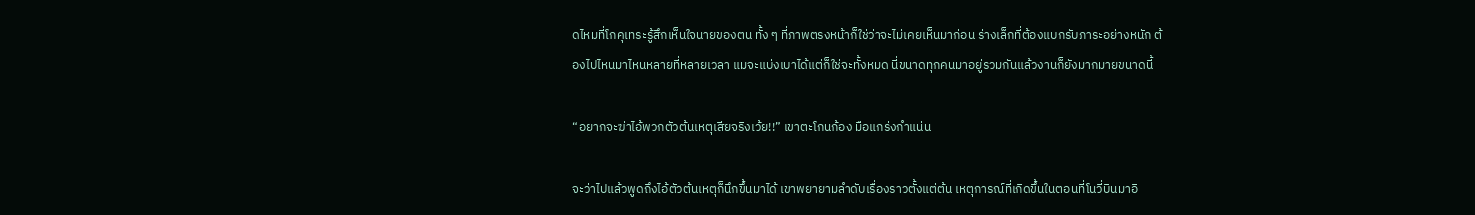ดไหมที่โกคุเทระรู้สึกเห็นใจนายของตน ทั้ง ๆ ที่ภาพตรงหน้าก็ใช่ว่าจะไม่เคยเห็นมาก่อน ร่างเล็กที่ต้องแบกรับภาระอย่างหนัก ต้องไปไหนมาไหนหลายที่หลายเวลา แมจะแบ่งเบาได้แต่ก็ใช่จะทั้งหมด นี่ขนาดทุกคนมาอยู่รวมกันแล้วงานก็ยังมากมายขนาดนี้

“อยากจะฆ่าไอ้พวกตัวต้นเหตุเสียจริงเว้ย!!” เขาตะโกนก้อง มือแกร่งกำแน่น

จะว่าไปแล้วพูดถึงไอ้ตัวต้นเหตุก็นึกขึ้นมาได้ เขาพยายามลำดับเรื่องราวตั้งแต่ต้น เหตุการณ์ที่เกิดขึ้นในตอนที่โนวี่บินมาอิ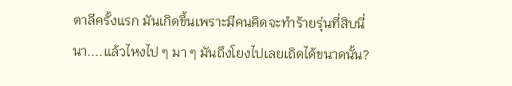ตาลีครั้งแรก มันเกิดขึ้นเพราะมีคนคิดจะทำร้ายรุ่นที่สิบนี่นา....แล้วไหงไป ๆ มา ๆ มันถึงโยงไปเลยเถิดได้ขนาดนั้น?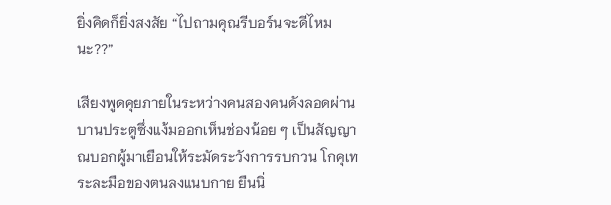ยิ่งคิดก็ยิ่งสงสัย “ไปถามคุณรีบอร์นจะดีไหมนะ??”

เสียงพูดคุยภายในระหว่างคนสองคนดังลอดผ่านบานประตูซึ่งแง้มออกเห็นช่องน้อย ๆ เป็นสัญญาณบอกผู้มาเยือนให้ระมัดระวังการรบกวน โกคุเทระละมือของตนลงแนบกาย ยืนนิ่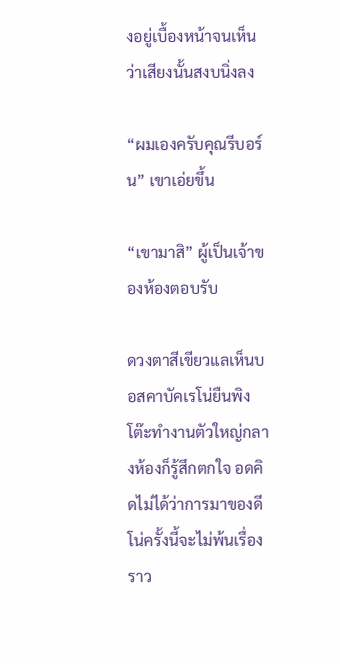งอยู่เบื้องหน้าจนเห็นว่าเสียงนั้นสงบนิ่งลง

“ผมเองครับคุณรีบอร์น” เขาเอ่ยขึ้น

“เขามาสิ” ผู้เป็นเจ้าของห้องตอบรับ

ดวงตาสีเขียวแลเห็นบอสคาบัคเรโน่ยืนพิงโต๊ะทำงานตัวใหญ่กลางห้องก็รู้สึกตกใจ อดคิดไม่ได้ว่าการมาของดีโน่ครั้งนี้จะไม่พ้นเรื่องราว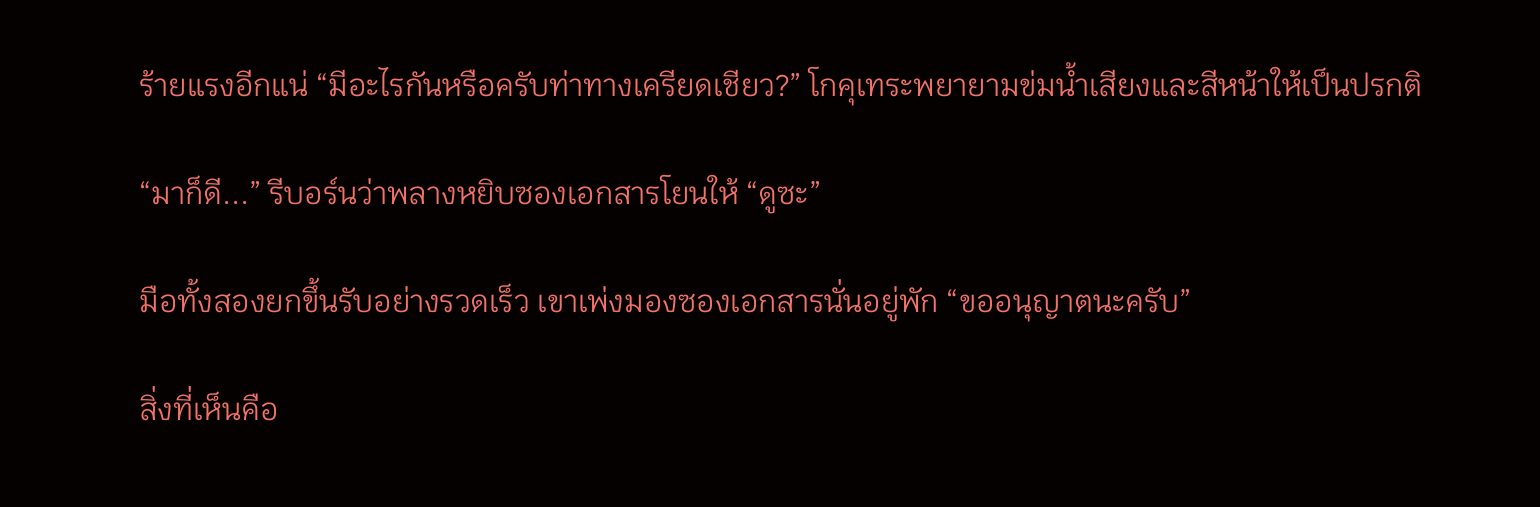ร้ายแรงอีกแน่ “มีอะไรกันหรือครับท่าทางเครียดเชียว?” โกคุเทระพยายามข่มน้ำเสียงและสีหน้าให้เป็นปรกติ

“มาก็ดี...” รีบอร์นว่าพลางหยิบซองเอกสารโยนให้ “ดูซะ”

มือทั้งสองยกขึ้นรับอย่างรวดเร็ว เขาเพ่งมองซองเอกสารนั่นอยู่พัก “ขออนุญาตนะครับ”

สิ่งที่เห็นคือ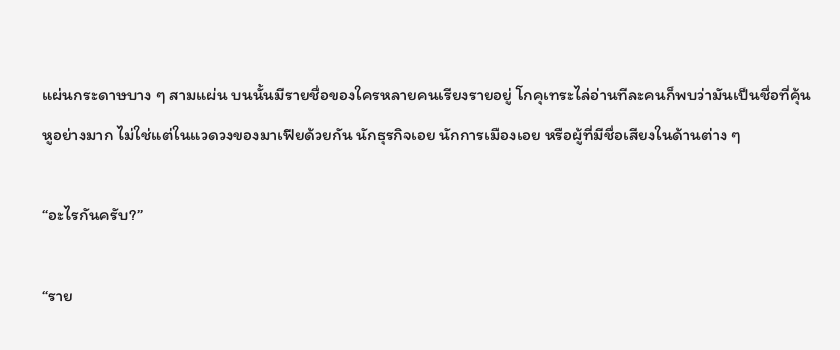แผ่นกระดาษบาง ๆ สามแผ่น บนนั้นมีรายชื่อของใครหลายคนเรียงรายอยู่ โกคุเทระไล่อ่านทีละคนก็พบว่ามันเป็นชื่อที่คุ้นหูอย่างมาก ไม่ใช่แต่ในแวดวงของมาเฟียด้วยกัน นักธุรกิจเอย นักการเมืองเอย หรือผู้ที่มีชื่อเสียงในด้านต่าง ๆ

“อะไรกันครับ?”

“ราย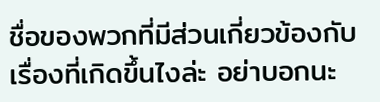ชื่อของพวกที่มีส่วนเกี่ยวข้องกับเรื่องที่เกิดขึ้นไงล่ะ อย่าบอกนะ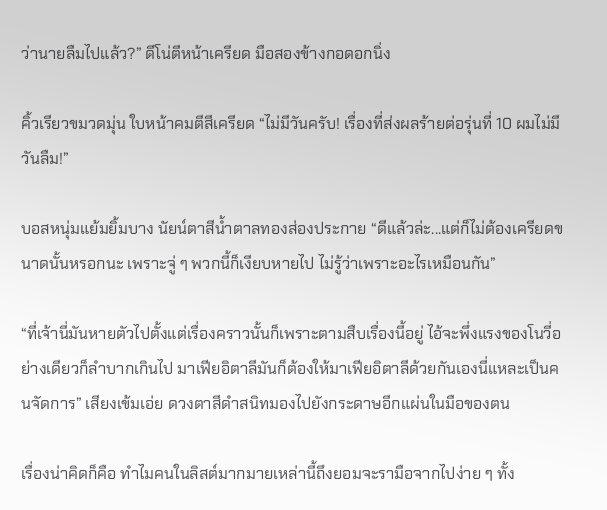ว่านายลืมไปแล้ว?” ดีโน่ตีหน้าเครียด มือสองข้างกอดอกนิ่ง

คิ้วเรียวขมวดมุ่น ใบหน้าคมตีสีเครียด “ไม่มีวันครับ! เรื่องที่ส่งผลร้ายต่อรุ่นที่ 10 ผมไม่มีวันลืม!”

บอสหนุ่มแย้มยิ้มบาง นัยน์ตาสีน้ำตาลทองส่องประกาย “ดีแล้วล่ะ...แต่ก็ไม่ต้องเครียดขนาดนั้นหรอกนะ เพราะจู่ ๆ พวกนี้ก็เงียบหายไป ไม่รู้ว่าเพราะอะไรเหมือนกัน”

“ที่เจ้านี่มันหายตัวไปตั้งแต่เรื่องคราวนั้นก็เพราะตามสืบเรื่องนี้อยู่ ไอ้จะพึ่งแรงของโนวี่อย่างเดียวก็ลำบากเกินไป มาเฟียอิตาลีมันก็ต้องให้มาเฟียอิตาลีด้วยกันเองนี่แหละเป็นคนจัดการ” เสียงเข้มเอ่ย ดวงตาสีดำสนิทมองไปยังกระดาษอีกแผ่นในมือของตน

เรื่องน่าคิดก็คือ ทำไมคนในลิสต์มากมายเหล่านี้ถึงยอมจะรามือจากไปง่าย ๆ ทั้ง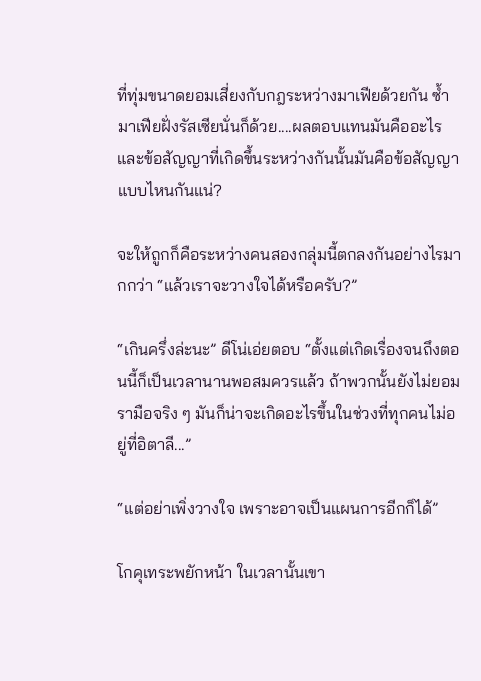ที่ทุ่มขนาดยอมเสี่ยงกับกฎระหว่างมาเฟียด้วยกัน ซ้ำมาเฟียฝั่งรัสเซียนั่นก็ด้วย....ผลตอบแทนมันคืออะไร และข้อสัญญาที่เกิดขึ้นระหว่างกันนั้นมันคือข้อสัญญาแบบไหนกันแน่?

จะให้ถูกก็คือระหว่างคนสองกลุ่มนี้ตกลงกันอย่างไรมากกว่า “แล้วเราจะวางใจได้หรือครับ?”

“เกินครึ่งล่ะนะ” ดีโน่เอ่ยตอบ “ตั้งแต่เกิดเรื่องจนถึงตอนนี้ก็เป็นเวลานานพอสมควรแล้ว ถ้าพวกนั้นยังไม่ยอมรามือจริง ๆ มันก็น่าจะเกิดอะไรขึ้นในช่วงที่ทุกคนไม่อยู่ที่อิตาลี...”

“แต่อย่าเพิ่งวางใจ เพราะอาจเป็นแผนการอีกก็ได้”

โกคุเทระพยักหน้า ในเวลานั้นเขา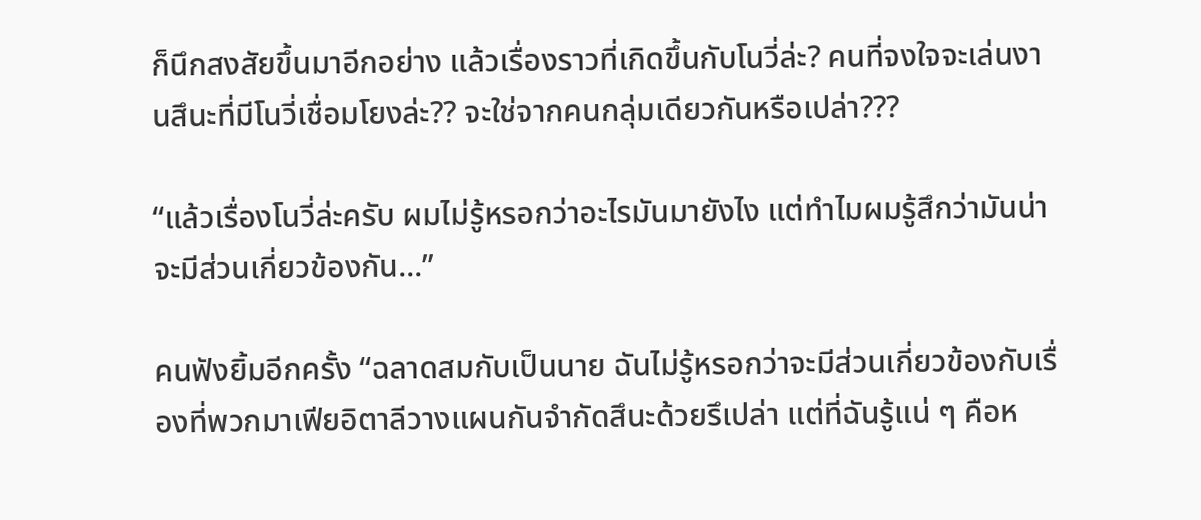ก็นึกสงสัยขึ้นมาอีกอย่าง แล้วเรื่องราวที่เกิดขึ้นกับโนวี่ล่ะ? คนที่จงใจจะเล่นงานสึนะที่มีโนวี่เชื่อมโยงล่ะ?? จะใช่จากคนกลุ่มเดียวกันหรือเปล่า???

“แล้วเรื่องโนวี่ล่ะครับ ผมไม่รู้หรอกว่าอะไรมันมายังไง แต่ทำไมผมรู้สึกว่ามันน่าจะมีส่วนเกี่ยวข้องกัน...”

คนฟังยิ้มอีกครั้ง “ฉลาดสมกับเป็นนาย ฉันไม่รู้หรอกว่าจะมีส่วนเกี่ยวข้องกับเรื่องที่พวกมาเฟียอิตาลีวางแผนกันจำกัดสึนะด้วยรึเปล่า แต่ที่ฉันรู้แน่ ๆ คือห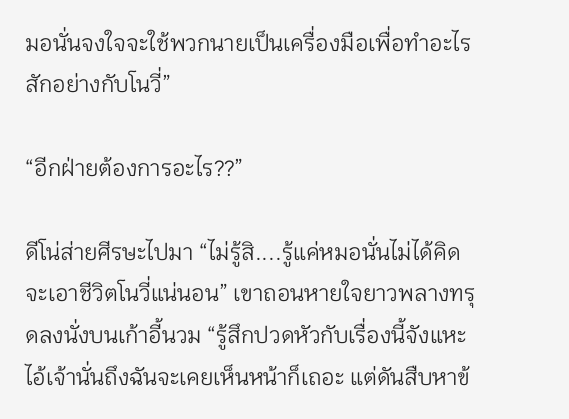มอนั่นจงใจจะใช้พวกนายเป็นเครื่องมือเพื่อทำอะไรสักอย่างกับโนวี่”

“อีกฝ่ายต้องการอะไร??”

ดีโน่ส่ายศีรษะไปมา “ไม่รู้สิ....รู้แค่หมอนั่นไม่ได้คิดจะเอาชีวิตโนวี่แน่นอน” เขาถอนหายใจยาวพลางทรุดลงนั่งบนเก้าอี้นวม “รู้สึกปวดหัวกับเรื่องนี้จังแหะ ไอ้เจ้านั่นถึงฉันจะเคยเห็นหน้าก็เถอะ แต่ดันสืบหาข้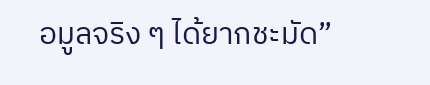อมูลจริง ๆ ได้ยากชะมัด”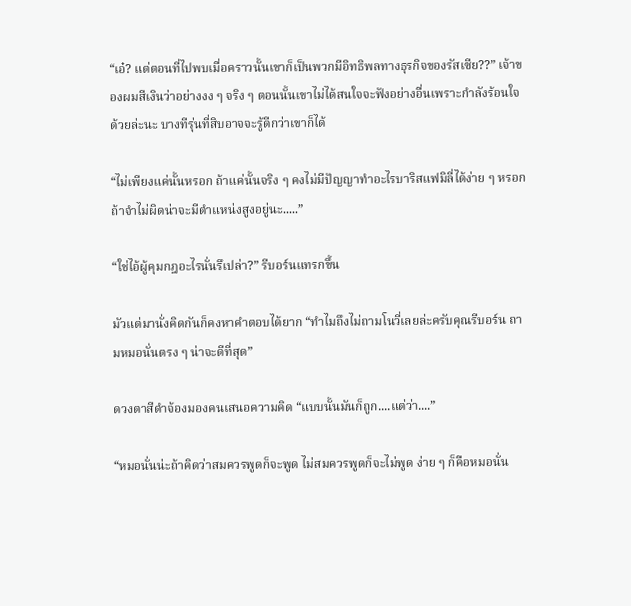“เอ๋? แต่ตอนที่ไปพบเมื่อคราวนั้นเขาก็เป็นพวกมีอิทธิพลทางธุรกิจของรัสเซีย??” เจ้าของผมสีเงินว่าอย่างงง ๆ จริง ๆ ตอนนั้นเขาไม่ได้สนใจจะฟังอย่างอื่นเพราะกำลังร้อนใจด้วยล่ะนะ บางทีรุ่นที่สิบอาจจะรู้ดีกว่าเขาก็ได้

“ไม่เพียงแค่นั้นหรอก ถ้าแค่นั้นจริง ๆ คงไม่มีปัญญาทำอะไรบาริสแฟมิลี่ได้ง่าย ๆ หรอก ถ้าจำไม่ผิดน่าจะมีตำแหน่งสูงอยู่นะ.....”

“ใช่ไอ้ผู้คุมกฎอะไรนั่นรึเปล่า?” รีบอร์นแทรกขึ้น

มัวแต่มานั่งคิดกันก็คงหาคำตอบได้ยาก “ทำไมถึงไม่ถามโนวี่เลยล่ะครับคุณรีบอร์น ถามหมอนั่นตรง ๆ น่าจะดีที่สุด”

ดวงตาสีดำจ้องมองคนเสนอความคิด “แบบนั้นมันก็ถูก....แต่ว่า....”

“หมอนั่นน่ะถ้าคิดว่าสมควรพูดก็จะพูด ไม่สมควรพูดก็จะไม่พูด ง่าย ๆ ก็คือหมอนั่น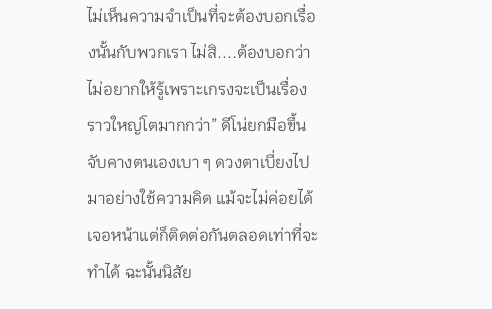ไม่เห็นความจำเป็นที่จะต้องบอกเรื่องนั้นกับพวกเรา ไม่สิ....ต้องบอกว่าไม่อยากให้รู้เพราะเกรงจะเป็นเรื่องราวใหญ่โตมากกว่า” ดีโน่ยกมือขึ้นจับคางตนเองเบา ๆ ดวงตาเบี่ยงไปมาอย่างใช้ความคิด แม้จะไม่ค่อยได้เจอหน้าแต่ก็ติดต่อกันตลอดเท่าที่จะทำได้ ฉะนั้นนิสัย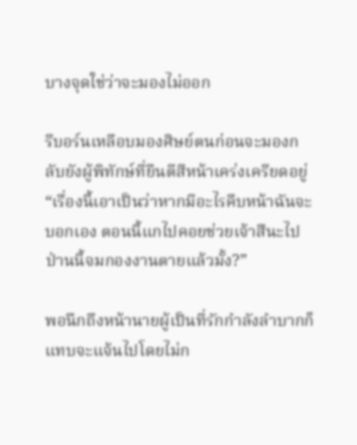บางจุดใช่ว่าจะมองไม่ออก

รีบอร์นเหลือบมองศิษย์ตนก่อนจะมองกลับยังผู้พิทักษ์ที่ยืนตีสีหน้าเคร่งเครียดอยู่ “เรื่องนี้เอาเป็นว่าหากมีอะไรคืบหน้าฉันจะบอกเอง ตอนนี้แกไปคอยช่วยเจ้าสึนะไป ป่านนี้จมกองงานตายแล้วมั้ง?”

พอนึกถึงหน้านายผู้เป็นที่รักกำลังลำบากก็แทบจะแจ้นไปโดยไม่ก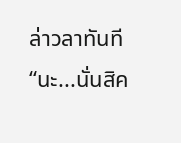ล่าวลาทันที “นะ...นั่นสิค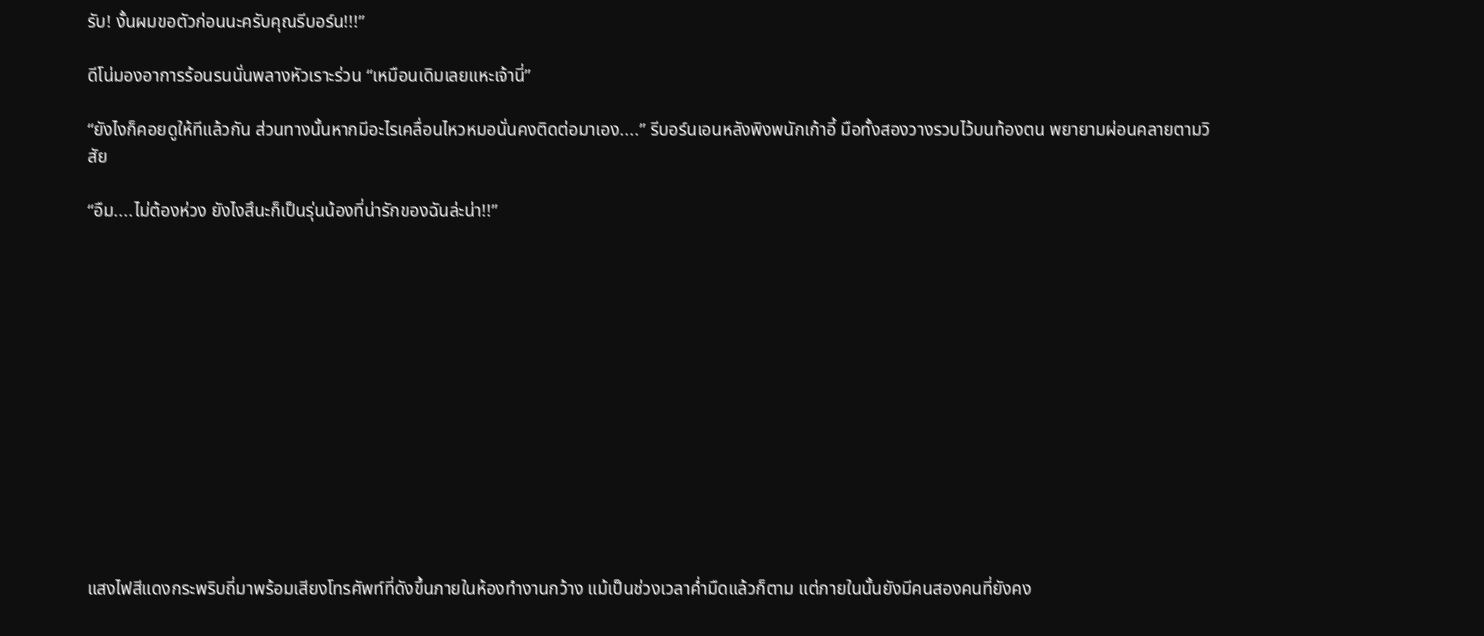รับ! งั้นผมขอตัวก่อนนะครับคุณรีบอร์น!!!”

ดีโน่มองอาการร้อนรนนั่นพลางหัวเราะร่วน “เหมือนเดิมเลยแหะเจ้านี่”

“ยังไงก็คอยดูให้ทีแล้วกัน ส่วนทางนั้นหากมีอะไรเคลื่อนไหวหมอนั่นคงติดต่อมาเอง....” รีบอร์นเอนหลังพิงพนักเก้าอี้ มือทั้งสองวางรวบไว้บนท้องตน พยายามผ่อนคลายตามวิสัย

“อืม....ไม่ต้องห่วง ยังไงสึนะก็เป็นรุ่นน้องที่น่ารักของฉันล่ะน่า!!”













แสงไฟสีแดงกระพริบถี่มาพร้อมเสียงโทรศัพท์ที่ดังขึ้นภายในห้องทำงานกว้าง แม้เป็นช่วงเวลาค่ำมืดแล้วก็ตาม แต่ภายในนั้นยังมีคนสองคนที่ยังคง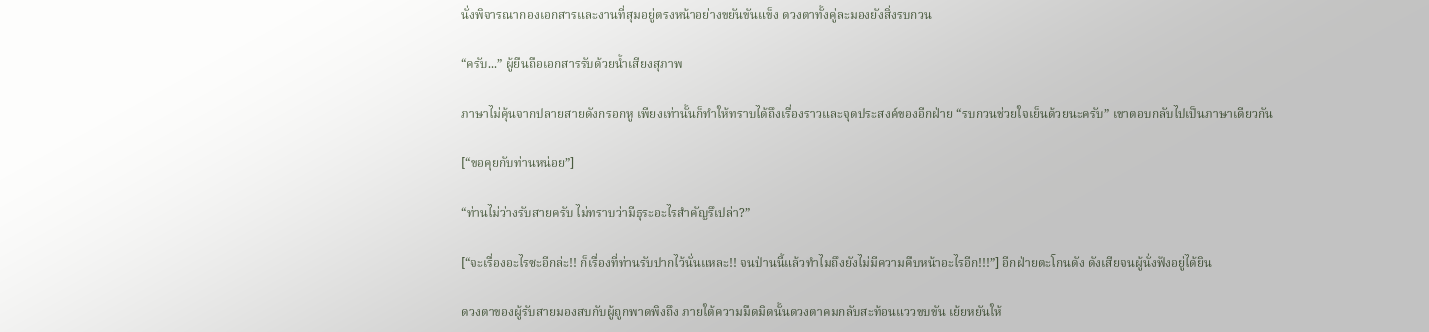นั่งพิจารณากองเอกสารและงานที่สุมอยู่ตรงหน้าอย่างขยันขันแข็ง ดวงตาทั้งคู่ละมองยังสิ่งรบกวน

“ครับ...” ผู้ยืนถือเอกสารรับด้วยน้ำเสียงสุภาพ

ภาษาไม่คุ้นจากปลายสายดังกรอกหู เพียงเท่านั้นก็ทำให้ทราบได้ถึงเรื่องราวและจุดประสงค์ของอีกฝ่าย “รบกวนช่วยใจเย็นด้วยนะครับ” เขาตอบกลับไปเป็นภาษาเดียวกัน

[“ขอคุยกับท่านหน่อย”]

“ท่านไม่ว่างรับสายครับ ไม่ทราบว่ามีธุระอะไรสำคัญรึเปล่า?”

[“จะเรื่องอะไรซะอีกล่ะ!! ก็เรื่องที่ท่านรับปากไว้นั่นแหละ!! จนป่านนี้แล้วทำไมถึงยังไม่มีความคืบหน้าอะไรอีก!!!”] อีกฝ่ายตะโกนดัง ดังเสียจนผู้นั่งฟังอยู่ได้ยิน

ดวงตาของผู้รับสายมองสบกับผู้ถูกพาดพิงถึง ภายใต้ความมืดมิดนั้นดวงตาคมกลับสะท้อนแววขบขัน เย้ยหยันให้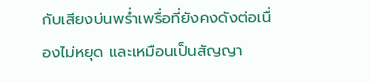กับเสียงบ่นพร่ำเพรื่อที่ยังคงดังต่อเนื่องไม่หยุด และเหมือนเป็นสัญญา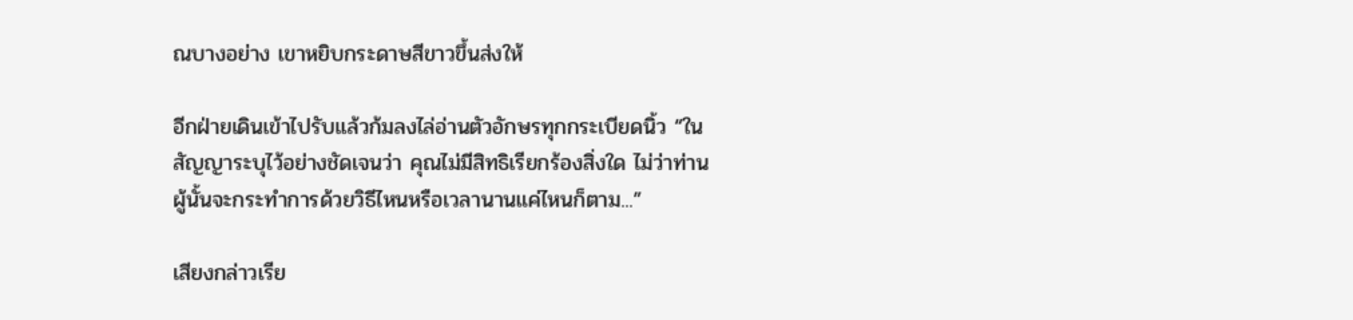ณบางอย่าง เขาหยิบกระดาษสีขาวขึ้นส่งให้

อีกฝ่ายเดินเข้าไปรับแล้วก้มลงไล่อ่านตัวอักษรทุกกระเบียดนิ้ว “ในสัญญาระบุไว้อย่างชัดเจนว่า คุณไม่มีสิทธิเรียกร้องสิ่งใด ไม่ว่าท่านผู้นั้นจะกระทำการด้วยวิธีไหนหรือเวลานานแค่ไหนก็ตาม...”

เสียงกล่าวเรีย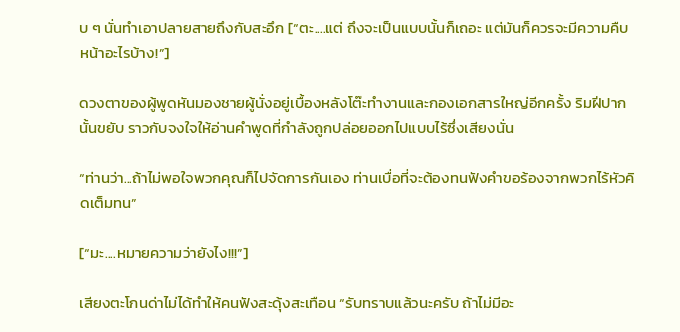บ ๆ นั่นทำเอาปลายสายถึงกับสะอึก [“ตะ....แต่ ถึงจะเป็นแบบนั้นก็เถอะ แต่มันก็ควรจะมีความคืบหน้าอะไรบ้าง!”]

ดวงตาของผู้พูดหันมองชายผู้นั่งอยู่เบื้องหลังโต๊ะทำงานและกองเอกสารใหญ่อีกครั้ง ริมฝีปากนั้นขยับ ราวกับจงใจให้อ่านคำพูดที่กำลังถูกปล่อยออกไปแบบไร้ซึ่งเสียงนั่น

“ท่านว่า...ถ้าไม่พอใจพวกคุณก็ไปจัดการกันเอง ท่านเบื่อที่จะต้องทนฟังคำขอร้องจากพวกไร้หัวคิดเต็มทน”

[“มะ....หมายความว่ายังไง!!!”]

เสียงตะโกนด่าไม่ได้ทำให้คนฟังสะดุ้งสะเทือน “รับทราบแล้วนะครับ ถ้าไม่มีอะ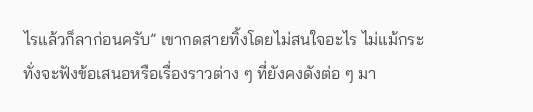ไรแล้วก็ลาก่อนครับ” เขากดสายทิ้งโดยไม่สนใจอะไร ไม่แม้กระทั่งจะฟังข้อเสนอหรือเรื่องราวต่าง ๆ ที่ยังคงดังต่อ ๆ มา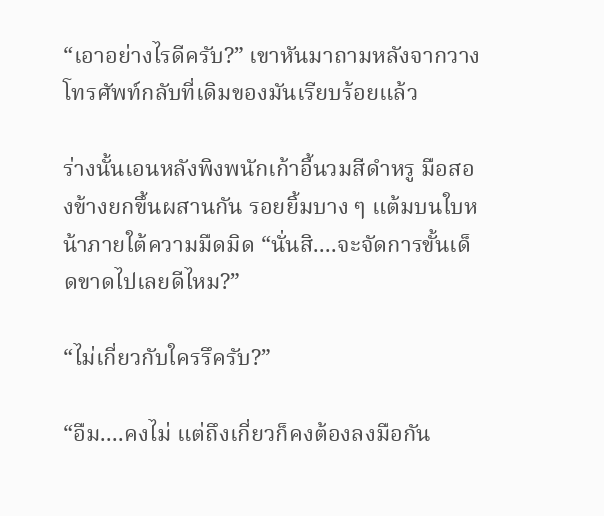“เอาอย่างไรดีครับ?” เขาหันมาถามหลังจากวางโทรศัพท์กลับที่เดิมของมันเรียบร้อยแล้ว

ร่างนั้นเอนหลังพิงพนักเก้าอี้นวมสีดำหรู มือสองข้างยกขึ้นผสานกัน รอยยิ้มบาง ๆ แต้มบนใบหน้าภายใต้ความมืดมิด “นั่นสิ....จะจัดการขั้นเด็ดขาดไปเลยดีไหม?”

“ไม่เกี่ยวกับใครรึครับ?”

“อืม....คงไม่ แต่ถึงเกี่ยวก็คงต้องลงมือกัน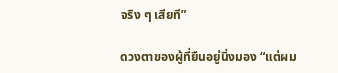จริง ๆ เสียที”

ดวงตาของผู้ที่ยืนอยู่นิ่งมอง “แต่ผม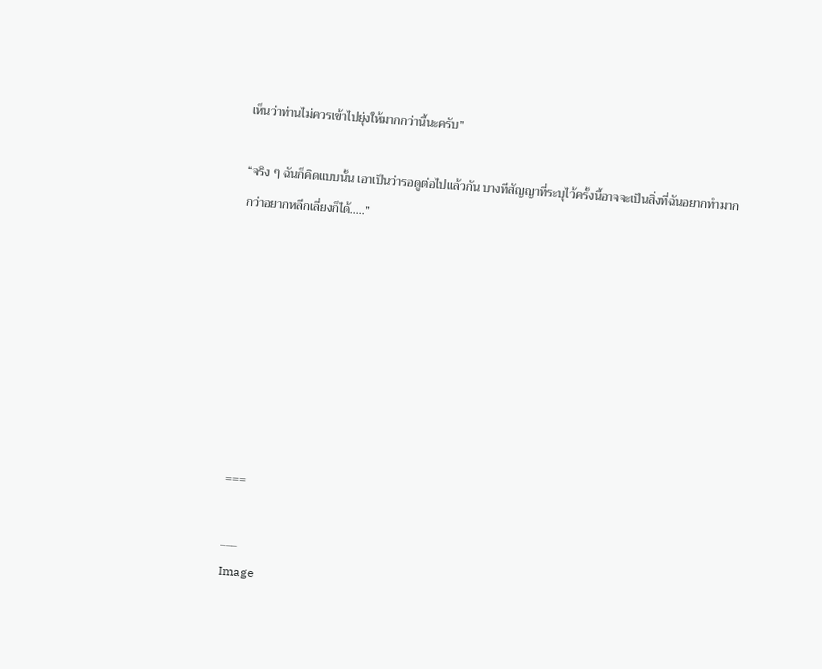เห็นว่าท่านไม่ควรเข้าไปยุ่งให้มากกว่านี้นะครับ”

“จริง ๆ ฉันก็คิดแบบนั้น เอาเป็นว่ารอดูต่อไปแล้วกัน บางทีสัญญาที่ระบุไว้ครั้งนี้อาจจะเป็นสิ่งที่ฉันอยากทำมากกว่าอยากหลีกเลี่ยงก็ได้.....”








===

___
Image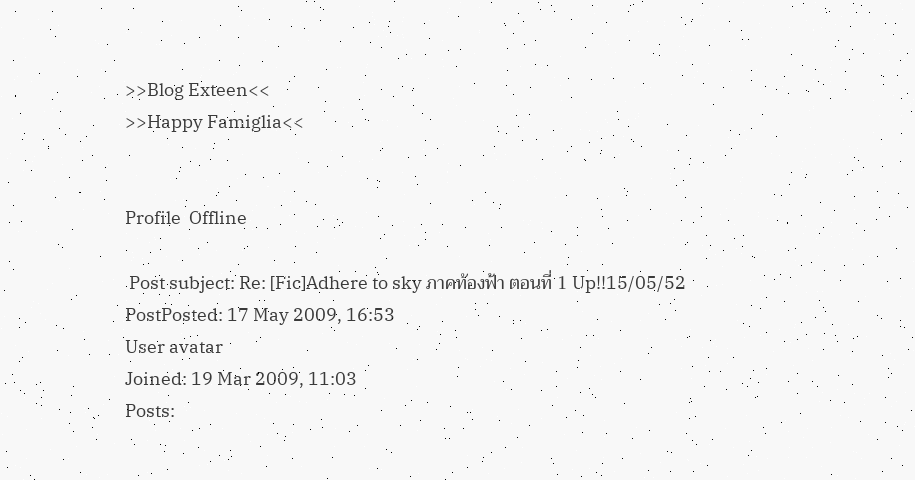>>Blog Exteen<<
>>Happy Famiglia<<


Profile  Offline

 Post subject: Re: [Fic]Adhere to sky ภาคท้องฟ้า ตอนที่ 1 Up!!15/05/52
PostPosted: 17 May 2009, 16:53
User avatar
Joined: 19 Mar 2009, 11:03
Posts: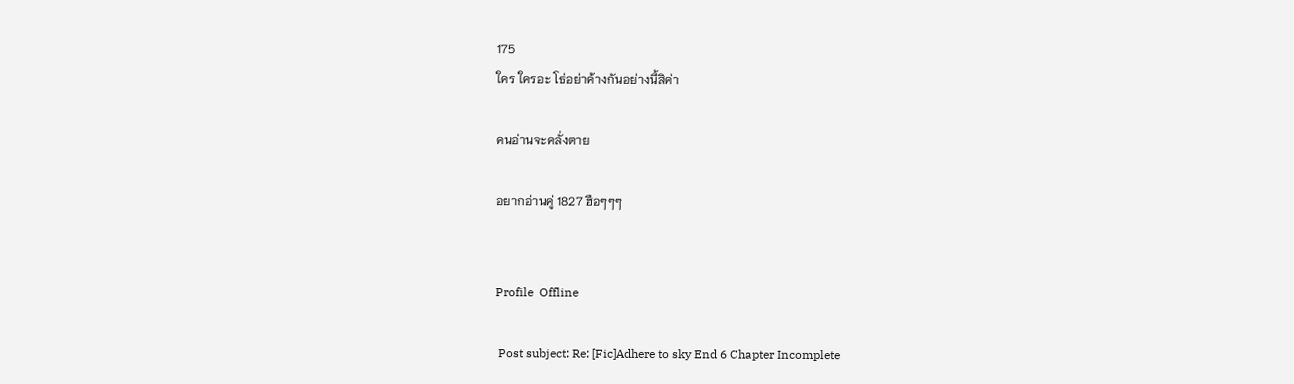175
ใคร ใครอะ โธ่อย่าค้างกันอย่างนี้สิค่า

คนอ่านจะคลั่งตาย

อยากอ่านคู่ 1827 ฮือๆๆๆ


Profile  Offline

 Post subject: Re: [Fic]Adhere to sky End 6 Chapter Incomplete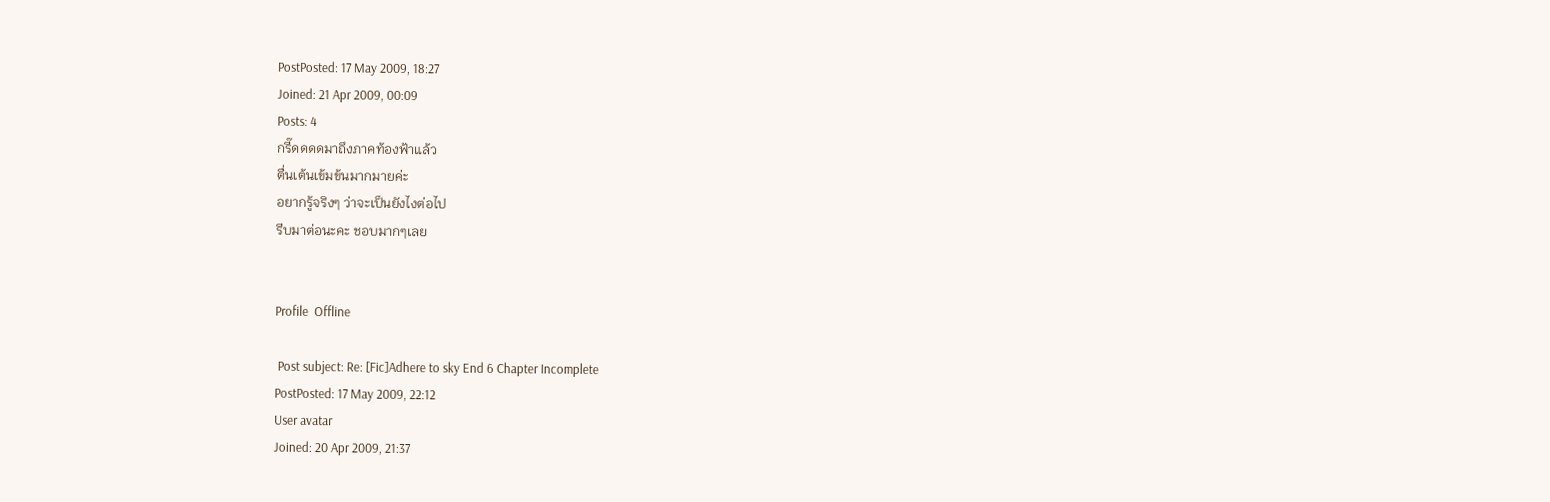PostPosted: 17 May 2009, 18:27
Joined: 21 Apr 2009, 00:09
Posts: 4
กรี๊ดดดดมาถึงภาคท้องฟ้าแล้ว
ตื่นเต้นเข้มข้นมากมายค่ะ
อยากรู้จริงๆ ว่าจะเป็นยังไงต่อไป
รีบมาต่อนะคะ ชอบมากๆเลย


Profile  Offline

 Post subject: Re: [Fic]Adhere to sky End 6 Chapter Incomplete
PostPosted: 17 May 2009, 22:12
User avatar
Joined: 20 Apr 2009, 21:37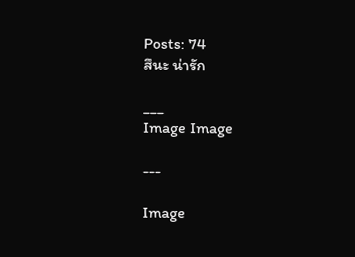Posts: 74
สึนะ น่ารัก

___
Image Image

---

Image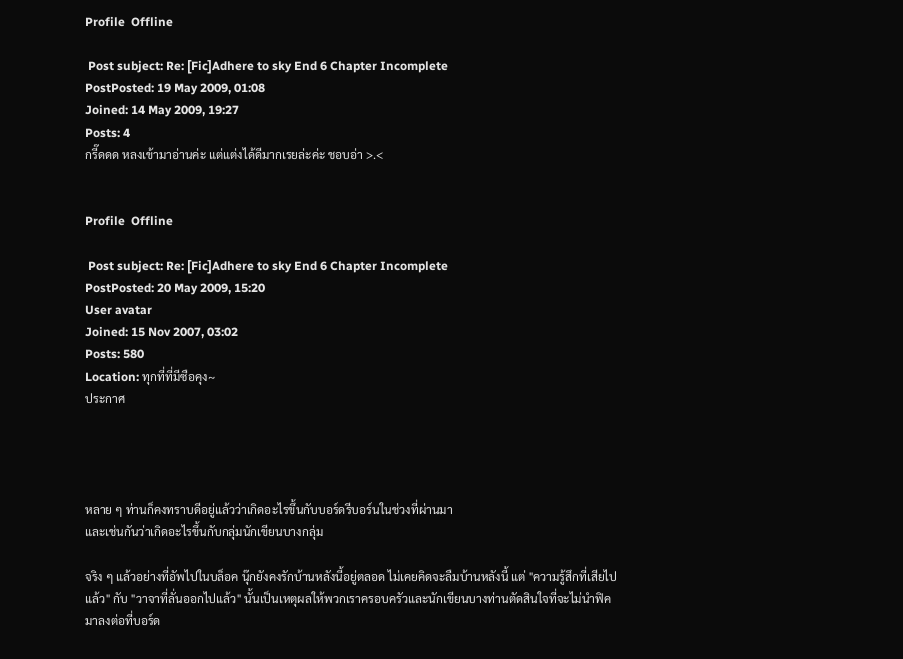Profile  Offline

 Post subject: Re: [Fic]Adhere to sky End 6 Chapter Incomplete
PostPosted: 19 May 2009, 01:08
Joined: 14 May 2009, 19:27
Posts: 4
กรี๊ดดด หลงเข้ามาอ่านค่ะ แต่แต่งได้ดีมากเรยล่ะค่ะ ชอบอ่า >.<


Profile  Offline

 Post subject: Re: [Fic]Adhere to sky End 6 Chapter Incomplete
PostPosted: 20 May 2009, 15:20
User avatar
Joined: 15 Nov 2007, 03:02
Posts: 580
Location: ทุกที่ที่มีซือคุง~
ประกาศ




หลาย ๆ ท่านก็คงทราบดีอยู่แล้วว่าเกิดอะไรขึ้นกับบอร์ดรีบอร์นในช่วงที่ผ่านมา
และเช่นกันว่าเกิดอะไรขึ้นกับกลุ่มนักเขียนบางกลุ่ม

จริง ๆ แล้วอย่างที่อัพไปในบล็อค นุ๊กยังคงรักบ้านหลังนี้อยู่ตลอด ไม่เคยคิดจะลืมบ้านหลังนี้ แต่ "ความรู้สึกที่เสียไปแล้ว" กับ "วาจาที่ลั่นออกไปแล้ว" นั้นเป็นเหตุผลให้พวกเราครอบครัวและนักเขียนบางท่านตัดสินใจที่จะไม่นำฟิคมาลงต่อที่บอร์ด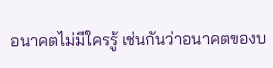อนาคตไม่มีใครรู้ เช่นกันว่าอนาคตของบ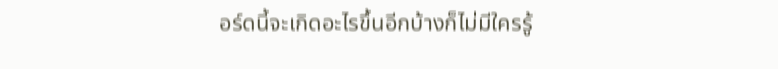อร์ดนี้จะเกิดอะไรขึ้นอีกบ้างก็ไม่มีใครรู้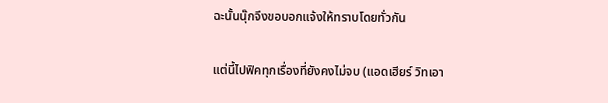ฉะนั้นนุ๊กจึงขอบอกแจ้งให้ทราบโดยทั่วกัน

แต่นี้ไปฟิคทุกเรื่องที่ยังคงไม่จบ (แอดเฮียร์ วิทเอา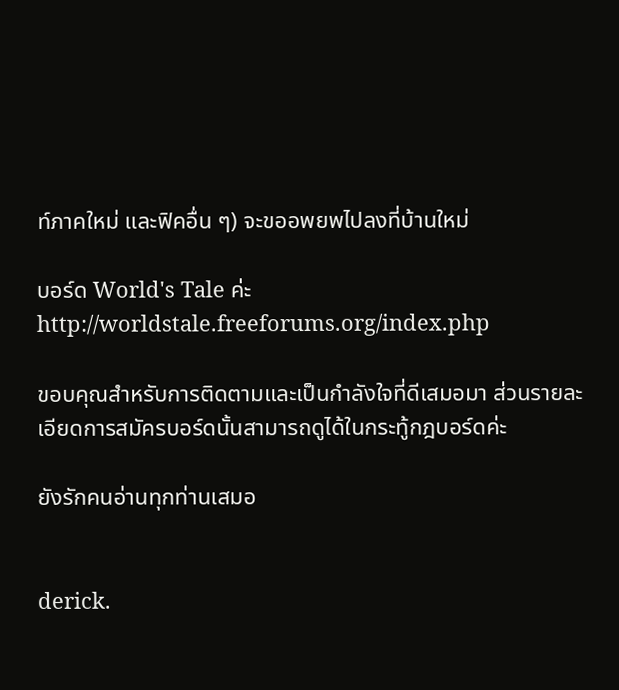ท์ภาคใหม่ และฟิคอื่น ๆ) จะขออพยพไปลงที่บ้านใหม่

บอร์ด World's Tale ค่ะ http://worldstale.freeforums.org/index.php

ขอบคุณสำหรับการติดตามและเป็นกำลังใจที่ดีเสมอมา ส่วนรายละเอียดการสมัครบอร์ดนั้นสามารถดูได้ในกระทู้กฎบอร์ดค่ะ

ยังรักคนอ่านทุกท่านเสมอ


derick.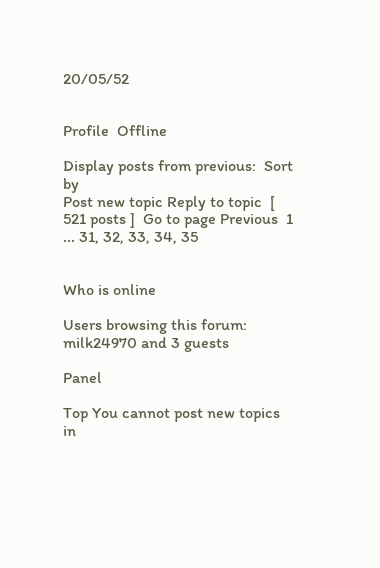20/05/52


Profile  Offline

Display posts from previous:  Sort by
Post new topic Reply to topic  [ 521 posts ]  Go to page Previous  1 ... 31, 32, 33, 34, 35


Who is online

Users browsing this forum: milk24970 and 3 guests

Panel

Top You cannot post new topics in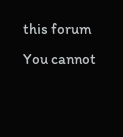this forum
You cannot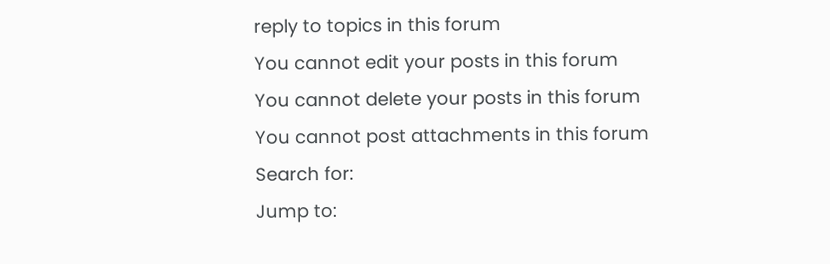reply to topics in this forum
You cannot edit your posts in this forum
You cannot delete your posts in this forum
You cannot post attachments in this forum
Search for:
Jump to: